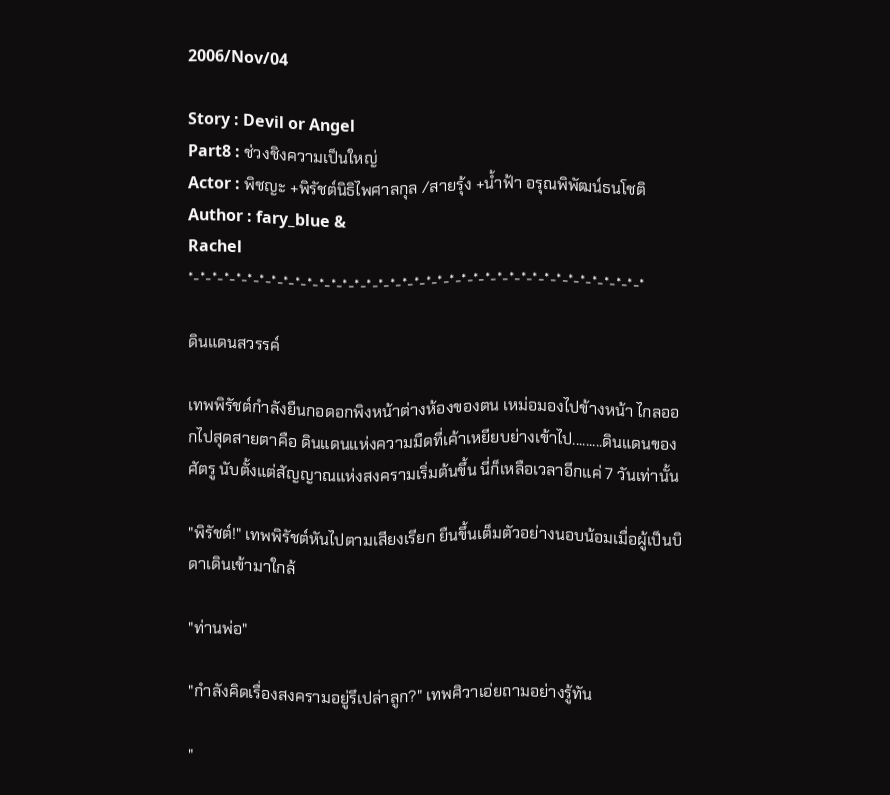2006/Nov/04

Story : Devil or Angel
Part8 : ช่วงชิงความเป็นใหญ่
Actor : พิชญะ +พิรัชต์นิธิไพศาลกุล /สายรุ้ง +น้ำฟ้า อรุณพิพัฒน์ธนโชติ
Author : fary_blue &
Rachel
*-*-*-*-*-*-*-*-*-*-*-*-*-*-*-*-*-*-*-*-*-*-*-*-*-*-*-*-*-*-*-*-*-*-*-*-*-*-*

ดินแดนสวรรค์

เทพพิรัชต์กำลังยืนกอดอกพิงหน้าต่างห้องของตน เหม่อมองไปข้างหน้า ไกลออกไปสุดสายตาคือ ดินแดนแห่งความมืดที่เค้าเหยียบย่างเข้าไป.........ดินแดนของศัตรู นับตั้งแต่สัญญาณแห่งสงครามเริ่มต้นขึ้น นี่ก็เหลือเวลาอีกแค่ 7 วันเท่านั้น

"พิรัชต์!" เทพพิรัชต์หันไปตามเสียงเรียก ยืนขึ้นเต็มตัวอย่างนอบน้อมเมื่อผู้เป็นบิดาเดินเข้ามาใกล้

"ท่านพ่อ"

"กำลังคิดเรื่องสงครามอยู่รึเปล่าลูก?" เทพศิวาเอ่ยถามอย่างรู้ทัน

"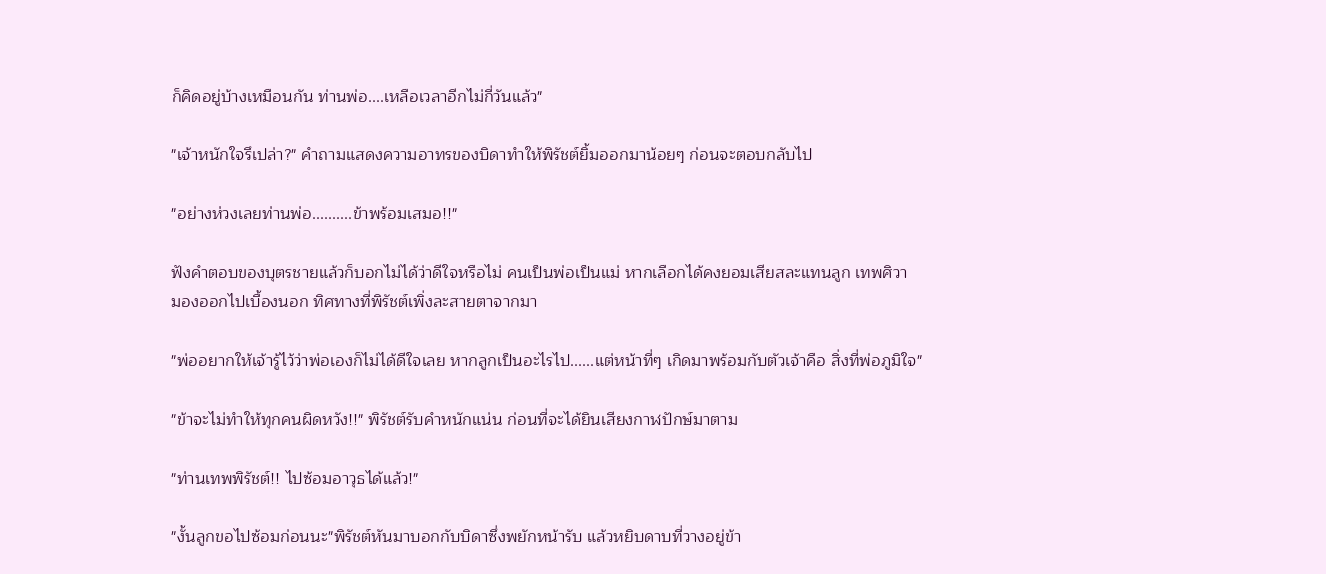ก็คิดอยู่บ้างเหมือนกัน ท่านพ่อ....เหลือเวลาอีกไม่กี่วันแล้ว"

"เจ้าหนักใจรึเปล่า?" คำถามแสดงความอาทรของบิดาทำให้พิรัชต์ยิ้มออกมาน้อยๆ ก่อนจะตอบกลับไป

"อย่างห่วงเลยท่านพ่อ..........ข้าพร้อมเสมอ!!"

ฟังคำตอบของบุตรชายแล้วก็บอกไม่ได้ว่าดีใจหรือไม่ คนเป็นพ่อเป็นแม่ หากเลือกได้คงยอมเสียสละแทนลูก เทพศิวา
มองออกไปเบื้องนอก ทิศทางที่พิรัชต์เพิ่งละสายตาจากมา

"พ่ออยากให้เจ้ารู้ไว้ว่าพ่อเองก็ไม่ได้ดีใจเลย หากลูกเป็นอะไรไป......แต่หน้าที่ๆ เกิดมาพร้อมกับตัวเจ้าคือ สิ่งที่พ่อภูมิใจ"

"ข้าจะไม่ทำให้ทุกคนผิดหวัง!!" พิรัชต์รับคำหนักแน่น ก่อนที่จะได้ยินเสียงกาฬปักษ์มาตาม

"ท่านเทพพิรัชต์!! ไปซ้อมอาวุธได้แล้ว!"

"งั้นลูกขอไปซ้อมก่อนนะ"พิรัชต์หันมาบอกกับบิดาซึ่งพยักหน้ารับ แล้วหยิบดาบที่วางอยู่ข้า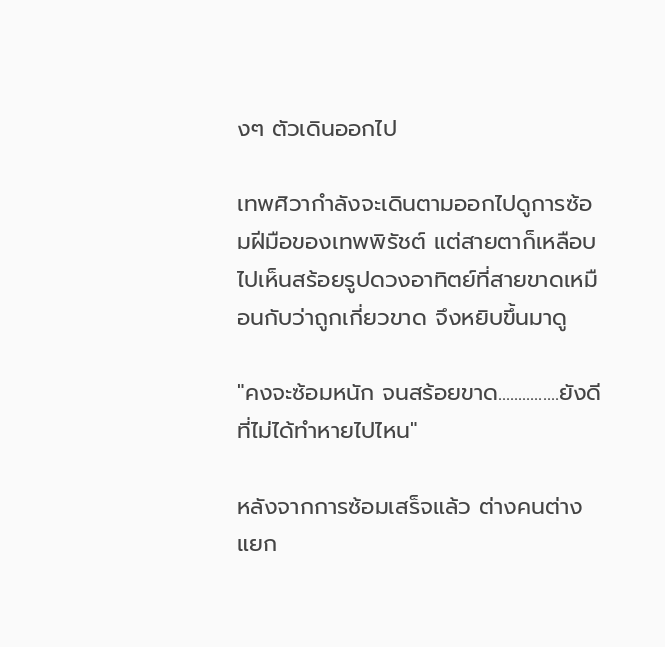งๆ ตัวเดินออกไป

เทพศิวากำลังจะเดินตามออกไปดูการซ้อมฝีมือของเทพพิรัชต์ แต่สายตาก็เหลือบไปเห็นสร้อยรูปดวงอาทิตย์ที่สายขาดเหมือนกับว่าถูกเกี่ยวขาด จึงหยิบขึ้นมาดู

"คงจะซ้อมหนัก จนสร้อยขาด...............ยังดีที่ไม่ได้ทำหายไปไหน"

หลังจากการซ้อมเสร็จแล้ว ต่างคนต่างแยก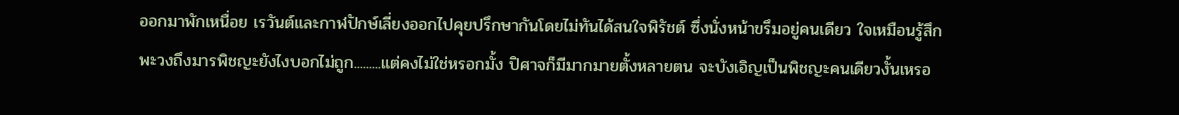ออกมาพักเหนื่อย เรวันต์และกาฬปักษ์เลี่ยงออกไปคุยปรึกษากันโดยไม่ทันได้สนใจพิรัชต์ ซึ่งนั่งหน้าขรึมอยู่คนเดียว ใจเหมือนรู้สึกพะวงถึงมารพิชญะยังไงบอกไม่ถูก.........แต่คงไม่ใช่หรอกมั้ง ปิศาจก็มีมากมายตั้งหลายตน จะบังเอิญเป็นพิชญะคนเดียวงั้นเหรอ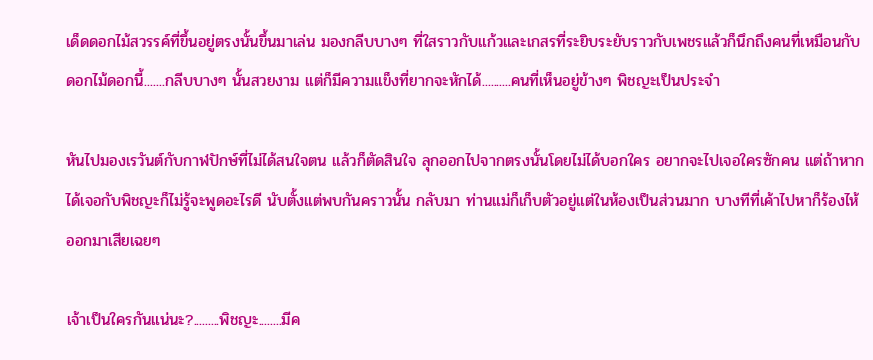เด็ดดอกไม้สวรรค์ที่ขึ้นอยู่ตรงนั้นขึ้นมาเล่น มองกลีบบางๆ ที่ใสราวกับแก้วและเกสรที่ระยิบระยับราวกับเพชรแล้วก็นึกถึงคนที่เหมือนกับดอกไม้ดอกนี้.......กลีบบางๆ นั้นสวยงาม แต่ก็มีความแข็งที่ยากจะหักได้..........คนที่เห็นอยู่ข้างๆ พิชญะเป็นประจำ

หันไปมองเรวันต์กับกาฬปักษ์ที่ไม่ได้สนใจตน แล้วก็ตัดสินใจ ลุกออกไปจากตรงนั้นโดยไม่ได้บอกใคร อยากจะไปเจอใครซักคน แต่ถ้าหากได้เจอกับพิชญะก็ไม่รู้จะพูดอะไรดี นับตั้งแต่พบกันคราวนั้น กลับมา ท่านแม่ก็เก็บตัวอยู่แต่ในห้องเป็นส่วนมาก บางทีที่เค้าไปหาก็ร้องไห้ออกมาเสียเฉยๆ

เจ้าเป็นใครกันแน่นะ?.........พิชญะ........มีค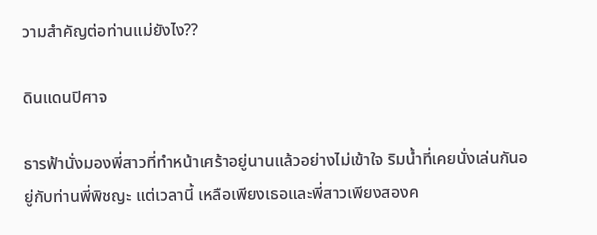วามสำคัญต่อท่านแม่ยังไง??

ดินแดนปิศาจ

ธารฟ้านั่งมองพี่สาวที่ทำหน้าเศร้าอยู่นานแล้วอย่างไม่เข้าใจ ริมน้ำที่เคยนั่งเล่นกันอยู่กับท่านพี่พิชญะ แต่เวลานี้ เหลือเพียงเธอและพี่สาวเพียงสองค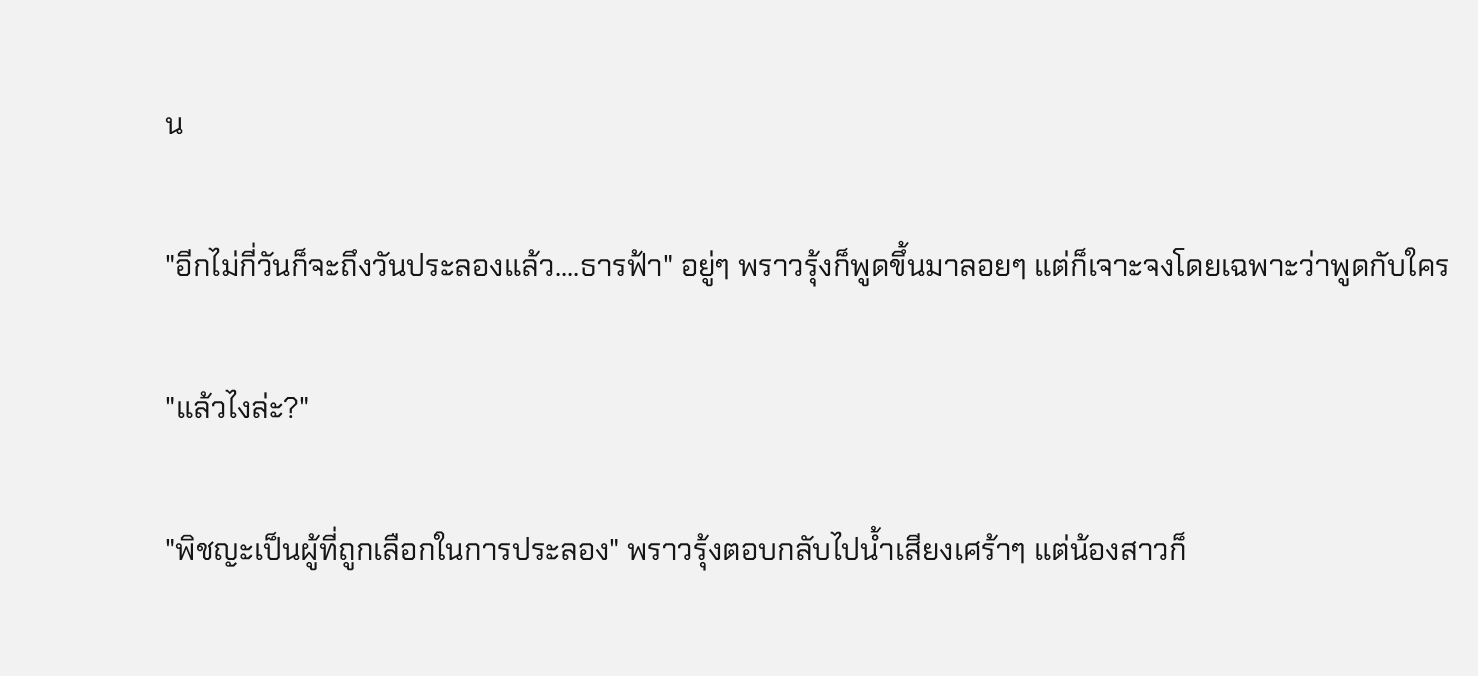น

"อีกไม่กี่วันก็จะถึงวันประลองแล้ว....ธารฟ้า" อยู่ๆ พราวรุ้งก็พูดขึ้นมาลอยๆ แต่ก็เจาะจงโดยเฉพาะว่าพูดกับใคร

"แล้วไงล่ะ?"

"พิชญะเป็นผู้ที่ถูกเลือกในการประลอง" พราวรุ้งตอบกลับไปน้ำเสียงเศร้าๆ แต่น้องสาวก็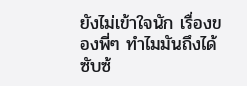ยังไม่เข้าใจนัก เรื่องของพี่ๆ ทำไมมันถึงได้ซับซ้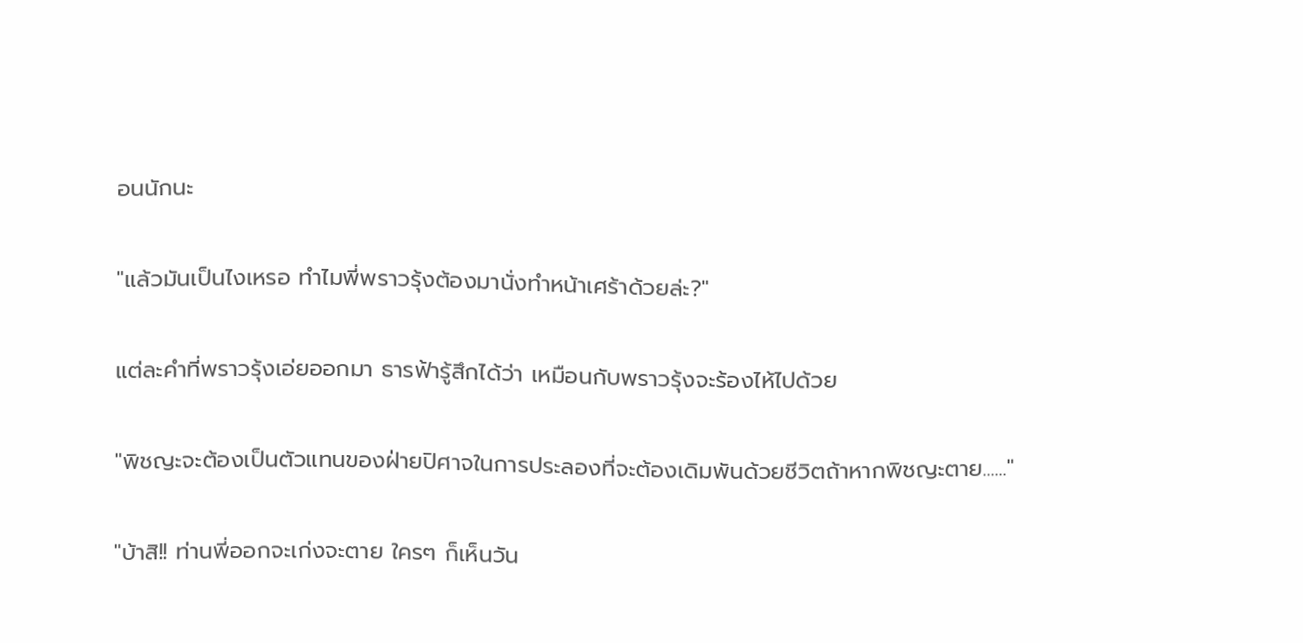อนนักนะ

"แล้วมันเป็นไงเหรอ ทำไมพี่พราวรุ้งต้องมานั่งทำหน้าเศร้าด้วยล่ะ?"

แต่ละคำที่พราวรุ้งเอ่ยออกมา ธารฟ้ารู้สึกได้ว่า เหมือนกับพราวรุ้งจะร้องไห้ไปด้วย

"พิชญะจะต้องเป็นตัวแทนของฝ่ายปิศาจในการประลองที่จะต้องเดิมพันด้วยชีวิตถ้าหากพิชญะตาย......"

"บ้าสิ!! ท่านพี่ออกจะเก่งจะตาย ใครๆ ก็เห็นวัน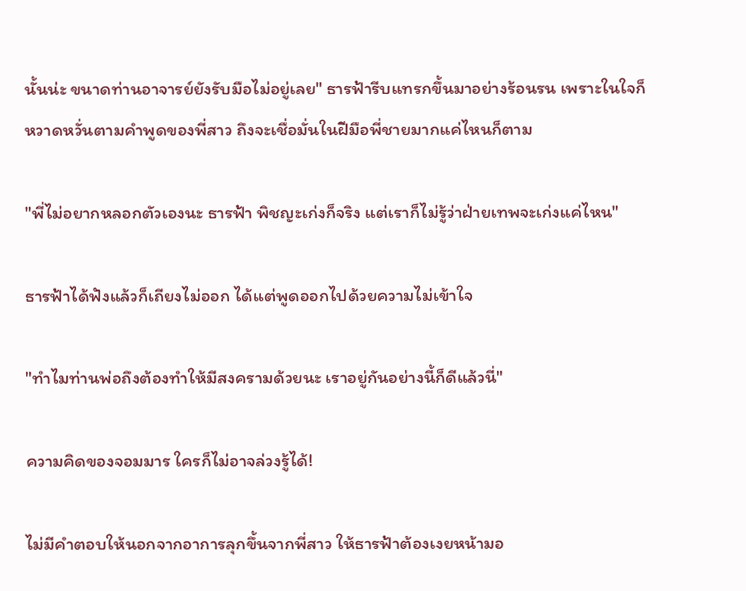นั้นน่ะ ขนาดท่านอาจารย์ยังรับมือไม่อยู่เลย" ธารฟ้ารีบแทรกขึ้นมาอย่างร้อนรน เพราะในใจก็หวาดหวั่นตามคำพูดของพี่สาว ถึงจะเชื่อมั่นในฝีมือพี่ชายมากแค่ไหนก็ตาม

"พี่ไม่อยากหลอกตัวเองนะ ธารฟ้า พิชญะเก่งก็จริง แต่เราก็ไม่รู้ว่าฝ่ายเทพจะเก่งแค่ไหน"

ธารฟ้าได้ฟังแล้วก็เถียงไม่ออก ได้แต่พูดออกไปด้วยความไม่เข้าใจ

"ทำไมท่านพ่อถึงต้องทำให้มีสงครามด้วยนะ เราอยู่กันอย่างนี้ก็ดีแล้วนี่"

ความคิดของจอมมาร ใครก็ไม่อาจล่วงรู้ได้!

ไม่มีคำตอบให้นอกจากอาการลุกขึ้นจากพี่สาว ให้ธารฟ้าต้องเงยหน้ามอ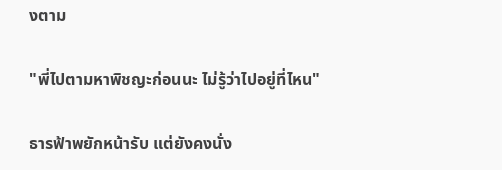งตาม

"พี่ไปตามหาพิชญะก่อนนะ ไม่รู้ว่าไปอยู่ที่ไหน"

ธารฟ้าพยักหน้ารับ แต่ยังคงนั่ง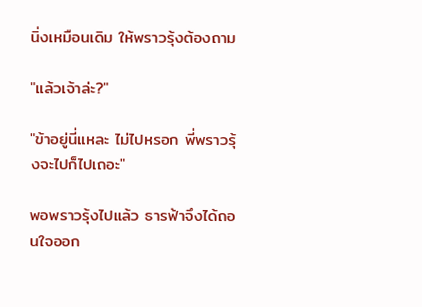นิ่งเหมือนเดิม ให้พราวรุ้งต้องถาม

"แล้วเจ้าล่ะ?"

"ข้าอยู่นี่แหละ ไม่ไปหรอก พี่พราวรุ้งจะไปก็ไปเถอะ"

พอพราวรุ้งไปแล้ว ธารฟ้าจึงได้ถอนใจออก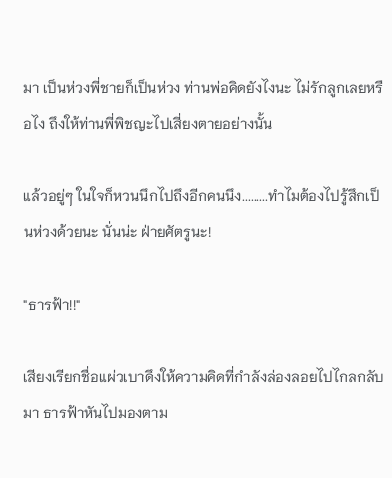มา เป็นห่วงพี่ชายก็เป็นห่วง ท่านพ่อคิดยังไงนะ ไม่รักลูกเลยหรือไง ถึงให้ท่านพี่พิชญะไปเสี่ยงตายอย่างนั้น

แล้วอยู่ๆ ในใจก็หวนนึกไปถึงอีกคนนึง.........ทำไมต้องไปรู้สึกเป็นห่วงด้วยนะ นั่นน่ะ ฝ่ายศัตรูนะ!

"ธารฟ้า!!"

เสียงเรียกชื่อแผ่วเบาดึงให้ความคิดที่กำลังล่องลอยไปไกลกลับมา ธารฟ้าหันไปมองตาม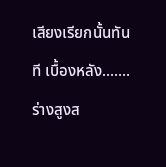เสียงเรียกนั้นทันที เบื้องหลัง.......ร่างสูงส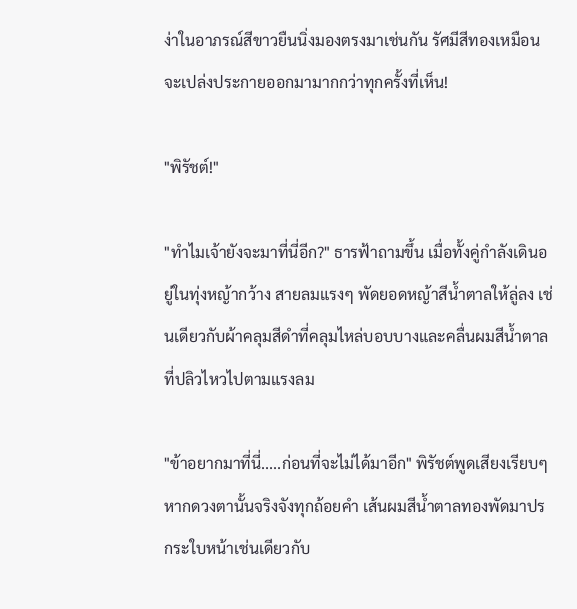ง่าในอาภรณ์สีขาวยืนนิ่งมองตรงมาเช่นกัน รัศมีสีทองเหมือนจะเปล่งประกายออกมามากกว่าทุกครั้งที่เห็น!

"พิรัชต์!"

"ทำไมเจ้ายังจะมาที่นี่อีก?" ธารฟ้าถามขึ้น เมื่อทั้งคู่กำลังเดินอยู่ในทุ่งหญ้ากว้าง สายลมแรงๆ พัดยอดหญ้าสีน้ำตาลให้ลู่ลง เช่นเดียวกับผ้าคลุมสีดำที่คลุมไหล่บอบบางและคลื่นผมสีน้ำตาลที่ปลิวไหวไปตามแรงลม

"ข้าอยากมาที่นี่.....ก่อนที่จะไม่ได้มาอีก" พิรัชต์พูดเสียงเรียบๆ หากดวงตานั้นจริงจังทุกถ้อยคำ เส้นผมสีน้ำตาลทองพัดมาปรกระใบหน้าเช่นเดียวกับ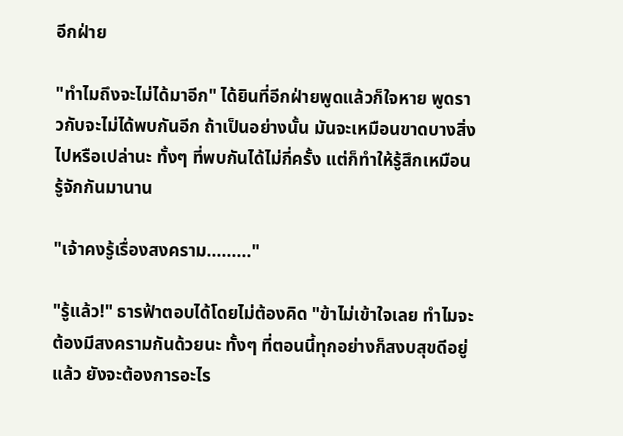อีกฝ่าย

"ทำไมถึงจะไม่ได้มาอีก" ได้ยินที่อีกฝ่ายพูดแล้วก็ใจหาย พูดราวกับจะไม่ได้พบกันอีก ถ้าเป็นอย่างนั้น มันจะเหมือนขาดบางสิ่งไปหรือเปล่านะ ทั้งๆ ที่พบกันได้ไม่กี่ครั้ง แต่ก็ทำให้รู้สึกเหมือนรู้จักกันมานาน

"เจ้าคงรู้เรื่องสงคราม........."

"รู้แล้ว!" ธารฟ้าตอบได้โดยไม่ต้องคิด "ข้าไม่เข้าใจเลย ทำไมจะต้องมีสงครามกันด้วยนะ ทั้งๆ ที่ตอนนี้ทุกอย่างก็สงบสุขดีอยู่แล้ว ยังจะต้องการอะไร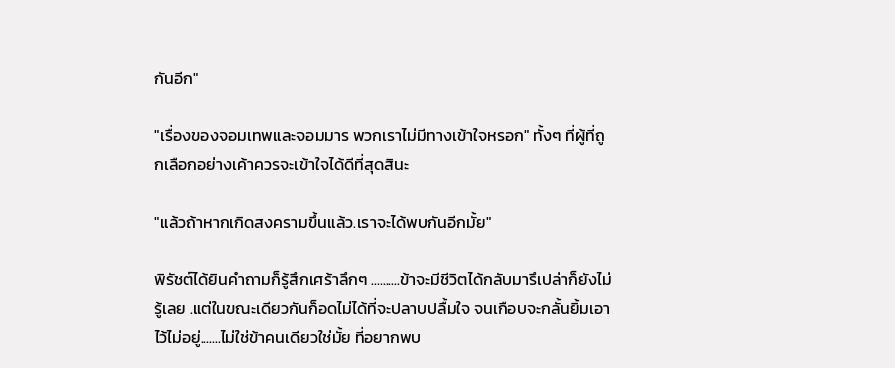กันอีก"

"เรื่องของจอมเทพและจอมมาร พวกเราไม่มีทางเข้าใจหรอก" ทั้งๆ ที่ผู้ที่ถูกเลือกอย่างเค้าควรจะเข้าใจได้ดีที่สุดสินะ

"แล้วถ้าหากเกิดสงครามขึ้นแล้ว.เราจะได้พบกันอีกมั้ย"

พิรัชต์ได้ยินคำถามก็รู้สึกเศร้าลึกๆ ..........ข้าจะมีชีวิตได้กลับมารึเปล่าก็ยังไม่รู้เลย .แต่ในขณะเดียวกันก็อดไม่ได้ที่จะปลาบปลื้มใจ จนเกือบจะกลั้นยิ้มเอาไว้ไม่อยู่.......ไม่ใช่ข้าคนเดียวใช่มั้ย ที่อยากพบ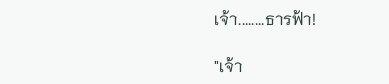เจ้า........ธารฟ้า!

"เจ้า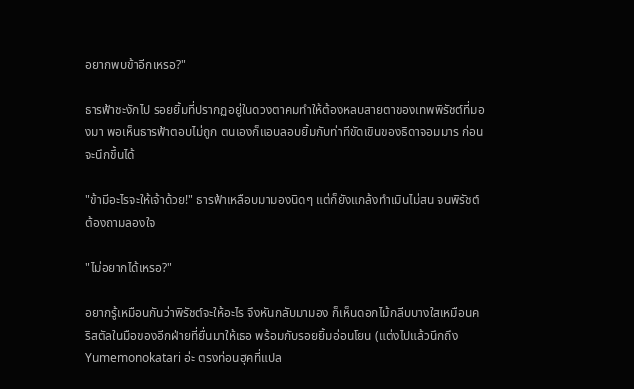อยากพบข้าอีกเหรอ?"

ธารฟ้าชะงักไป รอยยิ้มที่ปรากฏอยู่ในดวงตาคมทำให้ต้องหลบสายตาของเทพพิรัชต์ที่มองมา พอเห็นธารฟ้าตอบไม่ถูก ตนเองก็แอบลอบยิ้มกับท่าทีขัดเขินของธิดาจอมมาร ก่อนจะนึกขึ้นได้

"ข้ามีอะไรจะให้เจ้าด้วย!" ธารฟ้าเหลือบมามองนิดๆ แต่ก็ยังแกล้งทำเมินไม่สน จนพิรัชต์ต้องถามลองใจ

"ไม่อยากได้เหรอ?"

อยากรู้เหมือนกันว่าพิรัชต์จะให้อะไร จึงหันกลับมามอง ก็เห็นดอกไม้กลีบบางใสเหมือนคริสตัลในมือของอีกฝ่ายที่ยื่นมาให้เธอ พร้อมกับรอยยิ้มอ่อนโยน (แต่งไปแล้วนึกถึง Yumemonokatari อ่ะ ตรงท่อนฮุคที่แปล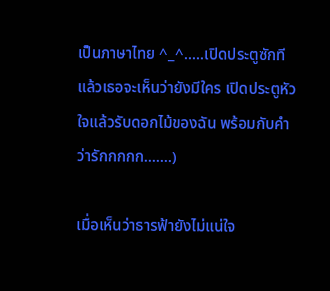เป็นภาษาไทย ^_^.....เปิดประตูซักที แล้วเธอจะเห็นว่ายังมีใคร เปิดประตูหัวใจแล้วรับดอกไม้ของฉัน พร้อมกับคำว่ารักกกกก.......)

เมื่อเห็นว่าธารฟ้ายังไม่แน่ใจ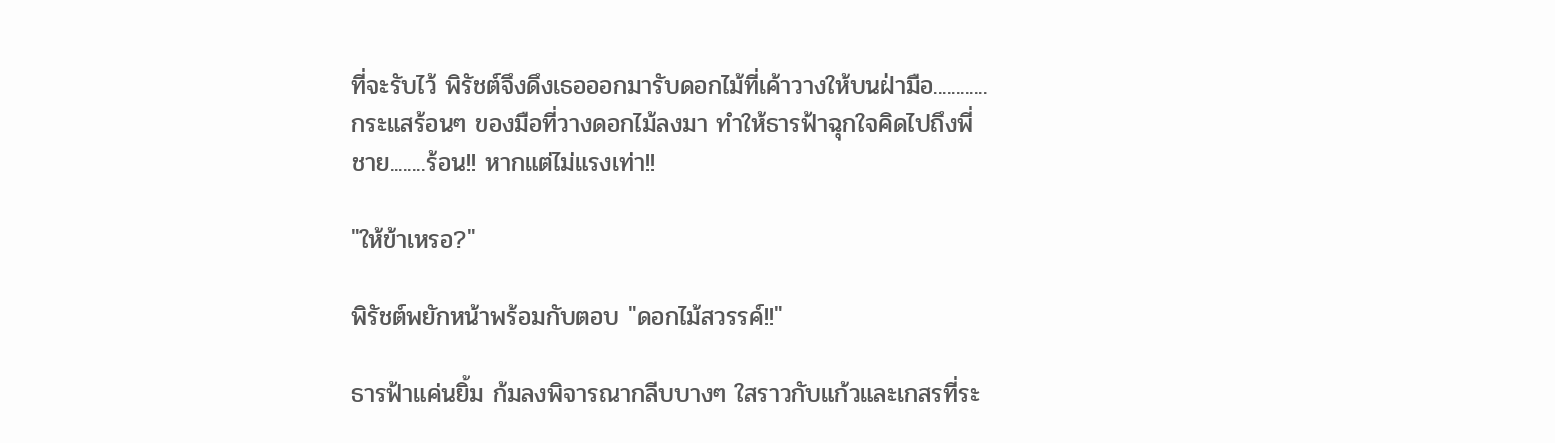ที่จะรับไว้ พิรัชต์จึงดึงเธอออกมารับดอกไม้ที่เค้าวางให้บนฝ่ามือ............กระแสร้อนๆ ของมือที่วางดอกไม้ลงมา ทำให้ธารฟ้าฉุกใจคิดไปถึงพี่ชาย........ร้อน!! หากแต่ไม่แรงเท่า!!

"ให้ข้าเหรอ?"

พิรัชต์พยักหน้าพร้อมกับตอบ "ดอกไม้สวรรค์!!"

ธารฟ้าแค่นยิ้ม ก้มลงพิจารณากลีบบางๆ ใสราวกับแก้วและเกสรที่ระ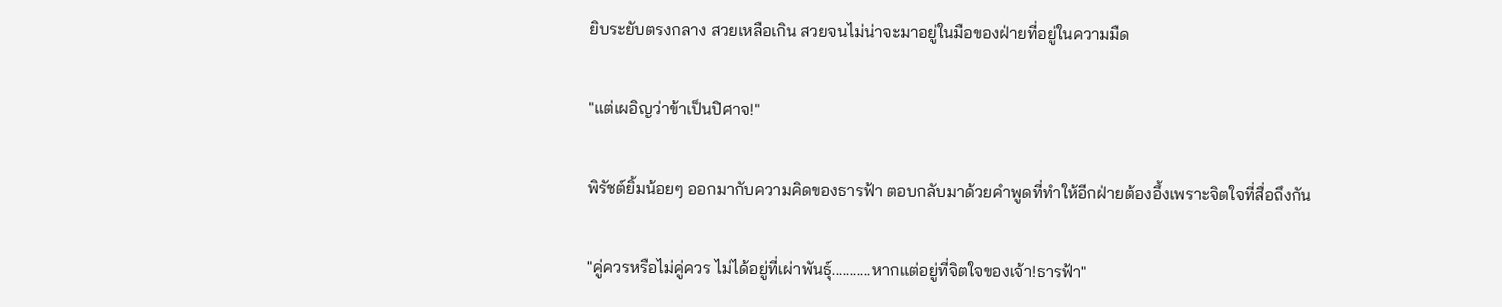ยิบระยับตรงกลาง สวยเหลือเกิน สวยจนไม่น่าจะมาอยู่ในมือของฝ่ายที่อยู่ในความมืด

"แต่เผอิญว่าข้าเป็นปิศาจ!"

พิรัชต์ยิ้มน้อยๆ ออกมากับความคิดของธารฟ้า ตอบกลับมาด้วยคำพูดที่ทำให้อีกฝ่ายต้องอึ้งเพราะจิตใจที่สื่อถึงกัน

"คู่ควรหรือไม่คู่ควร ไม่ได้อยู่ที่เผ่าพันธุ์...........หากแต่อยู่ที่จิตใจของเจ้า!ธารฟ้า"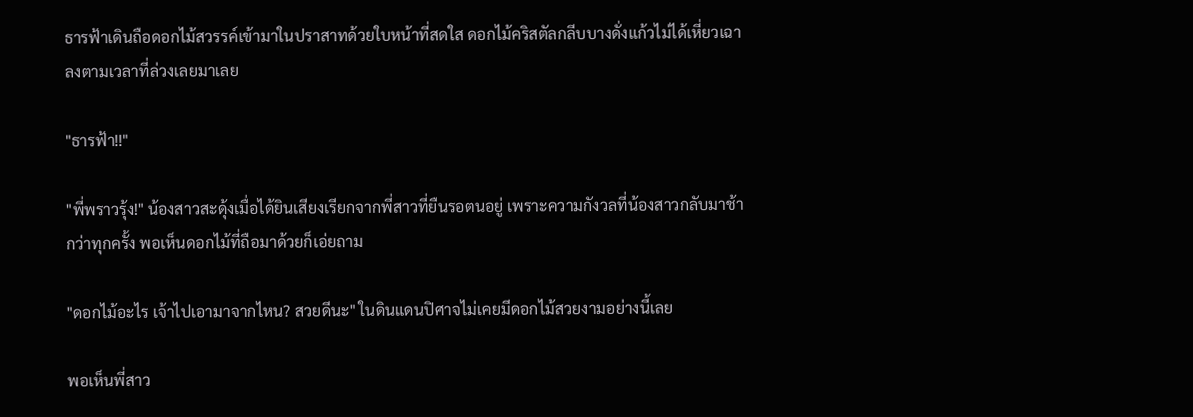ธารฟ้าเดินถือดอกไม้สวรรค์เข้ามาในปราสาทด้วยใบหน้าที่สดใส ดอกไม้คริสตัลกลีบบางดั่งแก้วไม่ได้เหี่ยวเฉาลงตามเวลาที่ล่วงเลยมาเลย

"ธารฟ้า!!"

"พี่พราวรุ้ง!" น้องสาวสะดุ้งเมื่อได้ยินเสียงเรียกจากพี่สาวที่ยืนรอตนอยู่ เพราะความกังวลที่น้องสาวกลับมาช้ากว่าทุกครั้ง พอเห็นดอกไม้ที่ถือมาด้วยก็เอ่ยถาม

"ดอกไม้อะไร เจ้าไปเอามาจากไหน? สวยดีนะ" ในดินแดนปิศาจไม่เคยมีดอกไม้สวยงามอย่างนี้เลย

พอเห็นพี่สาว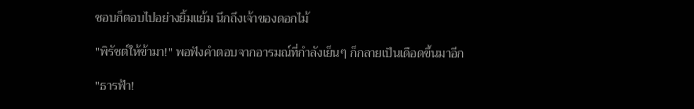ชอบก็ตอบไปอย่างยิ้มแย้ม นึกถึงเจ้าของดอกไม้

"พิรัชต์ให้ข้ามา!" พอฟังคำตอบจากอารมณ์ที่กำลังเย็นๆ ก็กลายเป็นเดือดขึ้นมาอีก

"ธารฟ้า!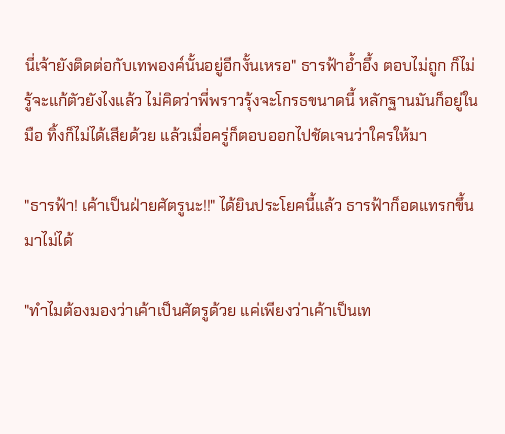นี่เจ้ายังติดต่อกับเทพองค์นั้นอยู่อีกงั้นเหรอ" ธารฟ้าอ้ำอึ้ง ตอบไม่ถูก ก็ไม่รู้จะแก้ตัวยังไงแล้ว ไม่คิดว่าพี่พราวรุ้งจะโกรธขนาดนี้ หลักฐานมันก็อยู่ในมือ ทิ้งก็ไม่ได้เสียด้วย แล้วเมื่อครู่ก็ตอบออกไปชัดเจนว่าใครให้มา

"ธารฟ้า! เค้าเป็นฝ่ายศัตรูนะ!!" ได้ยินประโยคนี้แล้ว ธารฟ้าก็อดแทรกขึ้นมาไม่ได้

"ทำไมต้องมองว่าเค้าเป็นศัตรูด้วย แค่เพียงว่าเค้าเป็นเท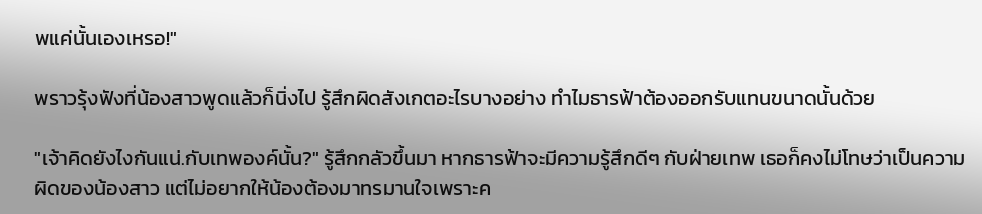พแค่นั้นเองเหรอ!"

พราวรุ้งฟังที่น้องสาวพูดแล้วก็นิ่งไป รู้สึกผิดสังเกตอะไรบางอย่าง ทำไมธารฟ้าต้องออกรับแทนขนาดนั้นด้วย

"เจ้าคิดยังไงกันแน่.กับเทพองค์นั้น?" รู้สึกกลัวขึ้นมา หากธารฟ้าจะมีความรู้สึกดีๆ กับฝ่ายเทพ เธอก็คงไม่โทษว่าเป็นความผิดของน้องสาว แต่ไม่อยากให้น้องต้องมาทรมานใจเพราะค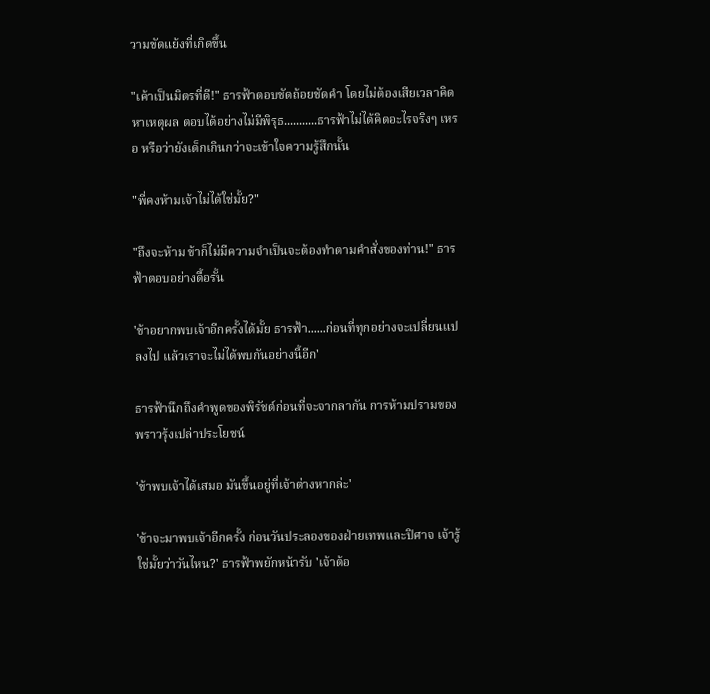วามขัดแย้งที่เกิดขึ้น

"เค้าเป็นมิตรที่ดี!" ธารฟ้าตอบชัดถ้อยชัดคำ โดยไม่ต้องเสียเวลาคิดหาเหตุผล ตอบได้อย่างไม่มีพิรุธ...........ธารฟ้าไม่ได้คิดอะไรจริงๆ เหรอ หรือว่ายังเด็กเกินกว่าจะเข้าใจความรู้สึกนั้น

"พี่คงห้ามเจ้าไม่ได้ใช่มั้ย?"

"ถึงจะห้าม ข้าก็ไม่มีความจำเป็นจะต้องทำตามคำสั่งของท่าน!" ธารฟ้าตอบอย่างดื้อรั้น

'ข้าอยากพบเจ้าอีกครั้งได้มั้ย ธารฟ้า......ก่อนที่ทุกอย่างจะเปลี่ยนแปลงไป แล้วเราจะไม่ได้พบกันอย่างนี้อีก'

ธารฟ้านึกถึงคำพูดของพิรัชต์ก่อนที่จะจากลากัน การห้ามปรามของพราวรุ้งเปล่าประโยชน์

'ข้าพบเจ้าได้เสมอ มันขึ้นอยู่ที่เจ้าต่างหากล่ะ'

'ข้าจะมาพบเจ้าอีกครั้ง ก่อนวันประลองของฝ่ายเทพและปิศาจ เจ้ารู้ใช่มั้ยว่าวันไหน?' ธารฟ้าพยักหน้ารับ 'เจ้าต้อ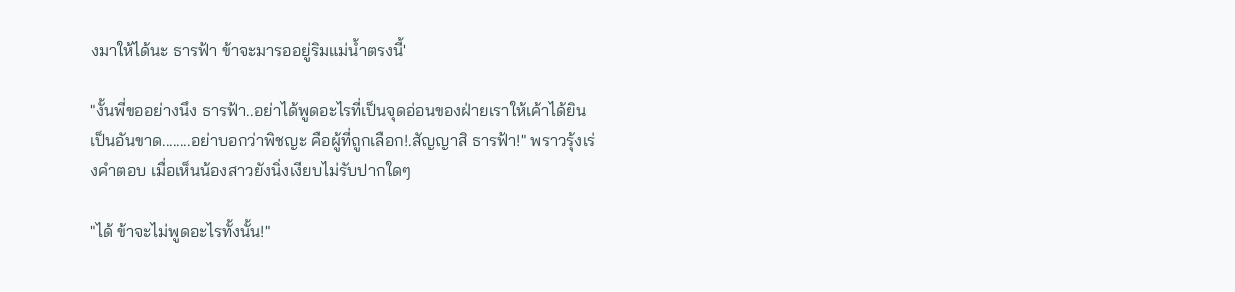งมาให้ได้นะ ธารฟ้า ข้าจะมารออยู่ริมแม่น้ำตรงนี้'

"งั้นพี่ขออย่างนึง ธารฟ้า..อย่าได้พูดอะไรที่เป็นจุดอ่อนของฝ่ายเราให้เค้าได้ยินเป็นอันขาด........อย่าบอกว่าพิชญะ คือผู้ที่ถูกเลือก!.สัญญาสิ ธารฟ้า!" พราวรุ้งเร่งคำตอบ เมื่อเห็นน้องสาวยังนิ่งเงียบไม่รับปากใดๆ

"ได้ ข้าจะไม่พูดอะไรทั้งนั้น!"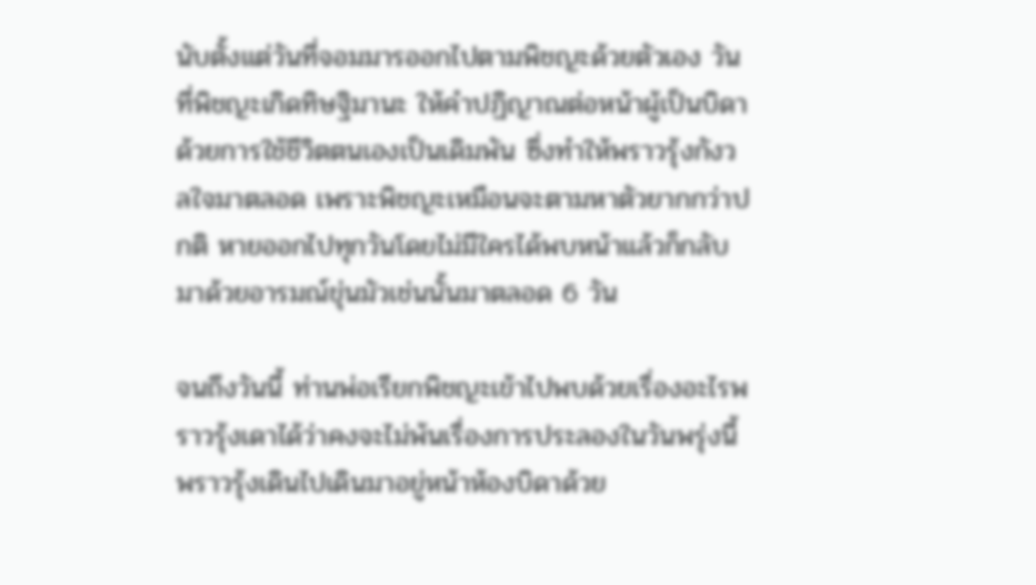นับตั้งแต่วันที่จอมมารออกไปตามพิชญะด้วยตัวเอง วันที่พิชญะเกิดทิษฐิมานะ ให้คำปฏิญาณต่อหน้าผู้เป็นบิดาด้วยการใช้ชีวิตตนเองเป็นเดิมพัน ซึ่งทำให้พราวรุ้งกังวลใจมาตลอด เพราะพิชญะเหมือนจะตามหาตัวยากกว่าปกติ หายออกไปทุกวันโดยไม่มีใครได้พบหน้าแล้วก็กลับมาด้วยอารมณ์ขุ่นมัวเช่นนั้นมาตลอด 6 วัน

จนถึงวันนี้ ท่านพ่อเรียกพิชญะเข้าไปพบด้วยเรื่องอะไรพราวรุ้งเดาได้ว่าคงจะไม่พ้นเรื่องการประลองในวันพรุ่งนี้ พราวรุ้งเดินไปเดินมาอยู่หน้าห้องบิดาด้วย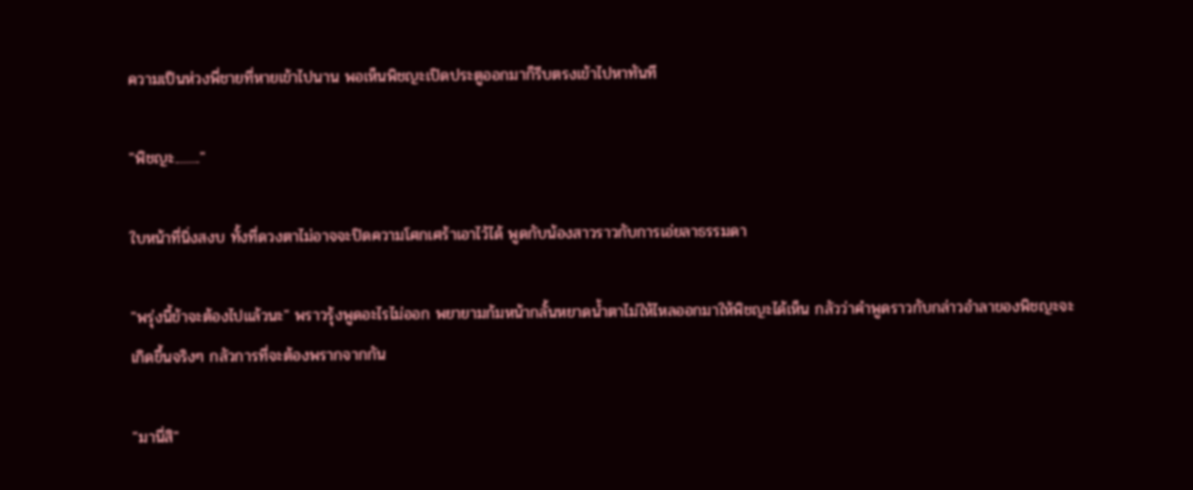ความเป็นห่วงพี่ชายที่หายเข้าไปนาน พอเห็นพิชญะเปิดประตูออกมาก็รีบตรงเข้าไปหาทันที

"พิชญะ........."

ใบหน้าที่นิ่งสงบ ทั้งที่ดวงตาไม่อาจจะปิดความโศกเศร้าเอาไว้ได้ พูดกับน้องสาวราวกับการเอ่ยลาธรรมดา

"พรุ่งนี้ข้าจะต้องไปแล้วนะ" พราวรุ้งพูดอะไรไม่ออก พยายามก้มหน้ากลั้นหยาดน้ำตาไม่ให้ไหลออกมาให้พิชญะได้เห็น กลัวว่าคำพูดราวกับกล่าวอำลาของพิชญะจะเกิดขึ้นจริงๆ กลัวการที่จะต้องพรากจากกัน

"มานี่สิ"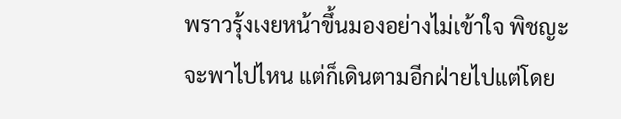พราวรุ้งเงยหน้าขึ้นมองอย่างไม่เข้าใจ พิชญะจะพาไปไหน แต่ก็เดินตามอีกฝ่ายไปแต่โดย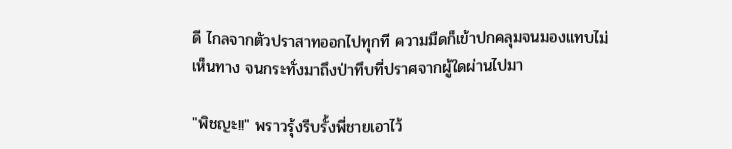ดี ไกลจากตัวปราสาทออกไปทุกที ความมืดก็เข้าปกคลุมจนมองแทบไม่เห็นทาง จนกระทั่งมาถึงป่าทึบที่ปราศจากผู้ใดผ่านไปมา

"พิชญะ!!" พราวรุ้งรีบรั้งพี่ชายเอาไว้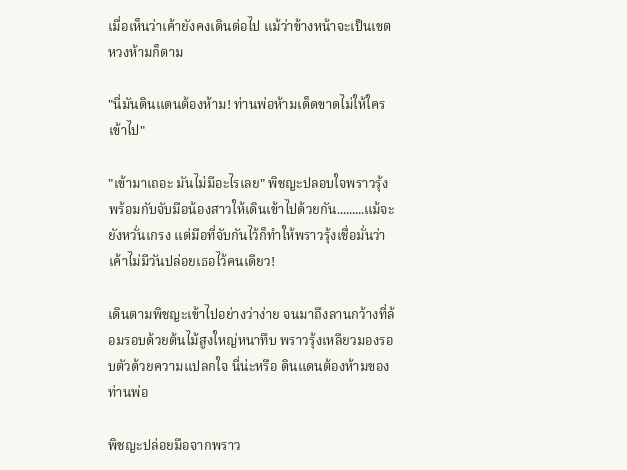เมื่อเห็นว่าเค้ายังคงเดินต่อไป แม้ว่าข้างหน้าจะเป็นเขตหวงห้ามก็ตาม

"นี่มันดินแดนต้องห้าม! ท่านพ่อห้ามเด็ดขาดไม่ให้ใครเข้าไป"

"เข้ามาเถอะ มันไม่มีอะไรเลย" พิชญะปลอบใจพราวรุ้ง พร้อมกับจับมือน้องสาวให้เดินเข้าไปด้วยกัน.........แม้จะยังหวั่นเกรง แต่มือที่จับกันไว้ก็ทำให้พราวรุ้งเชื่อมั่นว่า เค้าไม่มีวันปล่อยเธอไว้คนเดียว!

เดินตามพิชญะเข้าไปอย่างว่าง่าย จนมาถึงลานกว้างที่ล้อมรอบด้วยต้นไม้สูงใหญ่หนาทึบ พราวรุ้งเหลียวมองรอบตัวด้วยความแปลกใจ นี่น่ะหรือ ดินแดนต้องห้ามของท่านพ่อ

พิชญะปล่อยมือจากพราว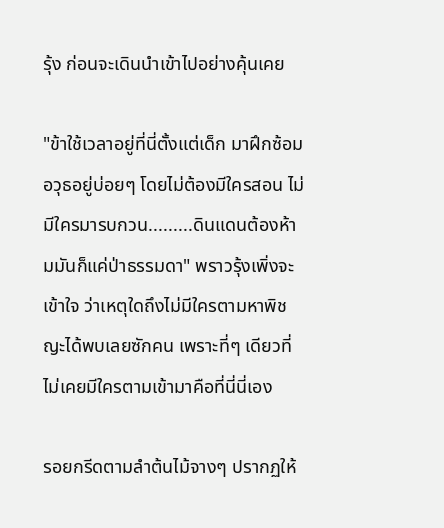รุ้ง ก่อนจะเดินนำเข้าไปอย่างคุ้นเคย

"ข้าใช้เวลาอยู่ที่นี่ตั้งแต่เด็ก มาฝึกซ้อมอวุธอยู่บ่อยๆ โดยไม่ต้องมีใครสอน ไม่มีใครมารบกวน.........ดินแดนต้องห้ามมันก็แค่ป่าธรรมดา" พราวรุ้งเพิ่งจะเข้าใจ ว่าเหตุใดถึงไม่มีใครตามหาพิชญะได้พบเลยซักคน เพราะที่ๆ เดียวที่ไม่เคยมีใครตามเข้ามาคือที่นี่นี่เอง

รอยกรีดตามลำต้นไม้จางๆ ปรากฏให้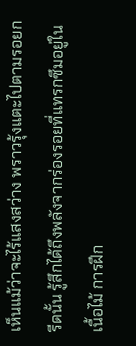เห็นแม้ว่าจะไร้แสงสว่าง พราวรุ้งแตะไปตามรอยกรีดนั้น รู้สึกได้ถึงพลังจากร่องรอยที่แทรกซึมอยู่ในเนื้อไม้ การฝึก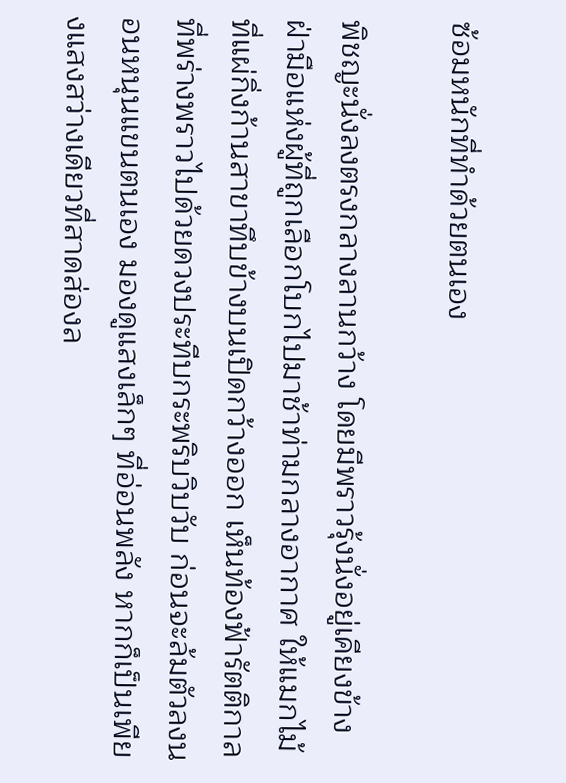ซ้อมหนักที่ทำด้วยตนเอง

พิชญะนั่งลงตรงกลางลานกว้าง โดยมีพราวรุ้งนั่งอยู่เคียงข้าง ฝ่ามือแห่งผู้ที่ถูกเลือกโบกไปมาช้าท่ามกลางอากาศ ให้แมกไม้ที่แผ่กิ่งก้านสาขาทึบข้างบนเปิดกว้างออก เห็นท้องฟ้ารัตติกาลที่พร่างพราวไปด้วยดวงประทีบกระพริบวิบวับ ก่อนจะล้มตัวลงนอนหนุนแขนตนเอง มองดูแสงเล็กๆ ที่อ่อนพลัง หากก็เป็นเพียงแสงสว่างเดียวที่สาดส่องล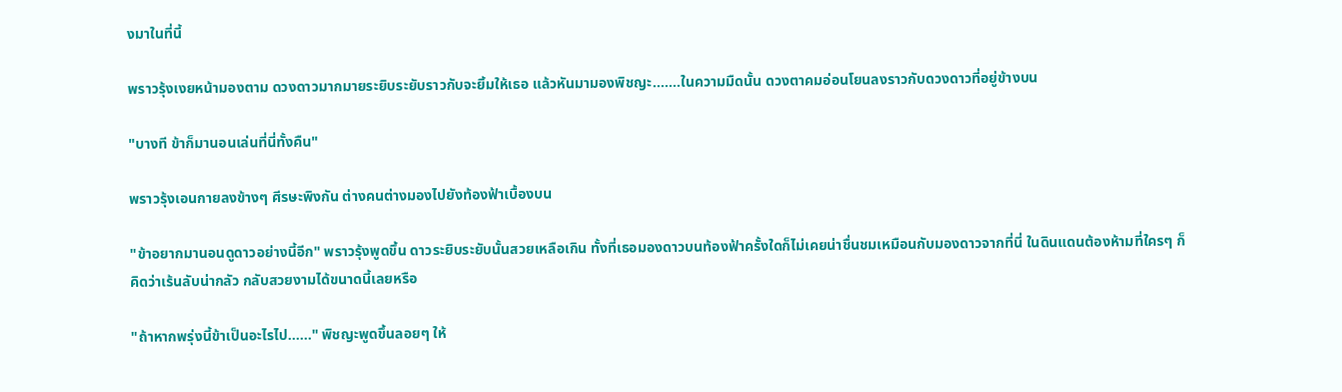งมาในที่นี้

พราวรุ้งเงยหน้ามองตาม ดวงดาวมากมายระยิบระยับราวกับจะยิ้มให้เธอ แล้วหันมามองพิชญะ.......ในความมืดนั้น ดวงตาคมอ่อนโยนลงราวกับดวงดาวที่อยู่ข้างบน

"บางที ข้าก็มานอนเล่นที่นี่ทั้งคืน"

พราวรุ้งเอนกายลงข้างๆ ศีรษะพิงกัน ต่างคนต่างมองไปยังท้องฟ้าเบื้องบน

"ข้าอยากมานอนดูดาวอย่างนี้อีก" พราวรุ้งพูดขึ้น ดาวระยิบระยับนั้นสวยเหลือเกิน ทั้งที่เธอมองดาวบนท้องฟ้าครั้งใดก็ไม่เคยน่าชื่นชมเหมือนกับมองดาวจากที่นี่ ในดินแดนต้องห้ามที่ใครๆ ก็คิดว่าเร้นลับน่ากลัว กลับสวยงามได้ขนาดนี้เลยหรือ

"ถ้าหากพรุ่งนี้ข้าเป็นอะไรไป......" พิชญะพูดขึ้นลอยๆ ให้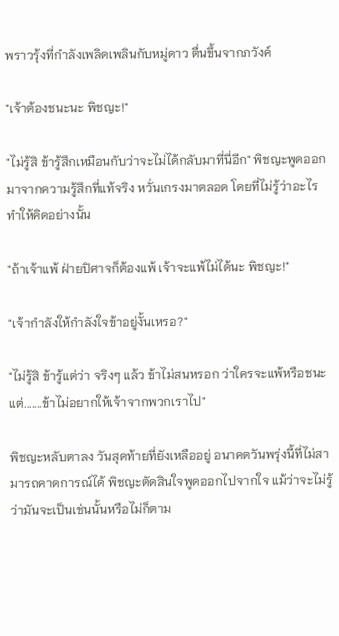พราวรุ้งที่กำลังเพลิดเพลินกับหมู่ดาว ตื่นขึ้นจากภวังค์

"เจ้าต้องชนะนะ พิชญะ!"

"ไม่รู้สิ ข้ารู้สึกเหมือนกับว่าจะไม่ได้กลับมาที่นี่อีก" พิชญะพูดออกมาจากความรู้สึกที่แท้จริง หวั่นเกรงมาตลอด โดยที่ไม่รู้ว่าอะไรทำให้คิดอย่างนั้น

"ถ้าเจ้าแพ้ ฝ่ายปิศาจก็ต้องแพ้ เจ้าจะแพ้ไม่ได้นะ พิชญะ!"

"เจ้ากำลังให้กำลังใจข้าอยู่งั้นเหรอ?"

"ไม่รู้สิ ข้ารู้แต่ว่า จริงๆ แล้ว ข้าไม่สนหรอก ว่าใครจะแพ้หรือชนะ แต่.......ข้าไม่อยากให้เจ้าจากพวกเราไป"

พิชญะหลับตาลง วันสุดท้ายที่ยังเหลืออยู่ อนาคตวันพรุ่งนี้ที่ไม่สามารถคาดการณ์ได้ พิชญะตัดสินใจพูดออกไปจากใจ แม้ว่าจะไม่รู้ว่ามันจะเป็นเช่นนั้นหรือไม่ก็ตาม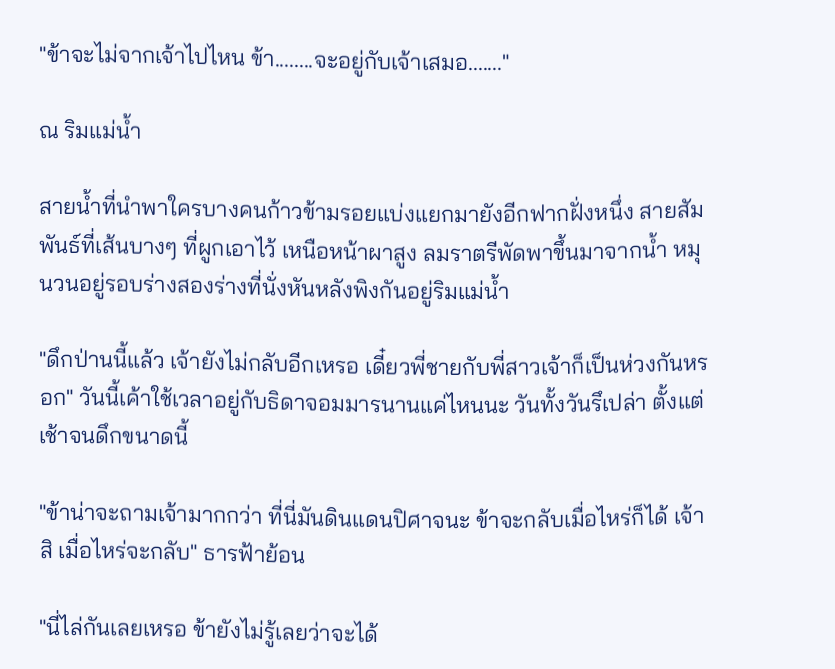"ข้าจะไม่จากเจ้าไปไหน ข้า........จะอยู่กับเจ้าเสมอ......."

ณ ริมแม่น้ำ

สายน้ำที่นำพาใครบางคนก้าวข้ามรอยแบ่งแยกมายังอีกฟากฝั่งหนึ่ง สายสัมพันธ์ที่เส้นบางๆ ที่ผูกเอาไว้ เหนือหน้าผาสูง ลมราตรีพัดพาขึ้นมาจากน้ำ หมุนวนอยู่รอบร่างสองร่างที่นั่งหันหลังพิงกันอยู่ริมแม่น้ำ

"ดึกป่านนี้แล้ว เจ้ายังไม่กลับอีกเหรอ เดี๋ยวพี่ชายกับพี่สาวเจ้าก็เป็นห่วงกันหรอก" วันนี้เค้าใช้เวลาอยู่กับธิดาจอมมารนานแค่ไหนนะ วันทั้งวันรึเปล่า ตั้งแต่เช้าจนดึกขนาดนี้

"ข้าน่าจะถามเจ้ามากกว่า ที่นี่มันดินแดนปิศาจนะ ข้าจะกลับเมื่อไหร่ก็ได้ เจ้าสิ เมื่อไหร่จะกลับ" ธารฟ้าย้อน

"นี่ไล่กันเลยเหรอ ข้ายังไม่รู้เลยว่าจะได้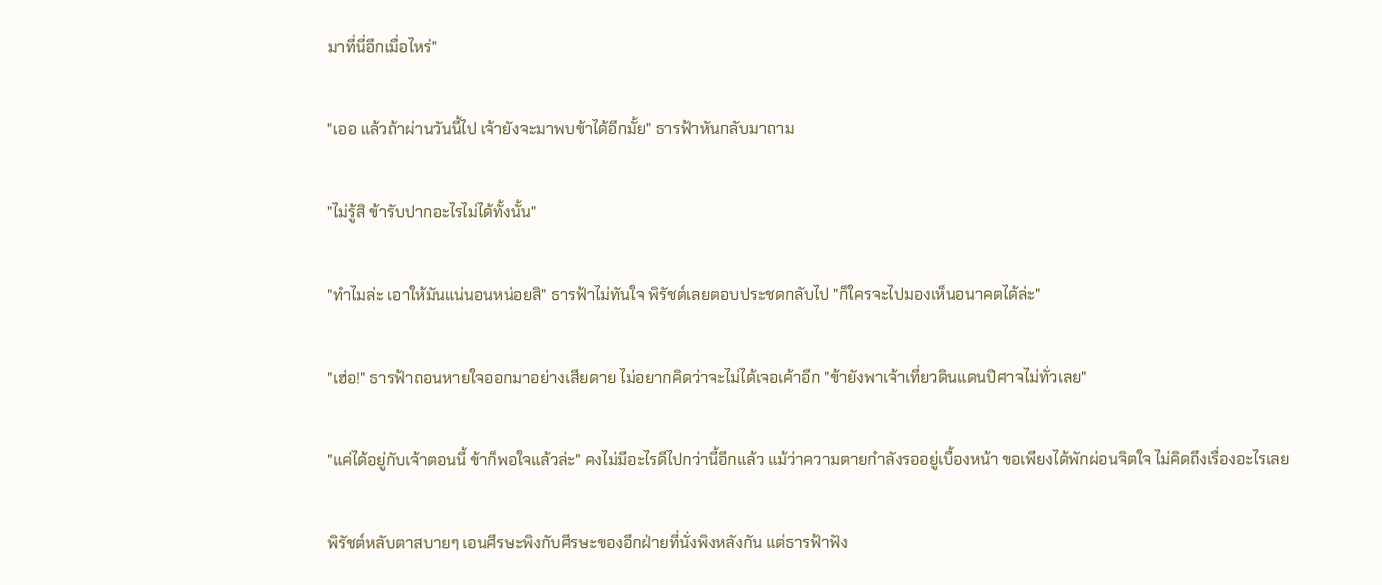มาที่นี่อีกเมื่อไหร่"

"เออ แล้วถ้าผ่านวันนี้ไป เจ้ายังจะมาพบข้าได้อีกมั้ย" ธารฟ้าหันกลับมาถาม

"ไม่รู้สิ ข้ารับปากอะไรไม่ได้ทั้งนั้น"

"ทำไมล่ะ เอาให้มันแน่นอนหน่อยสิ" ธารฟ้าไม่ทันใจ พิรัชต์เลยตอบประชดกลับไป "ก็ใครจะไปมองเห็นอนาคตได้ล่ะ"

"เฮ่อ!" ธารฟ้าถอนหายใจออกมาอย่างเสียดาย ไม่อยากคิดว่าจะไม่ได้เจอเค้าอีก "ข้ายังพาเจ้าเที่ยวดินแดนปิศาจไม่ทั่วเลย"

"แค่ได้อยู่กับเจ้าตอนนี้ ข้าก็พอใจแล้วล่ะ" คงไม่มีอะไรดีไปกว่านี้อีกแล้ว แม้ว่าความตายกำลังรออยู่เบื้องหน้า ขอเพียงได้พักผ่อนจิตใจ ไม่คิดถึงเรื่องอะไรเลย

พิรัชต์หลับตาสบายๆ เอนศีรษะพิงกับศีรษะของอีกฝ่ายที่นั่งพิงหลังกัน แต่ธารฟ้าฟัง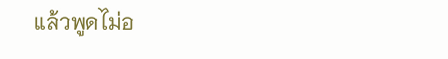แล้วพูดไม่อ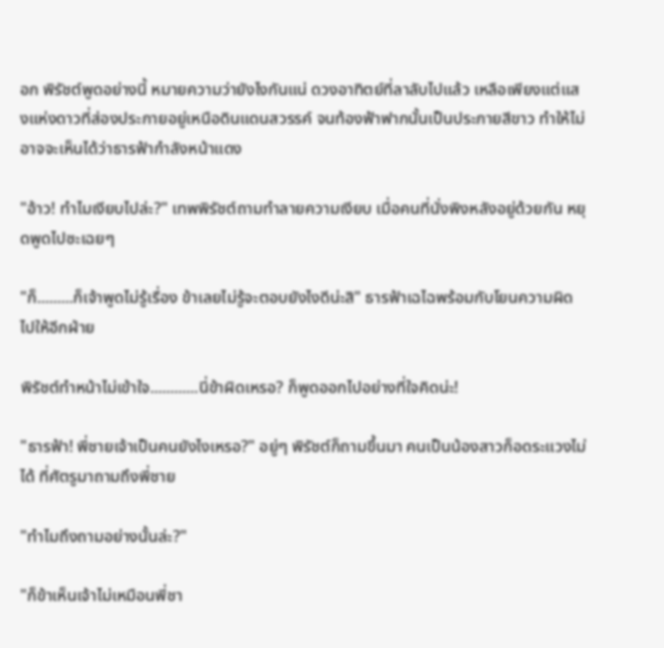อก พิรัชต์พูดอย่างนี้ หมายความว่ายังไงกันแน่ ดวงอาทิตย์ที่ลาลับไปแล้ว เหลือเพียงแต่แสงแห่งดาวที่ส่องประกายอยู่เหนือดินแดนสวรรค์ จนท้องฟ้าฟากนั้นเป็นประกายสีขาว ทำให้ไม่อาจจะเห็นได้ว่าธารฟ้ากำลังหน้าแดง

"อ้าว! ทำไมเงียบไปล่ะ?" เทพพิรัชต์ถามทำลายความเงียบ เมื่อคนที่นั่งพิงหลังอยู่ด้วยกัน หยุดพูดไปซะเฉยๆ

"ก็.........ก็เจ้าพูดไม่รู้เรื่อง ข้าเลยไม่รู้จะตอบยังไงดีน่ะสิ" ธารฟ้าเฉไฉพร้อมกับโยนความผิดไปให้อีกฝ่าย

พิรัชต์ทำหน้าไม่เข้าใจ............นี่ข้าผิดเหรอ? ก็พูดออกไปอย่างที่ใจคิดน่ะ!

"ธารฟ้า! พี่ชายเจ้าเป็นคนยังไงเหรอ?" อยู่ๆ พิรัชต์ก็ถามขึ้นมา คนเป็นน้องสาวก็อดระแวงไม่ได้ ที่ศัตรูมาถามถึงพี่ชาย

"ทำไมถึงถามอย่างนั้นล่ะ?"

"ก็ข้าเห็นเจ้าไม่เหมือนพี่ชา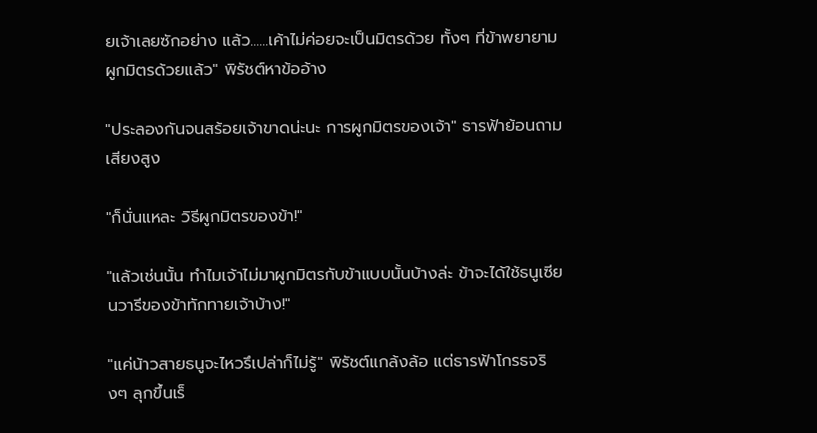ยเจ้าเลยซักอย่าง แล้ว......เค้าไม่ค่อยจะเป็นมิตรด้วย ทั้งๆ ที่ข้าพยายามผูกมิตรด้วยแล้ว" พิรัชต์หาข้ออ้าง

"ประลองกันจนสร้อยเจ้าขาดน่ะนะ การผูกมิตรของเจ้า" ธารฟ้าย้อนถามเสียงสูง

"ก็นั่นแหละ วิธีผูกมิตรของข้า!"

"แล้วเช่นนั้น ทำไมเจ้าไม่มาผูกมิตรกับข้าแบบนั้นบ้างล่ะ ข้าจะได้ใช้ธนูเซียนวารีของข้าทักทายเจ้าบ้าง!"

"แค่น้าวสายธนูจะไหวรึเปล่าก็ไม่รู้" พิรัชต์แกล้งล้อ แต่ธารฟ้าโกรธจริงๆ ลุกขึ้นเร็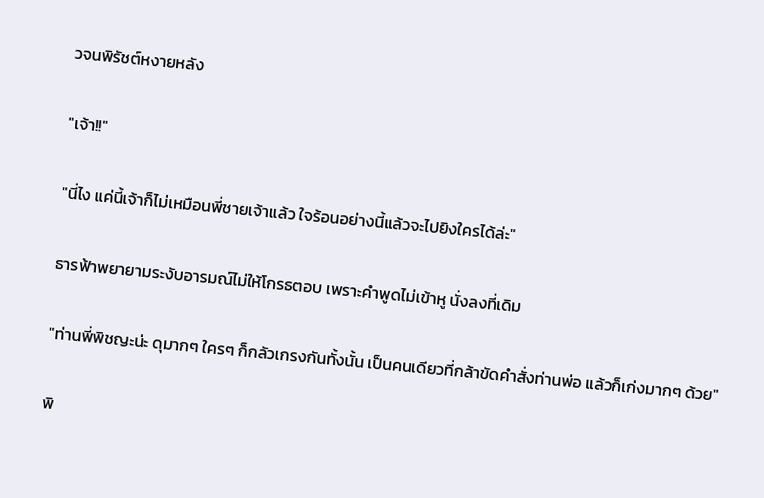วจนพิรัชต์หงายหลัง

"เจ้า!!"

"นี่ไง แค่นี้เจ้าก็ไม่เหมือนพี่ชายเจ้าแล้ว ใจร้อนอย่างนี้แล้วจะไปยิงใครได้ล่ะ"

ธารฟ้าพยายามระงับอารมณ์ไม่ให้โกรธตอบ เพราะคำพูดไม่เข้าหู นั่งลงที่เดิม

"ท่านพี่พิชญะน่ะ ดุมากๆ ใครๆ ก็กลัวเกรงกันทั้งนั้น เป็นคนเดียวที่กล้าขัดคำสั่งท่านพ่อ แล้วก็เก่งมากๆ ด้วย"

พิ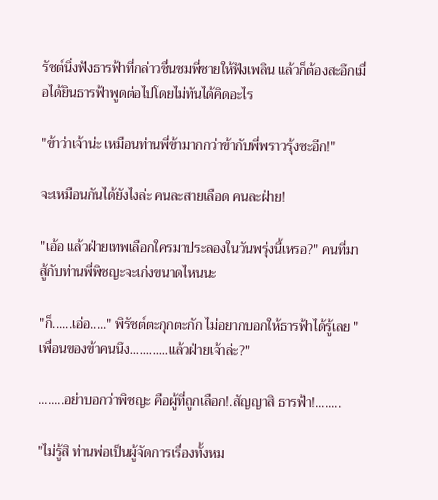รัชต์นิ่งฟังธารฟ้าที่กล่าวชื่นชมพี่ชายให้ฟังเพลิน แล้วก็ต้องสะอึกเมื่อได้ยินธารฟ้าพูดต่อไปโดยไม่ทันได้คิดอะไร

"ข้าว่าเจ้าน่ะ เหมือนท่านพี่ข้ามากกว่าข้ากับพี่พราวรุ้งซะอีก!"

จะเหมือนกันได้ยังไงล่ะ คนละสายเลือด คนละฝ่าย!

"เอ้อ แล้วฝ่ายเทพเลือกใครมาประลองในวันพรุ่งนี้เหรอ?" คนที่มาสู้กับท่านพี่พิชญะจะเก่งขนาดไหนนะ

"ก็......เอ่อ....." พิรัชต์ตะกุกตะกัก ไม่อยากบอกให้ธารฟ้าได้รู้เลย "เพื่อนของข้าคนนึง............แล้วฝ่ายเจ้าล่ะ?"

........อย่าบอกว่าพิชญะ คือผู้ที่ถูกเลือก!.สัญญาสิ ธารฟ้า!........

"ไม่รู้สิ ท่านพ่อเป็นผู้จัดการเรื่องทั้งหม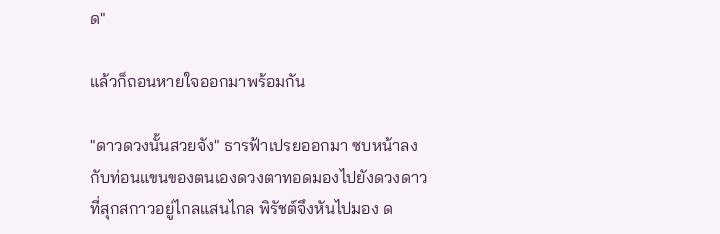ด"

แล้วก็ถอนหายใจออกมาพร้อมกัน

"ดาวดวงนั้นสวยจัง" ธารฟ้าเปรยออกมา ซบหน้าลงกับท่อนแขนของตนเองดวงตาทอดมองไปยังดวงดาวที่สุกสกาวอยู่ไกลแสนไกล พิรัชต์จึงหันไปมอง ด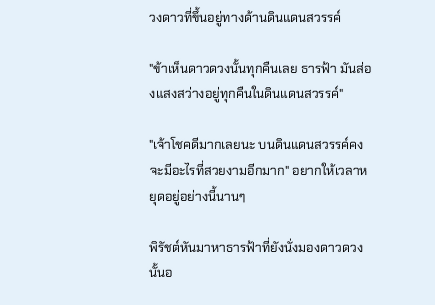วงดาวที่ขึ้นอยู่ทางด้านดินแดนสวรรค์

"ข้าเห็นดาวดวงนั้นทุกคืนเลย ธารฟ้า มันส่องแสงสว่างอยู่ทุกคืนในดินแดนสวรรค์"

"เจ้าโชคดีมากเลยนะ บนดินแดนสวรรค์คงจะมีอะไรที่สวยงามอีกมาก" อยากให้เวลาหยุดอยู่อย่างนี้นานๆ

พิรัชต์หันมาหาธารฟ้าที่ยังนั่งมองดาวดวงนั้นอ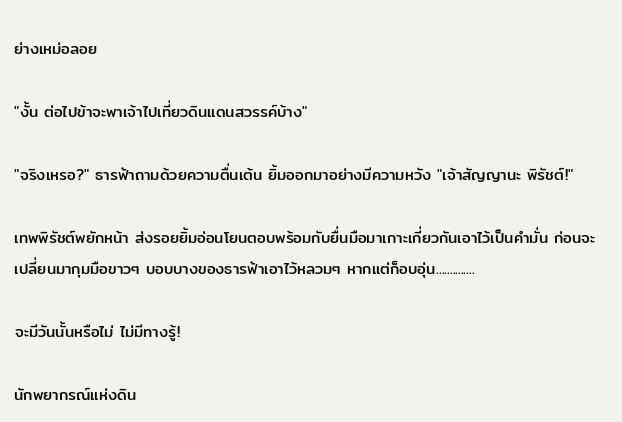ย่างเหม่อลอย

"งั้น ต่อไปข้าจะพาเจ้าไปเที่ยวดินแดนสวรรค์บ้าง"

"จริงเหรอ?" ธารฟ้าถามด้วยความตื่นเต้น ยิ้มออกมาอย่างมีความหวัง "เจ้าสัญญานะ พิรัชต์!"

เทพพิรัชต์พยักหน้า ส่งรอยยิ้มอ่อนโยนตอบพร้อมกับยื่นมือมาเกาะเกี่ยวกันเอาไว้เป็นคำมั่น ก่อนจะเปลี่ยนมากุมมือขาวๆ บอบบางของธารฟ้าเอาไว้หลวมๆ หากแต่ก็อบอุ่น..............

จะมีวันนั้นหรือไม่ ไม่มีทางรู้!

นักพยากรณ์แห่งดิน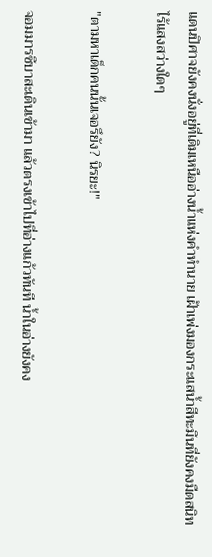แดนปิศาจยังคงนั่งอยู่ที่เดิมเหนืออ่างน้ำแห่งคำทำนาย เฝ้าเพ่งมองกระแสน้ำสีทะมึนที่ยังคงมืดสนิท ไร้แสงสว่างใดๆ

"ตามหาเด็กคนนั้นเจอรึยัง? นิรยะ!"

จอมมารซึบาสะเดินเข้ามา แล้วตรงเข้าไปที่อ่างแก้วทันที น้ำในอ่างยังคง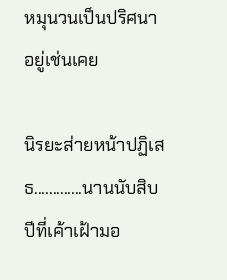หมุนวนเป็นปริศนาอยู่เช่นเคย

นิรยะส่ายหน้าปฏิเสธ.............นานนับสิบปีที่เค้าเฝ้ามอ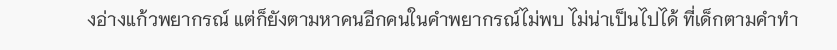งอ่างแก้วพยากรณ์ แต่ก็ยังตามหาคนอีกคนในคำพยากรณ์ไม่พบ ไม่น่าเป็นไปได้ ที่เด็กตามคำทำ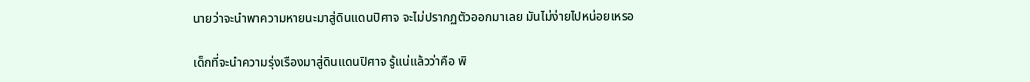นายว่าจะนำพาความหายนะมาสู่ดินแดนปิศาจ จะไม่ปรากฏตัวออกมาเลย มันไม่ง่ายไปหน่อยเหรอ

เด็กที่จะนำความรุ่งเรืองมาสู่ดินแดนปิศาจ รู้แน่แล้วว่าคือ พิ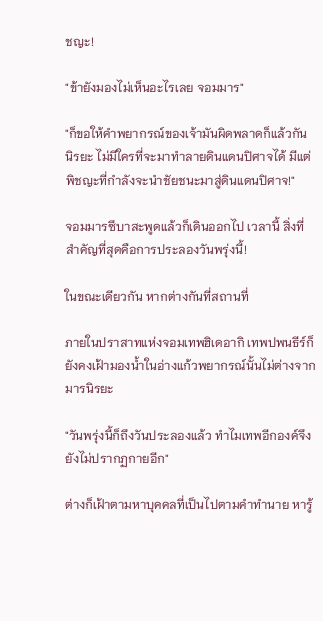ชญะ!

"ข้ายังมองไม่เห็นอะไรเลย จอมมาร"

"ก็ขอให้คำพยากรณ์ของเจ้ามันผิดพลาดก็แล้วกัน นิรยะ ไม่มีใครที่จะมาทำลายดินแดนปิศาจได้ มีแต่พิชญะที่กำลังจะนำชัยชนะมาสู่ดินแดนปิศาจ!"

จอมมารซึบาสะพูดแล้วก็เดินออกไป เวลานี้ สิ่งที่สำคัญที่สุดคือการประลองวันพรุ่งนี้!

ในขณะเดียวกัน หากต่างกันที่สถานที่

ภายในปราสาทแห่งจอมเทพฮิเดอากิ เทพปพนธีร์ก็ยังคงเฝ้ามองน้ำในอ่างแก้วพยากรณ์นั้นไม่ต่างจากมารนิรยะ

"วันพรุ่งนี้ก็ถึงวันประลองแล้ว ทำไมเทพอีกองค์จึงยังไม่ปรากฏกายอีก"

ต่างก็เฝ้าตามหาบุคคลที่เป็นไปตามคำทำนาย หารู้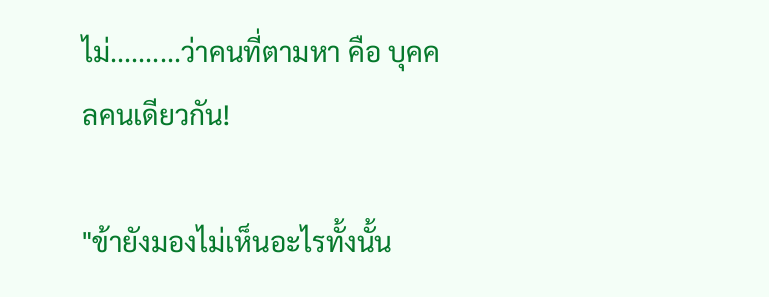ไม่..........ว่าคนที่ตามหา คือ บุคคลคนเดียวกัน!

"ข้ายังมองไม่เห็นอะไรทั้งนั้น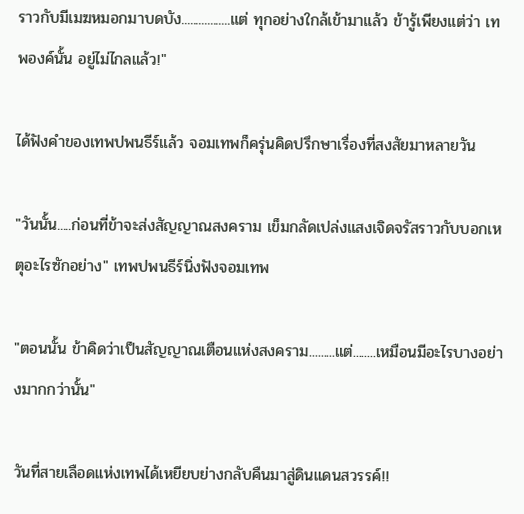ราวกับมีเมฆหมอกมาบดบัง.................แต่ ทุกอย่างใกล้เข้ามาแล้ว ข้ารู้เพียงแต่ว่า เทพองค์นั้น อยู่ไม่ไกลแล้ว!"

ได้ฟังคำของเทพปพนธีร์แล้ว จอมเทพก็ครุ่นคิดปรึกษาเรื่องที่สงสัยมาหลายวัน

"วันนั้น.....ก่อนที่ข้าจะส่งสัญญาณสงคราม เข็มกลัดเปล่งแสงเจิดจรัสราวกับบอกเหตุอะไรซักอย่าง" เทพปพนธีร์นิ่งฟังจอมเทพ

"ตอนนั้น ข้าคิดว่าเป็นสัญญาณเตือนแห่งสงคราม.........แต่........เหมือนมีอะไรบางอย่างมากกว่านั้น"

วันที่สายเลือดแห่งเทพได้เหยียบย่างกลับคืนมาสู่ดินแดนสวรรค์!!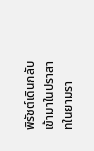พิรัชต์เดินกลับเข้ามาในปราสาทในยามรา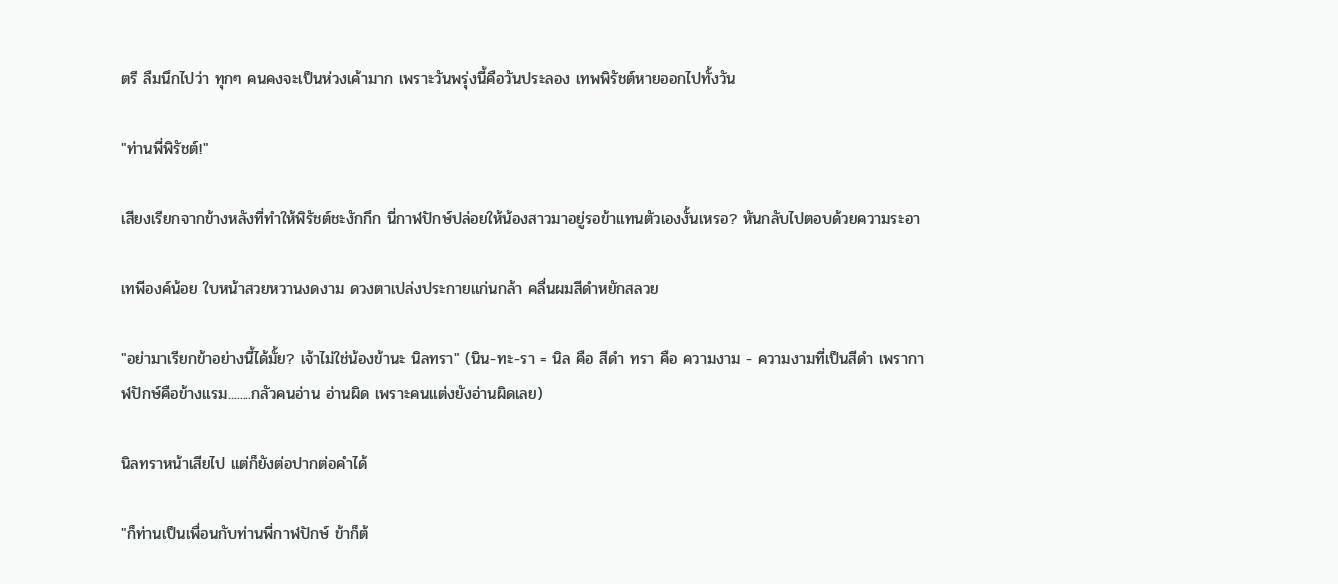ตรี ลืมนึกไปว่า ทุกๆ คนคงจะเป็นห่วงเค้ามาก เพราะวันพรุ่งนี้คือวันประลอง เทพพิรัชต์หายออกไปทั้งวัน

"ท่านพี่พิรัชต์!"

เสียงเรียกจากข้างหลังที่ทำให้พิรัชต์ชะงักกึก นี่กาฬปักษ์ปล่อยให้น้องสาวมาอยู่รอข้าแทนตัวเองงั้นเหรอ? หันกลับไปตอบด้วยความระอา

เทพีองค์น้อย ใบหน้าสวยหวานงดงาม ดวงตาเปล่งประกายแก่นกล้า คลื่นผมสีดำหยักสลวย

"อย่ามาเรียกข้าอย่างนี้ได้มั้ย? เจ้าไม่ใช่น้องข้านะ นิลทรา" (นิน-ทะ-รา = นิล คือ สีดำ ทรา คือ ความงาม - ความงามที่เป็นสีดำ เพรากาฬปักษ์คือข้างแรม........กลัวคนอ่าน อ่านผิด เพราะคนแต่งยังอ่านผิดเลย)

นิลทราหน้าเสียไป แต่ก็ยังต่อปากต่อคำได้

"ก็ท่านเป็นเพื่อนกับท่านพี่กาฬปักษ์ ข้าก็ต้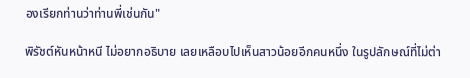องเรียกท่านว่าท่านพี่เช่นกัน"

พิรัชต์หันหน้าหนี ไม่อยากอธิบาย เลยเหลือบไปเห็นสาวน้อยอีกคนหนึ่ง ในรูปลักษณ์ที่ไม่ต่า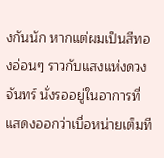งกันนัก หากแต่ผมเป็นสีทองอ่อนๆ ราวกับแสงแห่งดวงจันทร์ นั่งรออยู่ในอาการที่แสดงออกว่าเบื่อหน่ายเต็มที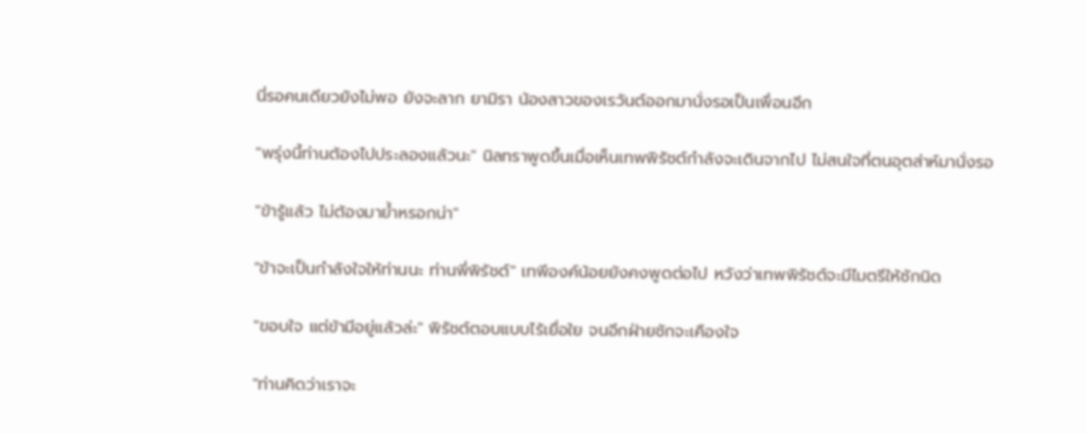นี่รอคนเดียวยังไม่พอ ยังจะลาก ยามิรา น้องสาวของเรวันต์ออกมานั่งรอเป็นเพื่อนอีก

"พรุ่งนี้ท่านต้องไปประลองแล้วนะ" นิลทราพูดขึ้นเมื่อเห็นเทพพิรัชต์กำลังจะเดินจากไป ไม่สนใจที่ตนอุตส่าห์มานั่งรอ

"ข้ารู้แล้ว ไม่ต้องมาย้ำหรอกน่า"

"ข้าจะเป็นกำลังใจให้ท่านนะ ท่านพี่พิรัชต์" เทพีองค์น้อยยังคงพูดต่อไป หวังว่าเทพพิรัชต์จะมีไมตรีให้ซักนิด

"ขอบใจ แต่ข้ามีอยู่แล้วล่ะ" พิรัชต์ตอบแบบไร้เยื่อใย จนอีกฝ่ายชักจะเคืองใจ

"ท่านคิดว่าเราจะ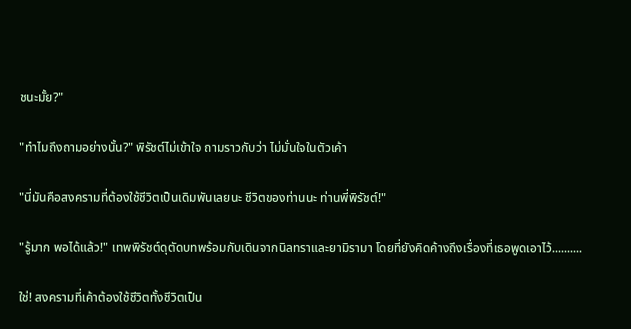ชนะมั้ย?"

"ทำไมถึงถามอย่างนั้น?" พิรัชต์ไม่เข้าใจ ถามราวกับว่า ไม่มั่นใจในตัวเค้า

"นี่มันคือสงครามที่ต้องใช้ชีวิตเป็นเดิมพันเลยนะ ชีวิตของท่านนะ ท่านพี่พิรัชต์!"

"รู้มาก พอได้แล้ว!" เทพพิรัชต์ดุตัดบทพร้อมกับเดินจากนิลทราและยามิรามา โดยที่ยังคิดค้างถึงเรื่องที่เธอพูดเอาไว้..........

ใช่! สงครามที่เค้าต้องใช้ชีวิตทั้งชีวิตเป็น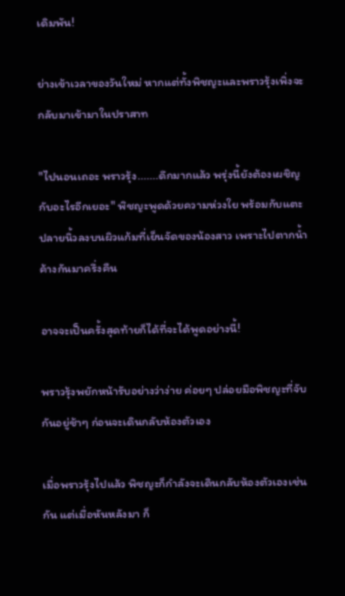เดิมพัน!

ย่างเข้าเวลาของวันใหม่ หากแต่ทั้งพิชญะและพราวรุ้งเพิ่งจะกลับมาเข้ามาในปราสาท

"ไปนอนเถอะ พราวรุ้ง.......ดึกมากแล้ว พรุ่งนี้ยังต้องเผชิญกับอะไรอีกเยอะ" พิชญะพูดด้วยความห่วงใย พร้อมกับแตะปลายนิ้วลงบนผิวแก้มที่เย็นจัดของน้องสาว เพราะไปตากน้ำค้างกันมาครึ่งคืน

อาจจะเป็นครั้งสุดท้ายก็ได้ที่จะได้พูดอย่างนี้!

พราวรุ้งพยักหน้ารับอย่างว่าง่าย ค่อยๆ ปล่อยมือพิชญะที่จับกันอยู่ช้าๆ ก่อนจะเดินกลับห้องตัวเอง

เมื่อพราวรุ้งไปแล้ว พิชญะก็กำลังจะเดินกลับห้องตัวเองเช่นกัน แต่เมื่อหันหลังมา ก็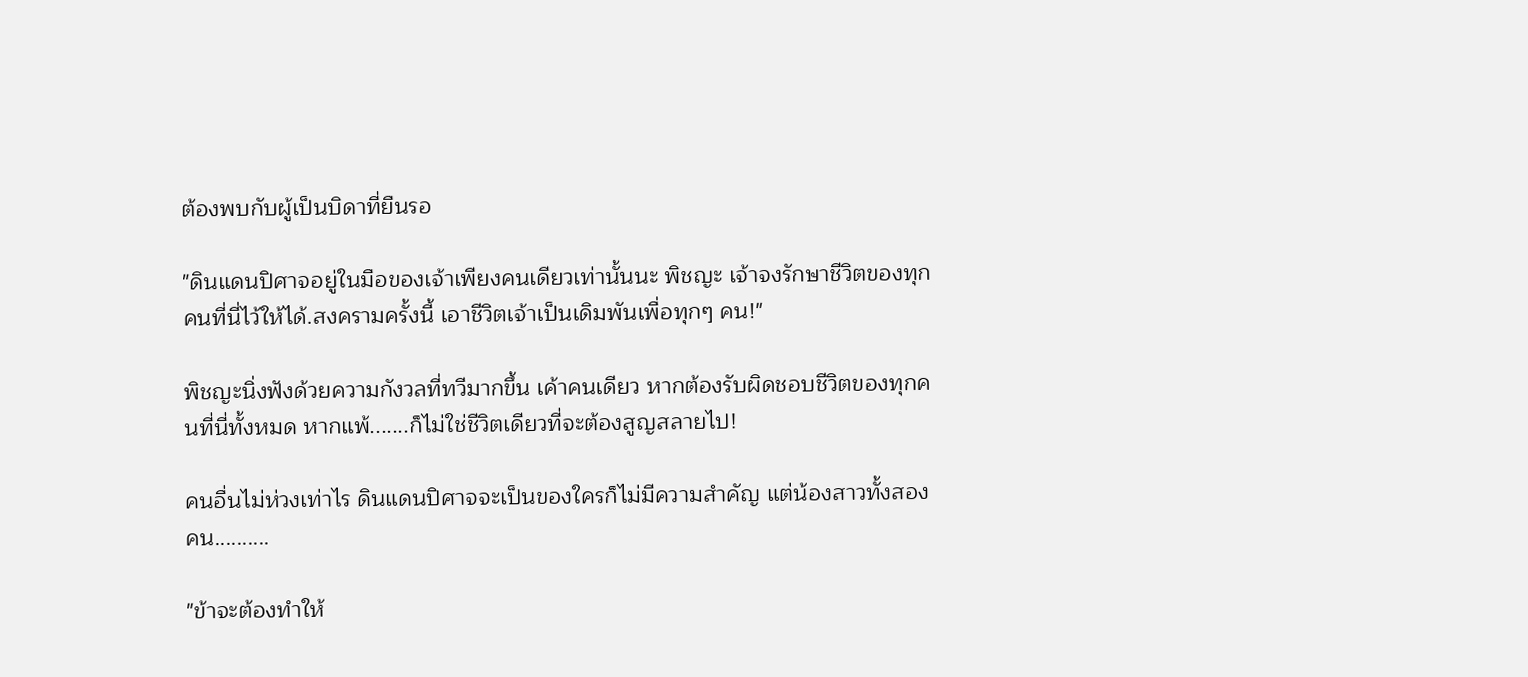ต้องพบกับผู้เป็นบิดาที่ยืนรอ

"ดินแดนปิศาจอยู่ในมือของเจ้าเพียงคนเดียวเท่านั้นนะ พิชญะ เจ้าจงรักษาชีวิตของทุกคนที่นี่ไว้ให้ได้.สงครามครั้งนี้ เอาชีวิตเจ้าเป็นเดิมพันเพื่อทุกๆ คน!"

พิชญะนิ่งฟังด้วยความกังวลที่ทวีมากขึ้น เค้าคนเดียว หากต้องรับผิดชอบชีวิตของทุกคนที่นี่ทั้งหมด หากแพ้.......ก็ไม่ใช่ชีวิตเดียวที่จะต้องสูญสลายไป!

คนอื่นไม่ห่วงเท่าไร ดินแดนปิศาจจะเป็นของใครก็ไม่มีความสำคัญ แต่น้องสาวทั้งสองคน..........

"ข้าจะต้องทำให้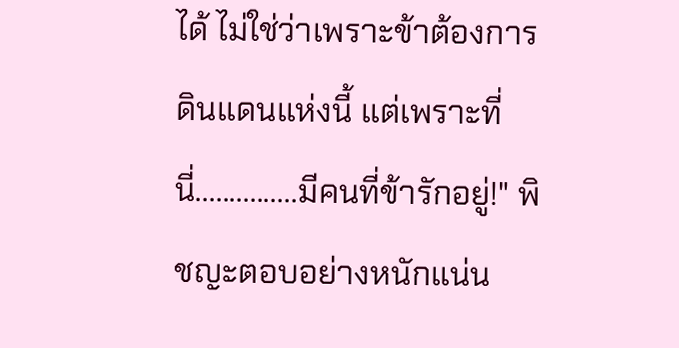ได้ ไม่ใช่ว่าเพราะข้าต้องการดินแดนแห่งนี้ แต่เพราะที่นี่...............มีคนที่ข้ารักอยู่!" พิชญะตอบอย่างหนักแน่น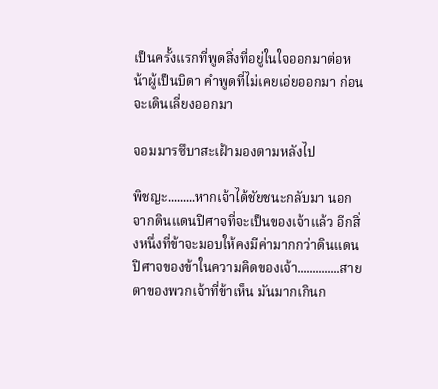เป็นครั้งแรกที่พูดสิ่งที่อยู่ในใจออกมาต่อหน้าผู้เป็นบิดา คำพูดที่ไม่เคยเอ่ยออกมา ก่อนจะเดินเลี่ยงออกมา

จอมมารซึบาสะเฝ้ามองตามหลังไป

พิชญะ.........หากเจ้าได้ชัยชนะกลับมา นอกจากดินแดนปิศาจที่จะเป็นของเจ้าแล้ว อีกสิ่งหนึ่งที่ข้าจะมอบให้คงมีค่ามากกว่าดินแดนปิศาจของข้าในความคิดของเจ้า..............สายตาของพวกเจ้าที่ข้าเห็น มันมากเกินก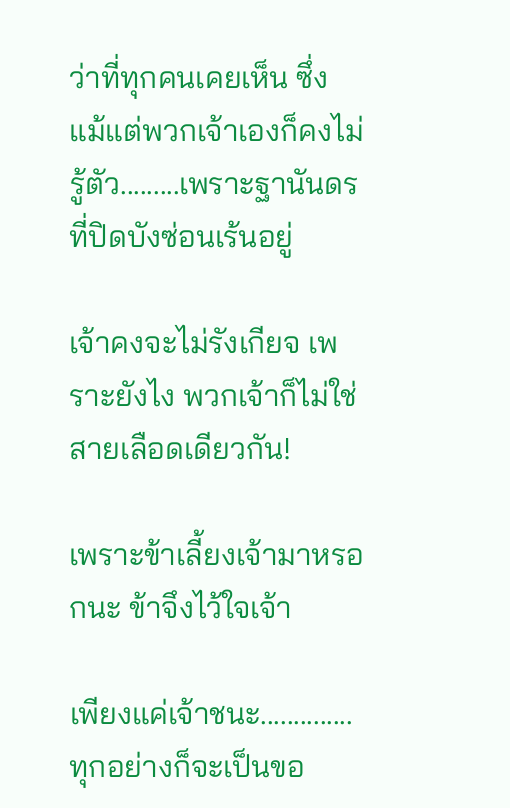ว่าที่ทุกคนเคยเห็น ซึ่งแม้แต่พวกเจ้าเองก็คงไม่รู้ตัว.........เพราะฐานันดรที่ปิดบังซ่อนเร้นอยู่

เจ้าคงจะไม่รังเกียจ เพราะยังไง พวกเจ้าก็ไม่ใช่สายเลือดเดียวกัน!

เพราะข้าเลี้ยงเจ้ามาหรอกนะ ข้าจึงไว้ใจเจ้า

เพียงแค่เจ้าชนะ..............ทุกอย่างก็จะเป็นขอ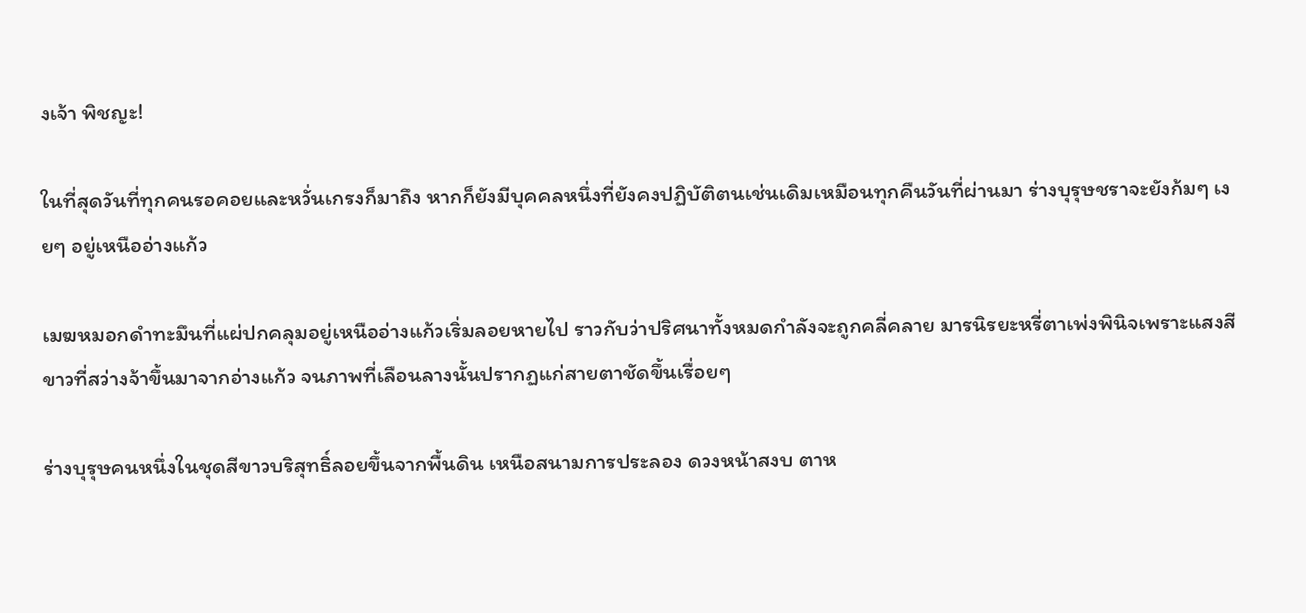งเจ้า พิชญะ!

ในที่สุดวันที่ทุกคนรอคอยและหวั่นเกรงก็มาถึง หากก็ยังมีบุคคลหนึ่งที่ยังคงปฏิบัติตนเช่นเดิมเหมือนทุกคืนวันที่ผ่านมา ร่างบุรุษชราจะยังก้มๆ เงยๆ อยู่เหนืออ่างแก้ว

เมฆหมอกดำทะมึนที่แผ่ปกคลุมอยู่เหนืออ่างแก้วเริ่มลอยหายไป ราวกับว่าปริศนาทั้งหมดกำลังจะถูกคลี่คลาย มารนิรยะหรี่ตาเพ่งพินิจเพราะแสงสีขาวที่สว่างจ้าขึ้นมาจากอ่างแก้ว จนภาพที่เลือนลางนั้นปรากฏแก่สายตาชัดขึ้นเรื่อยๆ

ร่างบุรุษคนหนึ่งในชุดสีขาวบริสุทธิ์ลอยขึ้นจากพื้นดิน เหนือสนามการประลอง ดวงหน้าสงบ ตาห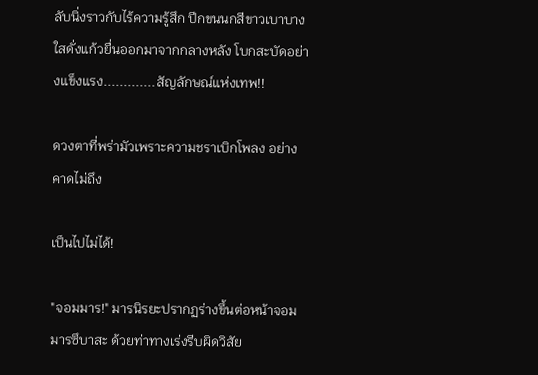ลับนิ่งราวกับไร้ความรู้สึก ปีกขนนกสีขาวเบาบาง ใสดั่งแก้วยื่นออกมาจากกลางหลัง โบกสะบัดอย่างแข็งแรง.............สัญลักษณ์แห่งเทพ!!

ดวงตาที่พร่ามัวเพราะความชราเบิกโพลง อย่างคาดไม่ถึง

เป็นไปไม่ได้!

"จอมมาร!" มารนิรยะปรากฏร่างขึ้นต่อหน้าจอมมารซึบาสะ ด้วยท่าทางเร่งรีบผิดวิสัย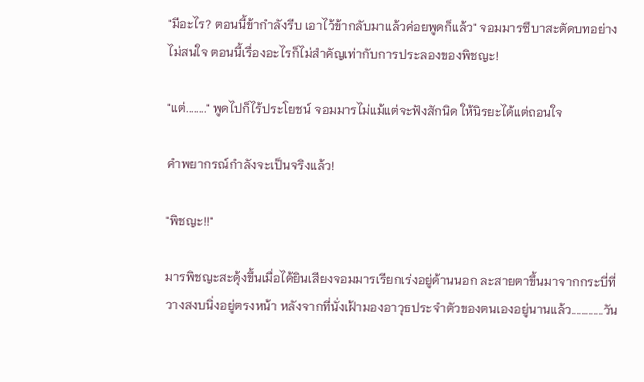"มีอะไร? ตอนนี้ข้ากำลังรีบ เอาไว้ข้ากลับมาแล้วค่อยพูดก็แล้ว" จอมมารซึบาสะตัดบทอย่างไม่สนใจ ตอนนี้เรื่องอะไรก็ไม่สำคัญเท่ากับการประลองของพิชญะ!

"แต่........" พูดไปก็ไร้ประโยชน์ จอมมารไม่แม้แต่จะฟังสักนิด ให้นิรยะได้แต่ถอนใจ

คำพยากรณ์กำลังจะเป็นจริงแล้ว!

"พิชญะ!!"

มารพิชญะสะดุ้งขึ้นเมื่อได้ยินเสียงจอมมารเรียกเร่งอยู่ด้านนอก ละสายตาขึ้นมาจากกระบี่ที่วางสงบนิ่งอยู่ตรงหน้า หลังจากที่นั่งเฝ้ามองอาวุธประจำตัวของตนเองอยู่นานแล้ว.............วัน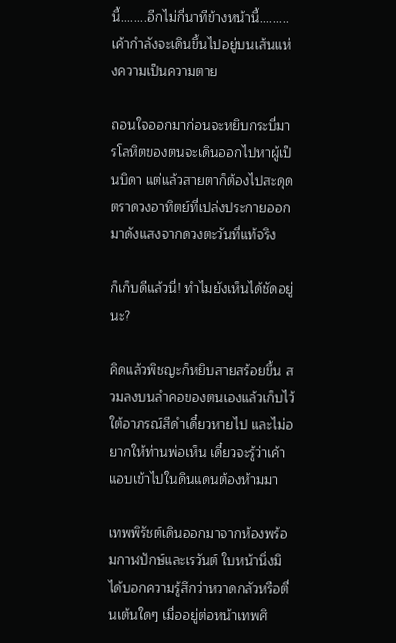นี้........อีกไม่กี่นาทีข้างหน้านี้.........เค้ากำลังจะเดินขึ้นไปอยู่บนเส้นแห่งความเป็นความตาย

ถอนใจออกมาก่อนจะหยิบกระบี่มารโลหิตของตนจะเดินออกไปหาผู้เป็นบิดา แต่แล้วสายตาก็ต้องไปสะดุดตราดวงอาทิตย์ที่เปล่งประกายออกมาดังแสงจากดวงตะวันที่แท้จริง

ก็เก็บดีแล้วนี่! ทำไมยังเห็นได้ชัดอยู่นะ?

คิดแล้วพิชญะก็หยิบสายสร้อยขึ้น สวมลงบนลำคอของตนเองแล้วเก็บไว้ใต้อาภรณ์สีดำเดี๋ยวหายไป และไม่อยากให้ท่านพ่อเห็น เดี๋ยวจะรู้ว่าเค้าแอบเข้าไปในดินแดนต้องห้ามมา

เทพพิรัชต์เดินออกมาจากห้องพร้อมกาฬปักษ์และเรวันต์ ใบหน้านิ่งมิได้บอกความรู้สึกว่าหวาดกลัวหรือตื่นเต้นใดๆ เมื่ออยู่ต่อหน้าเทพศิ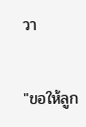วา

"ขอให้ลูก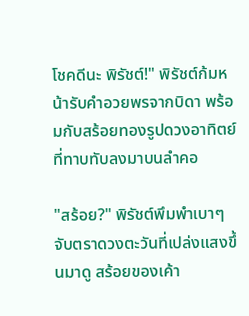โชคดีนะ พิรัชต์!" พิรัชต์ก้มหน้ารับคำอวยพรจากบิดา พร้อมกับสร้อยทองรูปดวงอาทิตย์ที่ทาบทับลงมาบนลำคอ

"สร้อย?" พิรัชต์พึมพำเบาๆ จับตราดวงตะวันที่เปล่งแสงขึ้นมาดู สร้อยของเค้า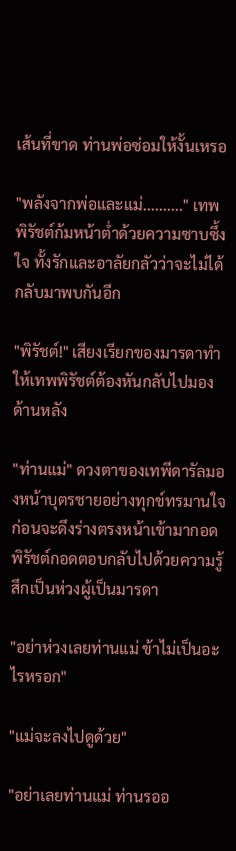เส้นที่ขาด ท่านพ่อซ่อมให้งั้นเหรอ

"พลังจากพ่อและแม่.........." เทพพิรัชต์ก้มหน้าต่ำด้วยความซาบซึ้งใจ ทั้งรักและอาลัยกลัวว่าจะไม่ได้กลับมาพบกันอีก

"พิรัชต์!" เสียงเรียกของมารดาทำให้เทพพิรัชต์ต้องหันกลับไปมองด้านหลัง

"ท่านแม่" ดวงตาของเทพีดารัลมองหน้าบุตรชายอย่างทุกข์ทรมานใจ ก่อนจะดึงร่างตรงหน้าเข้ามากอด พิรัชต์กอดตอบกลับไปด้วยความรู้สึกเป็นห่วงผู้เป็นมารดา

"อย่าห่วงเลยท่านแม่ ข้าไม่เป็นอะไรหรอก"

"แม่จะลงไปดูด้วย"

"อย่าเลยท่านแม่ ท่านรออ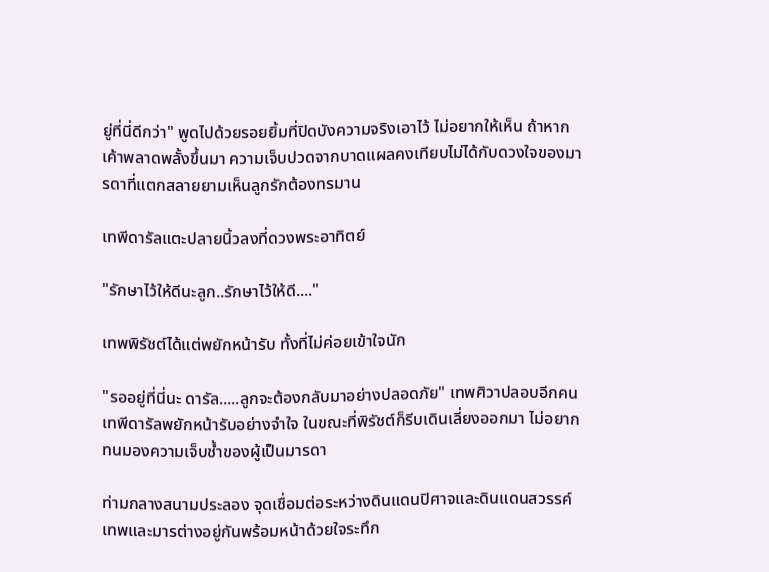ยู่ที่นี่ดีกว่า" พูดไปด้วยรอยยิ้มที่ปิดบังความจริงเอาไว้ ไม่อยากให้เห็น ถ้าหากเค้าพลาดพลั้งขึ้นมา ความเจ็บปวดจากบาดแผลคงเทียบไม่ได้กับดวงใจของมารดาที่แตกสลายยามเห็นลูกรักต้องทรมาน

เทพีดารัลแตะปลายนิ้วลงที่ดวงพระอาทิตย์

"รักษาไว้ให้ดีนะลูก..รักษาไว้ให้ดี...."

เทพพิรัชต์ได้แต่พยักหน้ารับ ทั้งที่ไม่ค่อยเข้าใจนัก

"รออยู่ที่นี่นะ ดารัล.....ลูกจะต้องกลับมาอย่างปลอดภัย" เทพศิวาปลอบอีกคน เทพีดารัลพยักหน้ารับอย่างจำใจ ในขณะที่พิรัชต์ก็รีบเดินเลี่ยงออกมา ไม่อยากทนมองความเจ็บช้ำของผู้เป็นมารดา

ท่ามกลางสนามประลอง จุดเชื่อมต่อระหว่างดินแดนปิศาจและดินแดนสวรรค์ เทพและมารต่างอยู่กันพร้อมหน้าด้วยใจระทึก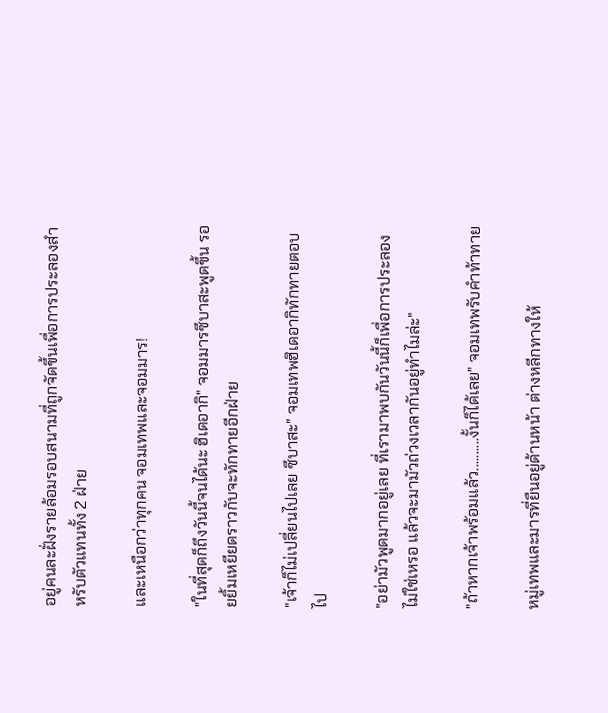อยู่คนละฝั่งรายล้อมรอบสนามที่ถูกจัดขึ้นเพื่อการประลองสำหรับตัวแทนทั้ง 2 ฝ่าย

และเหนือกว่าทุกคน จอมเทพและจอมมาร!

"ในที่สุดก็ถึงวันนี้จนได้นะ ฮิเดอากิ" จอมมารซึบาสะพูดขึ้น รอยยิ้มเหยียดราวกับจะทักทายอีกฝ่าย

"เจ้าก็ไม่เปลี่ยนไปเลย ซึบาสะ" จอมเทพฮิเดอากิทักทายตอบไป

"อย่ามัวพูดมากอยู่เลย ที่เรามาพบกันวันนี้ก็เพื่อการประลองไม่ใช่เหรอ แล้วจะมามัวถ่วงเวลากันอยู่ทำไมล่ะ"

"ถ้าหากเจ้าพร้อมแล้ว..........งั้นก็ได้เลย" จอมเทพรับคำท้าทาย

หมู่เทพและมารที่ยืนอยู่ด้านหน้า ต่างหลีกทางให้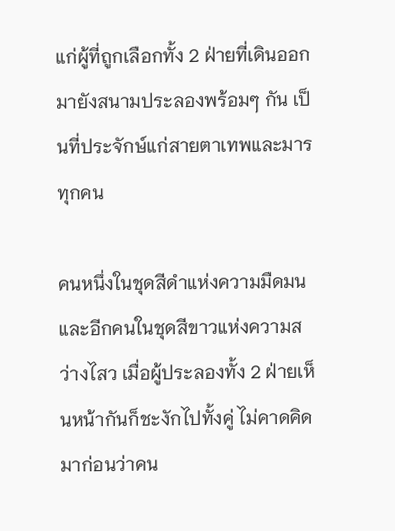แก่ผู้ที่ถูกเลือกทั้ง 2 ฝ่ายที่เดินออกมายังสนามประลองพร้อมๆ กัน เป็นที่ประจักษ์แก่สายตาเทพและมารทุกคน

คนหนึ่งในชุดสีดำแห่งความมืดมนและอีกคนในชุดสีขาวแห่งความสว่างไสว เมื่อผู้ประลองทั้ง 2 ฝ่ายเห็นหน้ากันก็ชะงักไปทั้งคู่ ไม่คาดคิดมาก่อนว่าคน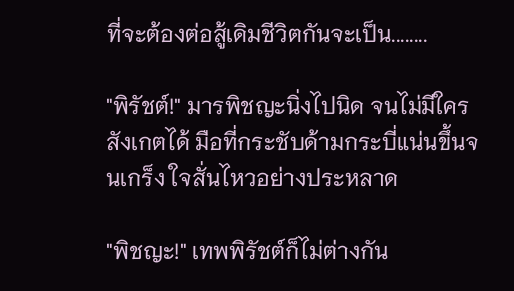ที่จะต้องต่อสู้เดิมชีวิตกันจะเป็น........

"พิรัชต์!" มารพิชญะนิ่งไปนิด จนไม่มีใครสังเกตได้ มือที่กระชับด้ามกระบี่แน่นขึ้นจนเกร็ง ใจสั่นไหวอย่างประหลาด

"พิชญะ!" เทพพิรัชต์ก็ไม่ต่างกัน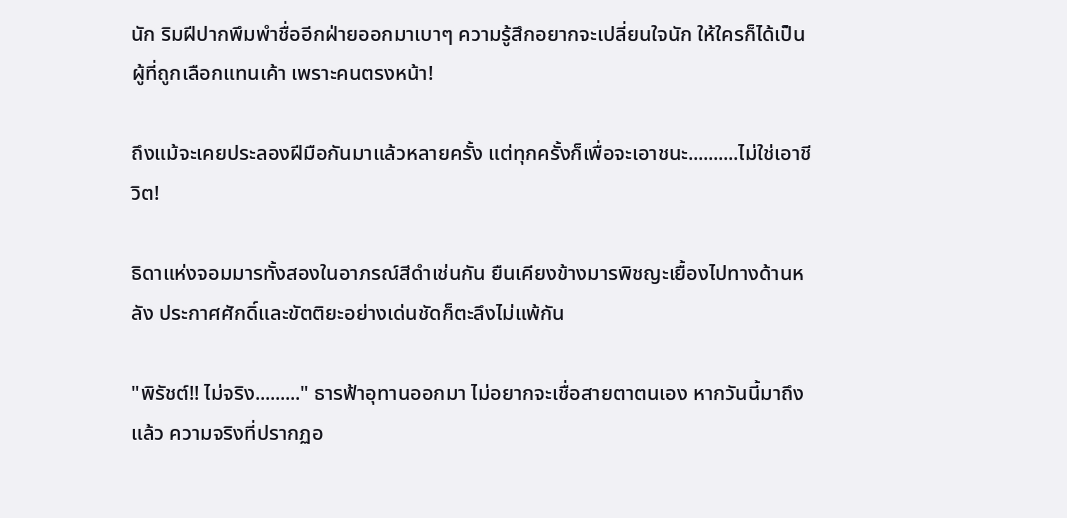นัก ริมฝีปากพึมพำชื่ออีกฝ่ายออกมาเบาๆ ความรู้สึกอยากจะเปลี่ยนใจนัก ให้ใครก็ได้เป็นผู้ที่ถูกเลือกแทนเค้า เพราะคนตรงหน้า!

ถึงแม้จะเคยประลองฝีมือกันมาแล้วหลายครั้ง แต่ทุกครั้งก็เพื่อจะเอาชนะ..........ไม่ใช่เอาชีวิต!

ธิดาแห่งจอมมารทั้งสองในอาภรณ์สีดำเช่นกัน ยืนเคียงข้างมารพิชญะเยื้องไปทางด้านหลัง ประกาศศักดิ์และขัตติยะอย่างเด่นชัดก็ตะลึงไม่แพ้กัน

"พิรัชต์!! ไม่จริง........." ธารฟ้าอุทานออกมา ไม่อยากจะเชื่อสายตาตนเอง หากวันนี้มาถึงแล้ว ความจริงที่ปรากฏอ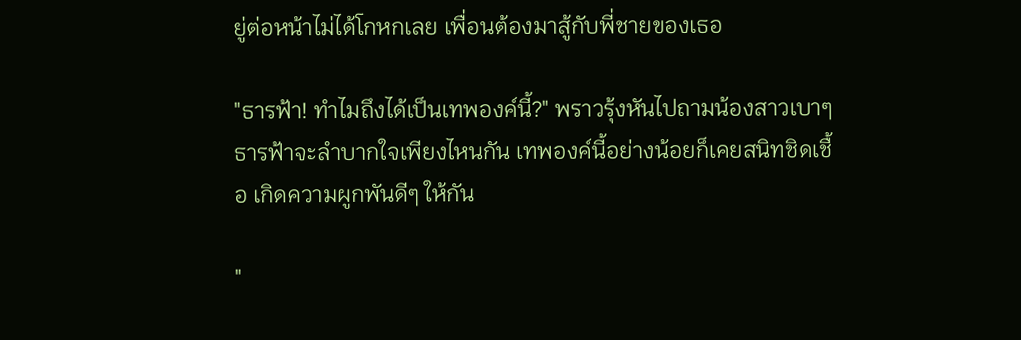ยู่ต่อหน้าไม่ได้โกหกเลย เพื่อนต้องมาสู้กับพี่ชายของเธอ

"ธารฟ้า! ทำไมถึงได้เป็นเทพองค์นี้?" พราวรุ้งหันไปถามน้องสาวเบาๆ ธารฟ้าจะลำบากใจเพียงไหนกัน เทพองค์นี้อย่างน้อยก็เคยสนิทชิดเชื้อ เกิดความผูกพันดีๆ ให้กัน

"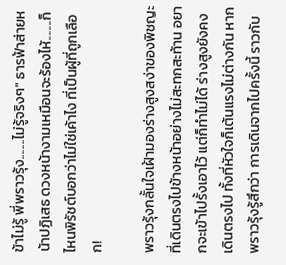ข้าไม่รู้ พี่พราวรุ้ง........ไม่รู้จริงๆ" ธารฟ้าส่ายหน้าปฏิเสธ ดวงหน้างามเหมือนจะร้องไห้........ก็ไหนพิรัชต์บอกว่าไม่ใช่เค้าไง ที่เป็นผู้ที่ถูกเลือก!

พราวรุ้งกลั้นใจเฝ้ามองร่างสูงสง่าของพิชญะที่เดินตรงไปข้างหน้าอย่างไม่สะทกสะท้าน อยากจะเข้าไปรั้งเอาไว้ แต่ก็ทำไม่ได้ ร่างสูงยังคงเดินตรงไป ทั้งที่หัวใจก็เต้นแรงไม่ต่างกัน หากพราวรุ้งรู้สึกว่า การเดินจากไปครั้งนี้ ราวกับ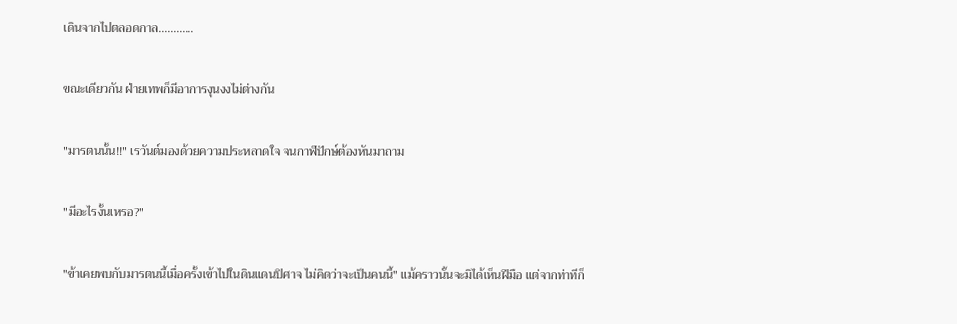เดินจากไปตลอดกาล............

ขณะเดียวกัน ฝ่ายเทพก็มีอาการงุนงงไม่ต่างกัน

"มารตนนั้น!!" เรวันต์มองด้วยความประหลาดใจ จนกาฬปักษ์ต้องหันมาถาม

"มีอะไรงั้นเหรอ?"

"ข้าเคยพบกับมารตนนี้เมื่อครั้งเข้าไปในดินแดนปิศาจ ไม่คิดว่าจะเป็นคนนี้" แม้คราวนั้นจะมิได้เห็นฝีมือ แต่จากท่าทีก็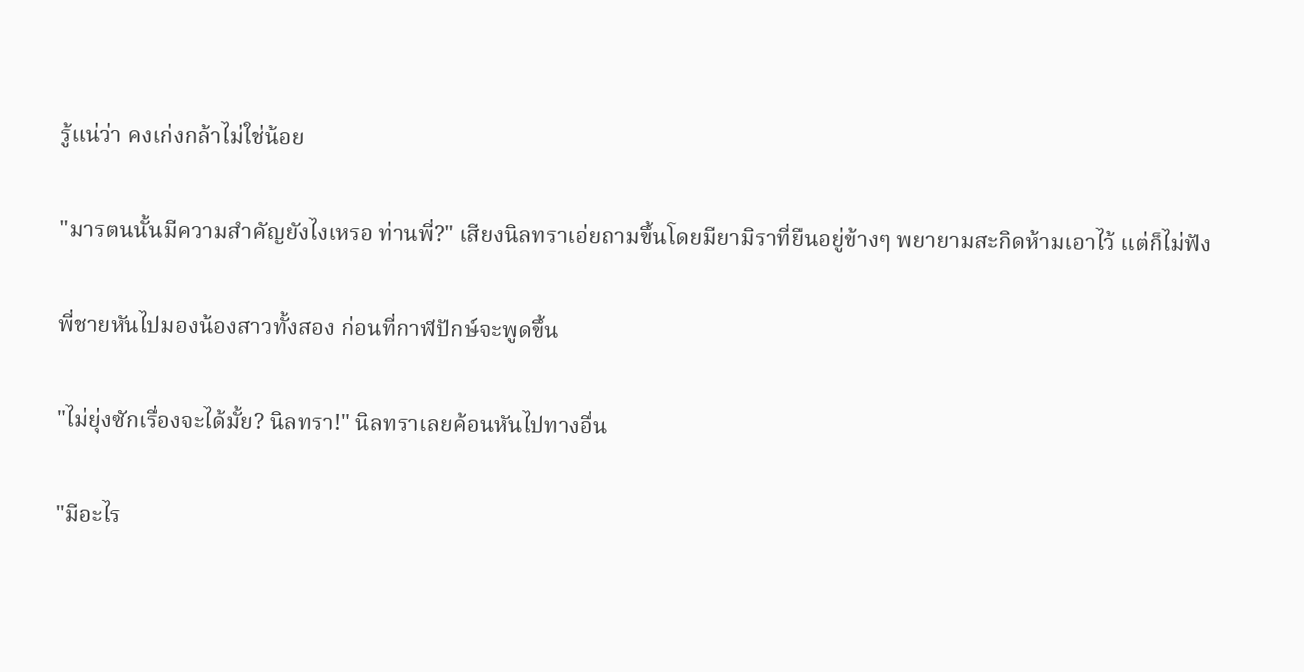รู้แน่ว่า คงเก่งกล้าไม่ใช่น้อย

"มารตนนั้นมีความสำคัญยังไงเหรอ ท่านพี่?" เสียงนิลทราเอ่ยถามขึ้นโดยมียามิราที่ยืนอยู่ข้างๆ พยายามสะกิดห้ามเอาไว้ แต่ก็ไม่ฟัง

พี่ชายหันไปมองน้องสาวทั้งสอง ก่อนที่กาฬปักษ์จะพูดขึ้น

"ไม่ยุ่งซักเรื่องจะได้มั้ย? นิลทรา!" นิลทราเลยค้อนหันไปทางอื่น

"มีอะไร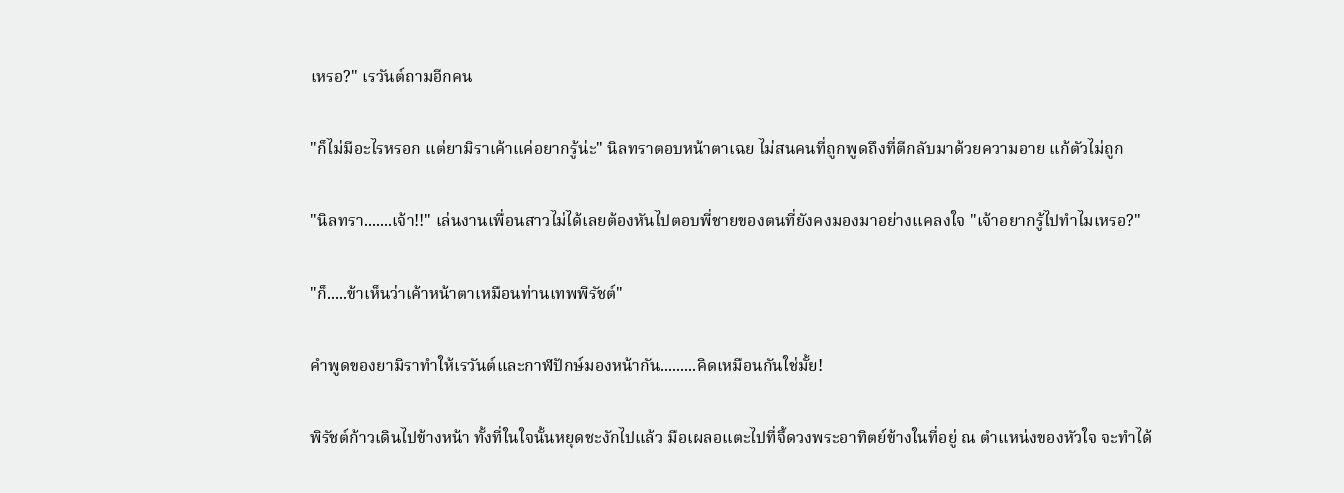เหรอ?" เรวันต์ถามอีกคน

"ก็ไม่มีอะไรหรอก แต่ยามิราเค้าแค่อยากรู้น่ะ" นิลทราตอบหน้าตาเฉย ไม่สนคนที่ถูกพูดถึงที่ตีกลับมาด้วยความอาย แก้ตัวไม่ถูก

"นิลทรา.......เจ้า!!" เล่นงานเพื่อนสาวไม่ได้เลยต้องหันไปตอบพี่ชายของตนที่ยังคงมองมาอย่างแคลงใจ "เจ้าอยากรู้ไปทำไมเหรอ?"

"ก็.....ข้าเห็นว่าเค้าหน้าตาเหมือนท่านเทพพิรัชต์"

คำพูดของยามิราทำให้เรวันต์และกาฬปักษ์มองหน้ากัน.........คิดเหมือนกันใช่มั้ย!

พิรัชต์ก้าวเดินไปข้างหน้า ทั้งที่ในใจนั้นหยุดชะงักไปแล้ว มือเผลอแตะไปที่จี้ดวงพระอาทิตย์ข้างในที่อยู่ ณ ตำแหน่งของหัวใจ จะทำได้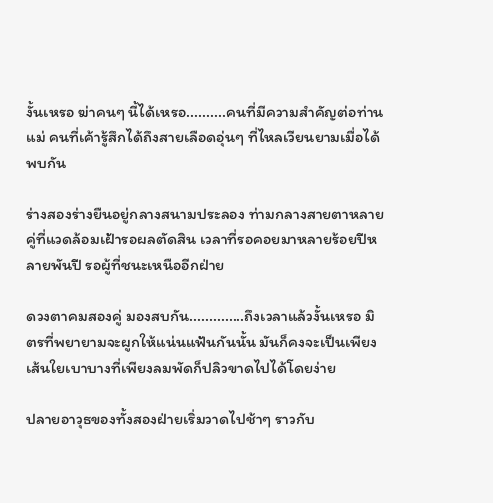งั้นเหรอ ฆ่าคนๆ นี้ได้เหรอ..........คนที่มีความสำคัญต่อท่านแม่ คนที่เค้ารู้สึกได้ถึงสายเลือดอุ่นๆ ที่ไหลเวียนยามเมื่อได้พบกัน

ร่างสองร่างยืนอยู่กลางสนามประลอง ท่ามกลางสายตาหลายคู่ที่แวดล้อมเฝ้ารอผลตัดสิน เวลาที่รอคอยมาหลายร้อยปีหลายพันปี รอผู้ที่ชนะเหนืออีกฝ่าย

ดวงตาคมสองคู่ มองสบกัน..............ถึงเวลาแล้วงั้นเหรอ มิตรที่พยายามจะผูกให้แน่นแฟ้นกันนั้น มันก็คงจะเป็นเพียงเส้นใยเบาบางที่เพียงลมพัดก็ปลิวขาดไปได้โดยง่าย

ปลายอาวุธของทั้งสองฝ่ายเริ่มวาดไปช้าๆ ราวกับ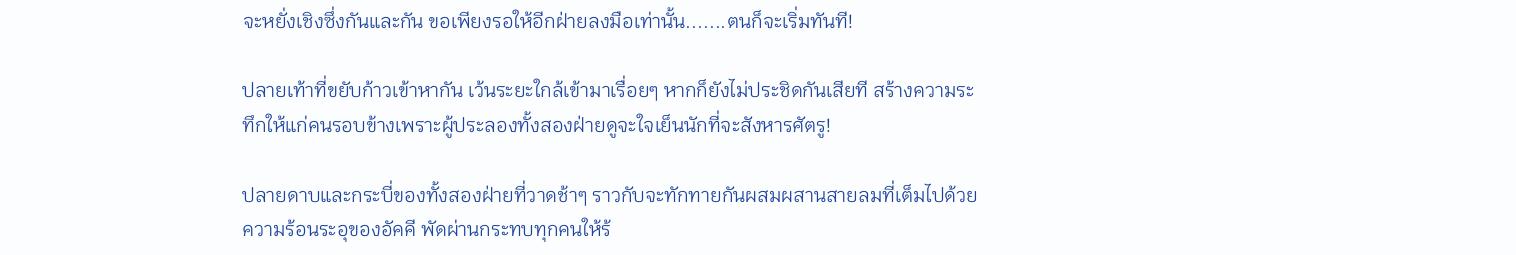จะหยั่งเชิงซึ่งกันและกัน ขอเพียงรอให้อีกฝ่ายลงมือเท่านั้น.......ตนก็จะเริ่มทันที!

ปลายเท้าที่ขยับก้าวเข้าหากัน เว้นระยะใกล้เข้ามาเรื่อยๆ หากก็ยังไม่ประชิดกันเสียที สร้างความระทึกให้แก่คนรอบข้างเพราะผู้ประลองทั้งสองฝ่ายดูจะใจเย็นนักที่จะสังหารศัตรู!

ปลายดาบและกระบี่ของทั้งสองฝ่ายที่วาดช้าๆ ราวกับจะทักทายกันผสมผสานสายลมที่เต็มไปด้วยความร้อนระอุของอัคคี พัดผ่านกระทบทุกคนให้ร้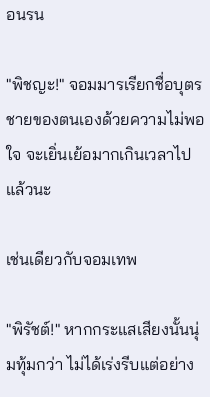อนรน

"พิชญะ!" จอมมารเรียกชื่อบุตรชายของตนเองด้วยความไม่พอใจ จะเยิ่นเย้อมากเกินเวลาไปแล้วนะ

เช่นเดียวกับจอมเทพ

"พิรัชต์!" หากกระแสเสียงนั้นนุ่มทุ้มกว่า ไม่ได้เร่งรีบแต่อย่าง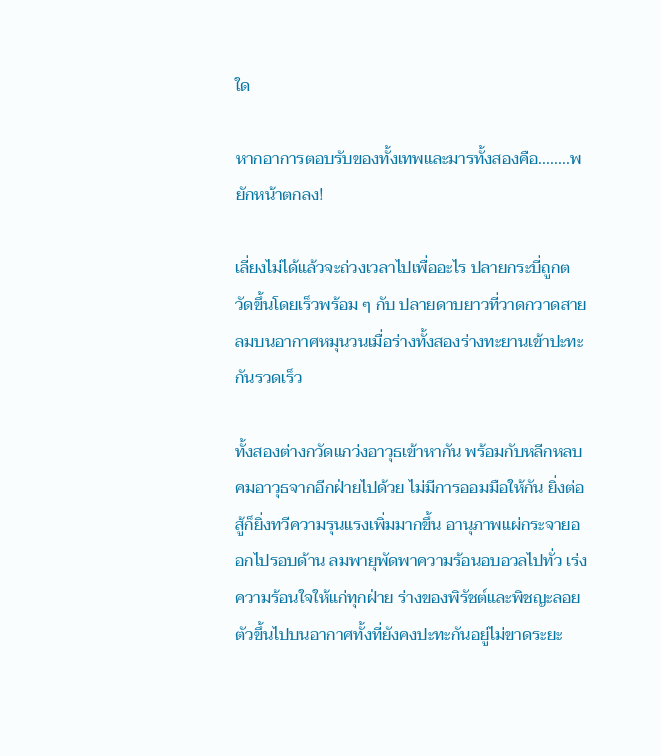ใด

หากอาการตอบรับของทั้งเทพและมารทั้งสองคือ........พยักหน้าตกลง!

เลี่ยงไม่ได้แล้วจะถ่วงเวลาไปเพื่ออะไร ปลายกระบี่ถูกตวัดขึ้นโดยเร็วพร้อม ๆ กับ ปลายดาบยาวที่วาดกวาดสายลมบนอากาศหมุนวนเมื่อร่างทั้งสองร่างทะยานเข้าปะทะกันรวดเร็ว

ทั้งสองต่างกวัดแกว่งอาวุธเข้าหากัน พร้อมกับหลีกหลบคมอาวุธจากอีกฝ่ายไปด้วย ไม่มีการออมมือให้กัน ยิ่งต่อสู้ก็ยิ่งทวีความรุนแรงเพิ่มมากขึ้น อานุภาพแผ่กระจายออกไปรอบด้าน ลมพายุพัดพาความร้อนอบอวลไปทั่ว เร่งความร้อนใจให้แก่ทุกฝ่าย ร่างของพิรัชต์และพิชญะลอยตัวขึ้นไปบนอากาศทั้งที่ยังคงปะทะกันอยู่ไม่ขาดระยะ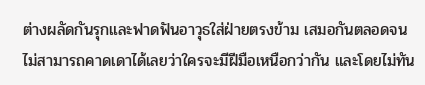ต่างผลัดกันรุกและฟาดฟันอาวุธใส่ฝ่ายตรงข้าม เสมอกันตลอดจนไม่สามารถคาดเดาได้เลยว่าใครจะมีฝีมือเหนือกว่ากัน และโดยไม่ทัน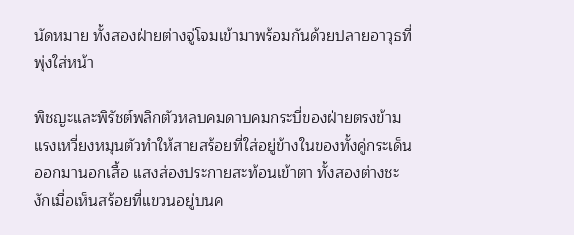นัดหมาย ทั้งสองฝ่ายต่างจู่โจมเข้ามาพร้อมกันด้วยปลายอาวุธที่พุ่งใส่หน้า

พิชญะและพิรัชต์พลิกตัวหลบคมดาบคมกระบี่ของฝ่ายตรงข้าม แรงเหวี่ยงหมุนตัวทำให้สายสร้อยที่ใส่อยู่ข้างในของทั้งคู่กระเด็นออกมานอกเสื้อ แสงส่องประกายสะท้อนเข้าตา ทั้งสองต่างชะงักเมื่อเห็นสร้อยที่แขวนอยู่บนค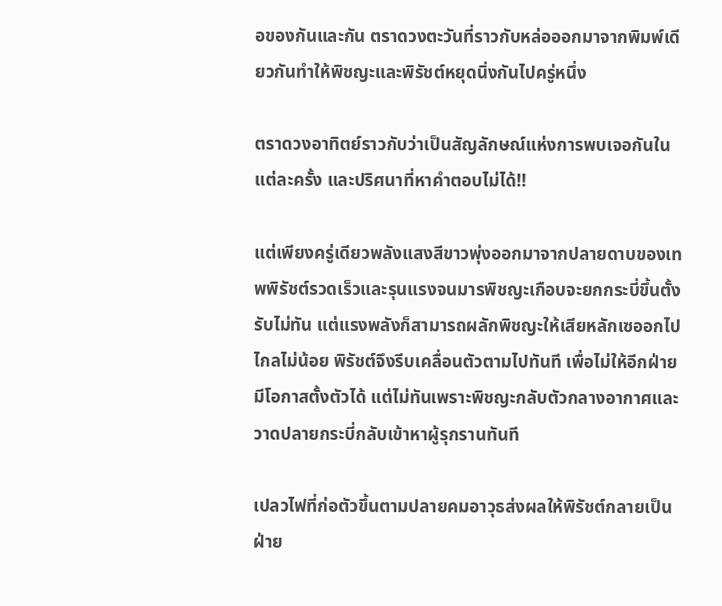อของกันและกัน ตราดวงตะวันที่ราวกับหล่อออกมาจากพิมพ์เดียวกันทำให้พิชญะและพิรัชต์หยุดนิ่งกันไปครู่หนึ่ง

ตราดวงอาทิตย์ราวกับว่าเป็นสัญลักษณ์แห่งการพบเจอกันในแต่ละครั้ง และปริศนาที่หาคำตอบไม่ได้!!

แต่เพียงครู่เดียวพลังแสงสีขาวพุ่งออกมาจากปลายดาบของเทพพิรัชต์รวดเร็วและรุนแรงจนมารพิชญะเกือบจะยกกระบี่ขึ้นตั้งรับไม่ทัน แต่แรงพลังก็สามารถผลักพิชญะให้เสียหลักเซออกไปไกลไม่น้อย พิรัชต์จึงรีบเคลื่อนตัวตามไปทันที เพื่อไม่ให้อีกฝ่ายมีโอกาสตั้งตัวได้ แต่ไม่ทันเพราะพิชญะกลับตัวกลางอากาศและวาดปลายกระบี่กลับเข้าหาผู้รุกรานทันที

เปลวไฟที่ก่อตัวขึ้นตามปลายคมอาวุธส่งผลให้พิรัชต์กลายเป็นฝ่าย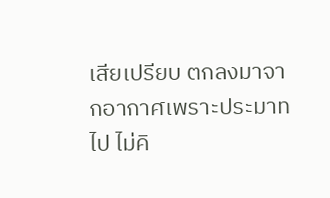เสียเปรียบ ตกลงมาจากอากาศเพราะประมาทไป ไม่คิ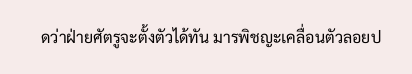ดว่าฝ่ายศัตรูจะตั้งตัวได้ทัน มารพิชญะเคลื่อนตัวลอยป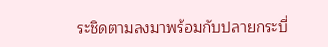ระชิดตามลงมาพร้อมกับปลายกระบี่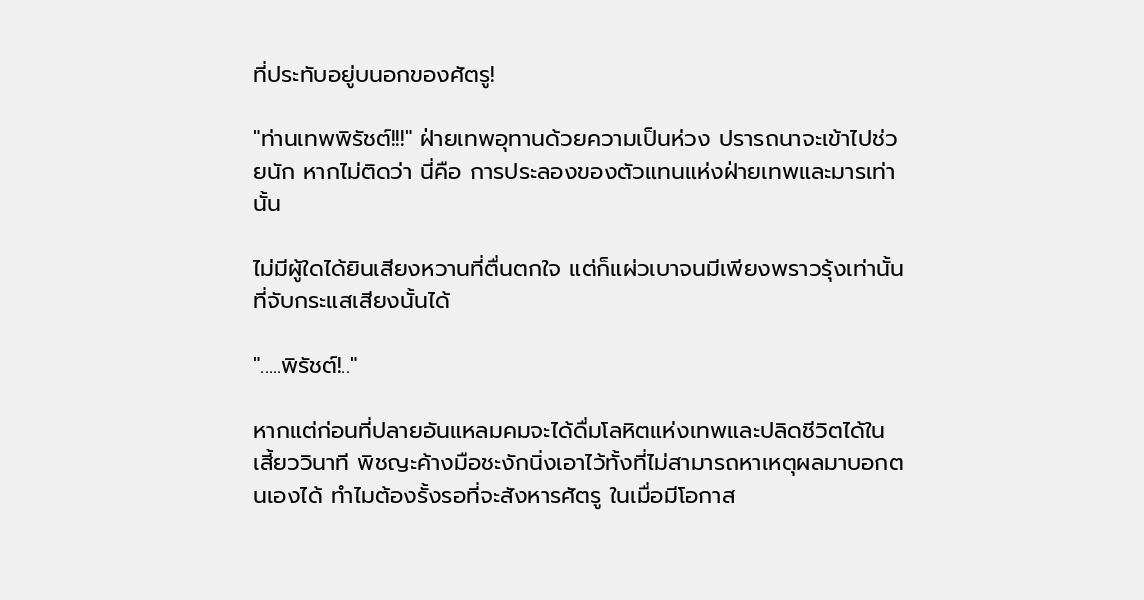ที่ประทับอยู่บนอกของศัตรู!

"ท่านเทพพิรัชต์!!!" ฝ่ายเทพอุทานด้วยความเป็นห่วง ปรารถนาจะเข้าไปช่วยนัก หากไม่ติดว่า นี่คือ การประลองของตัวแทนแห่งฝ่ายเทพและมารเท่านั้น

ไม่มีผู้ใดได้ยินเสียงหวานที่ตื่นตกใจ แต่ก็แผ่วเบาจนมีเพียงพราวรุ้งเท่านั้นที่จับกระแสเสียงนั้นได้

".....พิรัชต์!.."

หากแต่ก่อนที่ปลายอันแหลมคมจะได้ดื่มโลหิตแห่งเทพและปลิดชีวิตได้ในเสี้ยววินาที พิชญะค้างมือชะงักนิ่งเอาไว้ทั้งที่ไม่สามารถหาเหตุผลมาบอกตนเองได้ ทำไมต้องรั้งรอที่จะสังหารศัตรู ในเมื่อมีโอกาส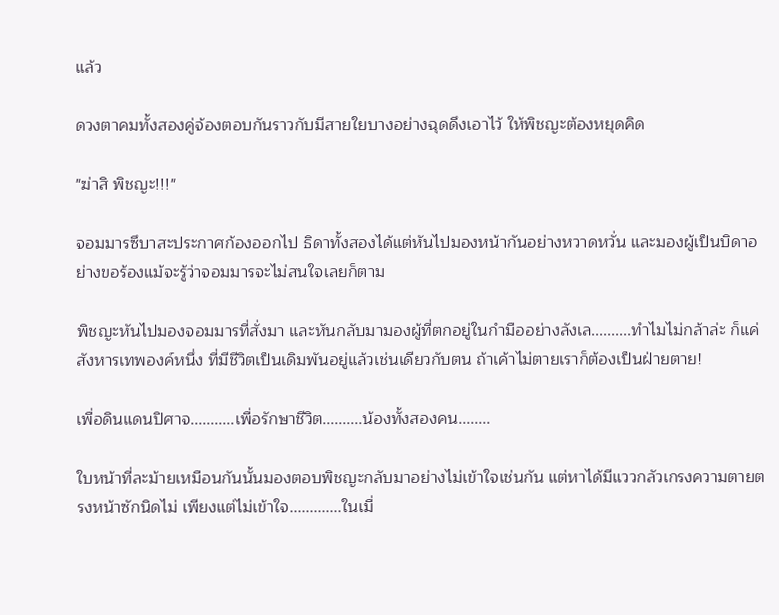แล้ว

ดวงตาคมทั้งสองคู่จ้องตอบกันราวกับมีสายใยบางอย่างฉุดดึงเอาไว้ ให้พิชญะต้องหยุดคิด

"ฆ่าสิ พิชญะ!!!"

จอมมารซึบาสะประกาศก้องออกไป ธิดาทั้งสองได้แต่หันไปมองหน้ากันอย่างหวาดหวั่น และมองผู้เป็นบิดาอย่างขอร้องแม้จะรู้ว่าจอมมารจะไม่สนใจเลยก็ตาม

พิชญะหันไปมองจอมมารที่สั่งมา และหันกลับมามองผู้ที่ตกอยู่ในกำมืออย่างลังเล..........ทำไมไม่กล้าล่ะ ก็แค่สังหารเทพองค์หนึ่ง ที่มีชีวิตเป็นเดิมพันอยู่แล้วเช่นเดียวกับตน ถ้าเค้าไม่ตายเราก็ต้องเป็นฝ่ายตาย!

เพื่อดินแดนปิศาจ...........เพื่อรักษาชีวิต..........น้องทั้งสองคน........

ใบหน้าที่ละม้ายเหมือนกันนั้นมองตอบพิชญะกลับมาอย่างไม่เข้าใจเช่นกัน แต่หาได้มีแววกลัวเกรงความตายตรงหน้าซักนิดไม่ เพียงแต่ไม่เข้าใจ.............ในเมื่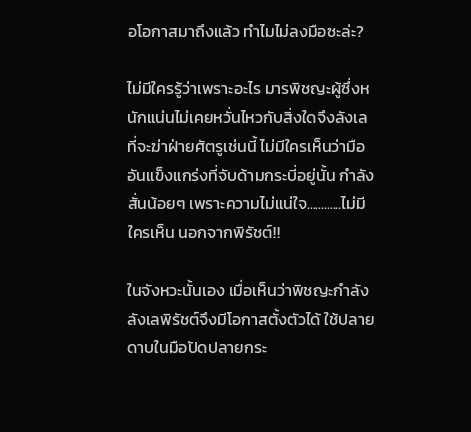อโอกาสมาถึงแล้ว ทำไมไม่ลงมือซะล่ะ?

ไม่มีใครรู้ว่าเพราะอะไร มารพิชญะผู้ซึ่งหนักแน่นไม่เคยหวั่นไหวกับสิ่งใดจึงลังเลที่จะฆ่าฝ่ายศัตรูเช่นนี้ ไม่มีใครเห็นว่ามืออันแข็งแกร่งที่จับด้ามกระบี่อยู่นั้น กำลังสั่นน้อยๆ เพราะความไม่แน่ใจ............ไม่มีใครเห็น นอกจากพิรัชต์!!

ในจังหวะนั้นเอง เมื่อเห็นว่าพิชญะกำลังลังเลพิรัชต์จึงมีโอกาสตั้งตัวได้ ใช้ปลายดาบในมือปัดปลายกระ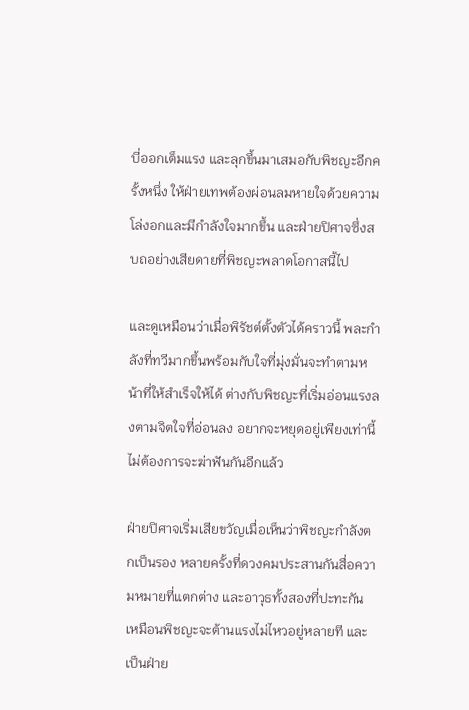บี่ออกเต็มแรง และลุกขึ้นมาเสมอกับพิชญะอีกครั้งหนึ่ง ให้ฝ่ายเทพต้องผ่อนลมหายใจด้วยความโล่งอกและมีกำลังใจมากขึ้น และฝ่ายปิศาจซึ่งสบถอย่างเสียดายที่พิชญะพลาดโอกาสนี้ไป

และดูเหมือนว่าเมื่อพิรัชต์ตั้งตัวได้คราวนี้ พละกำลังที่ทวีมากขึ้นพร้อมกับใจที่มุ่งมั่นจะทำตามหน้าที่ให้สำเร็จให้ได้ ต่างกับพิชญะที่เริ่มอ่อนแรงลงตามจิตใจที่อ่อนลง อยากจะหยุดอยู่เพียงเท่านี้ ไม่ต้องการจะฆ่าฟันกันอีกแล้ว

ฝ่ายปิศาจเริ่มเสียขวัญเมื่อเห็นว่าพิชญะกำลังตกเป็นรอง หลายครั้งที่ดวงคมประสานกันสื่อความหมายที่แตกต่าง และอาวุธทั้งสองที่ปะทะกัน เหมือนพิชญะจะต้านแรงไม่ไหวอยู่หลายที และเป็นฝ่าย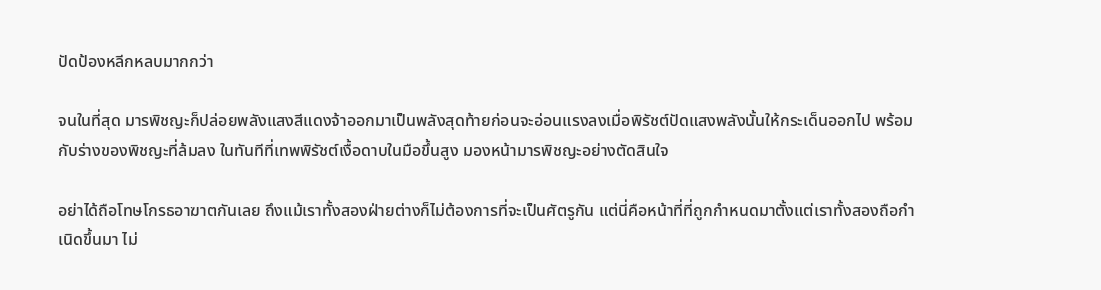ปัดป้องหลีกหลบมากกว่า

จนในที่สุด มารพิชญะก็ปล่อยพลังแสงสีแดงจ้าออกมาเป็นพลังสุดท้ายก่อนจะอ่อนแรงลงเมื่อพิรัชต์ปัดแสงพลังนั้นให้กระเด็นออกไป พร้อมกับร่างของพิชญะที่ล้มลง ในทันทีที่เทพพิรัชต์เงื้อดาบในมือขึ้นสูง มองหน้ามารพิชญะอย่างตัดสินใจ

อย่าได้ถือโทษโกรธอาฆาตกันเลย ถึงแม้เราทั้งสองฝ่ายต่างก็ไม่ต้องการที่จะเป็นศัตรูกัน แต่นี่คือหน้าที่ที่ถูกกำหนดมาตั้งแต่เราทั้งสองถือกำเนิดขึ้นมา ไม่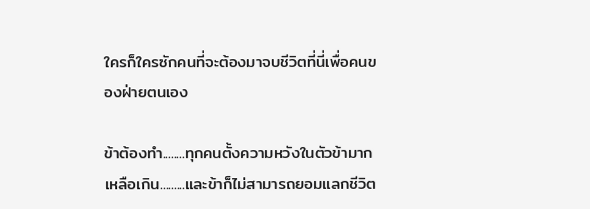ใครก็ใครซักคนที่จะต้องมาจบชีวิตที่นี่เพื่อคนของฝ่ายตนเอง

ข้าต้องทำ........ทุกคนตั้งความหวังในตัวข้ามากเหลือเกิน.........และข้าก็ไม่สามารถยอมแลกชีวิต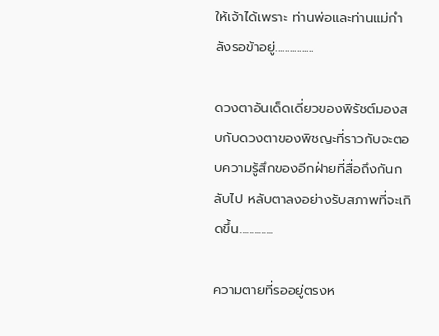ให้เจ้าได้เพราะ ท่านพ่อและท่านแม่กำลังรอข้าอยู่................

ดวงตาอันเด็ดเดี่ยวของพิรัชต์มองสบกับดวงตาของพิชญะที่ราวกับจะตอบความรู้สึกของอีกฝ่ายที่สื่อถึงกันกลับไป หลับตาลงอย่างรับสภาพที่จะเกิดขึ้น..............

ความตายที่รออยู่ตรงห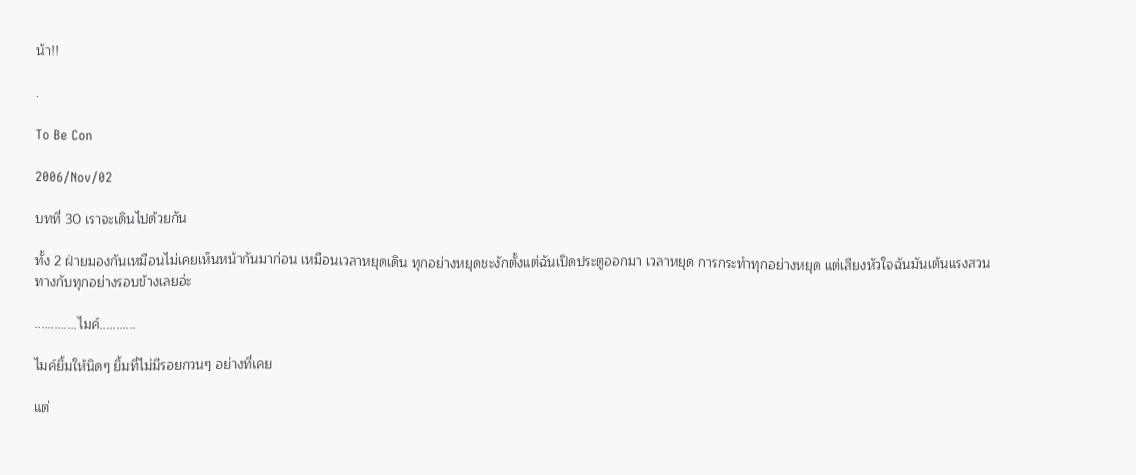น้า!!

.

To Be Con

2006/Nov/02

บทที่ 30 เราจะเดินไปด้วยกัน

ทั้ง 2 ฝ่ายมองกันเหมือนไม่เคยเห็นหน้ากันมาก่อน เหมือนเวลาหยุดเดิน ทุกอย่างหยุดชะงักตั้งแต่ฉันเปิดประตูออกมา เวลาหยุด การกระทำทุกอย่างหยุด แต่เสียงหัวใจฉันมันเต้นแรงสวนทางกับทุกอย่างรอบข้างเลยอ่ะ

.............ไมค์...........

ไมค์ยิ้มให้นิดๆ ยิ้มที่ไม่มีรอยกวนๆ อย่างที่เคย

แต่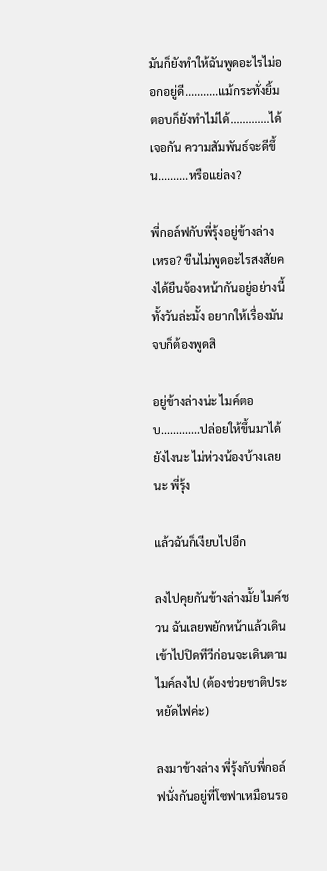มันก็ยังทำให้ฉันพูดอะไรไม่ออกอยู่ดี...........แม้กระทั่งยิ้มตอบก็ยังทำไม่ได้.............ได้เจอกัน ความสัมพันธ์จะดีขึ้น..........หรือแย่ลง?

พี่กอล์ฟกับพี่รุ้งอยู่ข้างล่างเหรอ? ขืนไม่พูดอะไรสงสัยคงได้ยืนจ้องหน้ากันอยู่อย่างนี้ทั้งวันล่ะมั้ง อยากให้เรื่องมันจบก็ต้องพูดสิ

อยู่ข้างล่างน่ะ ไมค์ตอบ.............ปล่อยให้ขึ้นมาได้ยังไงนะ ไม่ห่วงน้องบ้างเลยนะ พี่รุ้ง

แล้วฉันก็เงียบไปอีก

ลงไปคุยกันข้างล่างมั้ย ไมค์ชวน ฉันเลยพยักหน้าแล้วเดินเข้าไปปิดทีวีก่อนจะเดินตามไมค์ลงไป (ต้องช่วยชาติประหยัดไฟค่ะ)

ลงมาข้างล่าง พี่รุ้งกับพี่กอล์ฟนั่งกันอยู่ที่โซฟาเหมือนรอ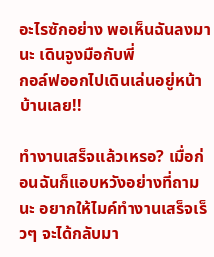อะไรซักอย่าง พอเห็นฉันลงมานะ เดินจูงมือกับพี่
กอล์ฟออกไปเดินเล่นอยู่หน้าบ้านเลย!!

ทำงานเสร็จแล้วเหรอ? เมื่อก่อนฉันก็แอบหวังอย่างที่ถามนะ อยากให้ไมค์ทำงานเสร็จเร็วๆ จะได้กลับมา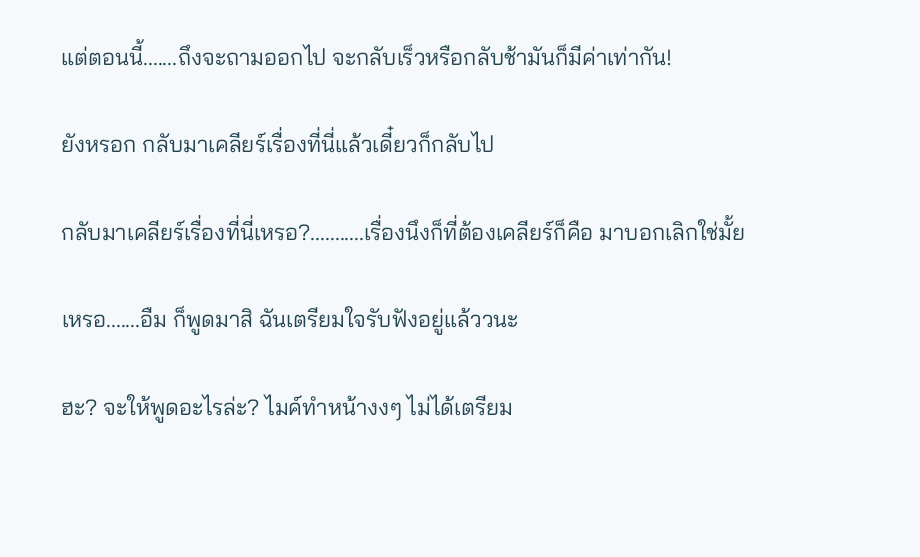แต่ตอนนี้.......ถึงจะถามออกไป จะกลับเร็วหรือกลับช้ามันก็มีค่าเท่ากัน!

ยังหรอก กลับมาเคลียร์เรื่องที่นี่แล้วเดี๋ยวก็กลับไป

กลับมาเคลียร์เรื่องที่นี่เหรอ?...........เรื่องนึงก็ที่ต้องเคลียร์ก็คือ มาบอกเลิกใช่มั้ย

เหรอ.......อืม ก็พูดมาสิ ฉันเตรียมใจรับฟังอยู่แล้ววนะ

ฮะ? จะให้พูดอะไรล่ะ? ไมค์ทำหน้างงๆ ไม่ได้เตรียม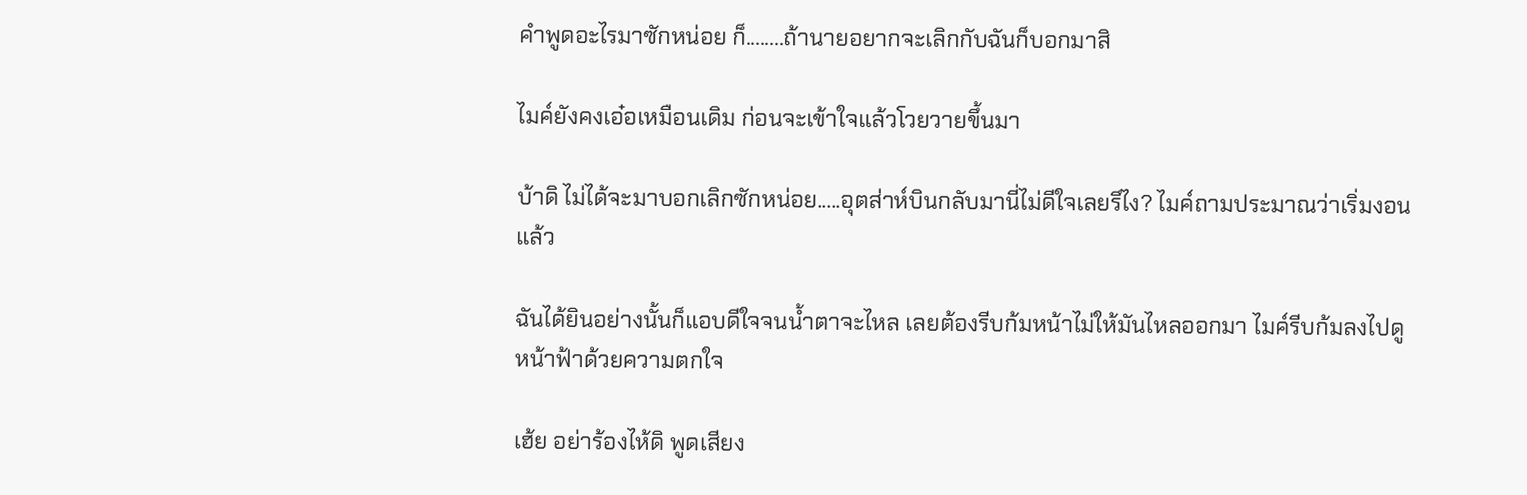คำพูดอะไรมาซักหน่อย ก็........ถ้านายอยากจะเลิกกับฉันก็บอกมาสิ

ไมค์ยังคงเอ๋อเหมือนเดิม ก่อนจะเข้าใจแล้วโวยวายขึ้นมา

บ้าดิ ไม่ได้จะมาบอกเลิกซักหน่อย.....อุตส่าห์บินกลับมานี่ไม่ดีใจเลยรึไง? ไมค์ถามประมาณว่าเริ่มงอนแล้ว

ฉันได้ยินอย่างนั้นก็แอบดีใจจนน้ำตาจะไหล เลยต้องรีบก้มหน้าไม่ให้มันไหลออกมา ไมค์รีบก้มลงไปดูหน้าฟ้าด้วยความตกใจ

เฮ้ย อย่าร้องไห้ดิ พูดเสียง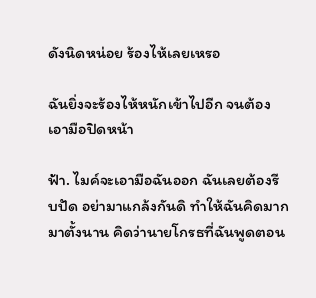ดังนิดหน่อย ร้องไห้เลยเหรอ

ฉันยิ่งจะร้องไห้หนักเข้าไปอีก จนต้องเอามือปิดหน้า

ฟ้า. ไมค์จะเอามือฉันออก ฉันเลยต้องรีบปัด อย่ามาแกล้งกันดิ ทำให้ฉันคิดมากมาตั้งนาน คิดว่านายโกรธที่ฉันพูดตอน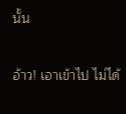นั้น

อ้าว! เอาเข้าไป ไม่ได้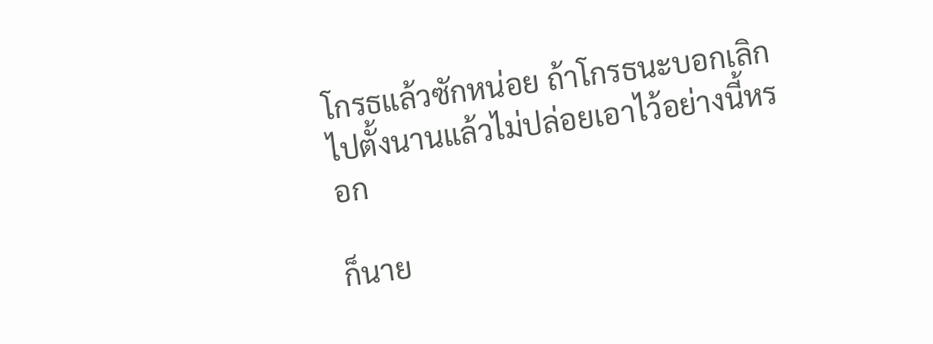โกรธแล้วซักหน่อย ถ้าโกรธนะบอกเลิกไปตั้งนานแล้วไม่ปล่อยเอาไว้อย่างนี้หรอก

ก็นาย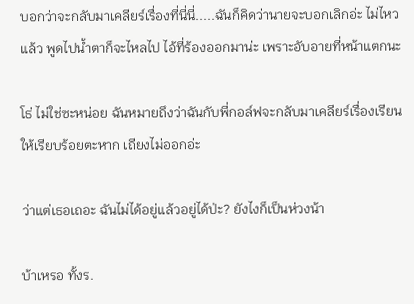บอกว่าจะกลับมาเคลียร์เรื่องที่นี่นี่.....ฉันก็คิดว่านายจะบอกเลิกอ่ะ ไม่ไหวแล้ว พูดไปน้ำตาก็จะไหลไป ไอ้ที่ร้องออกมาน่ะ เพราะอับอายที่หน้าแตกนะ

โธ่ ไม่ใช่ซะหน่อย ฉันหมายถึงว่าฉันกับพี่กอล์ฟจะกลับมาเคลียร์เรื่องเรียนให้เรียบร้อยตะหาก เถียงไม่ออกอ่ะ

ว่าแต่เธอเถอะ ฉันไม่ได้อยู่แล้วอยู่ได้ป่ะ? ยังไงก็เป็นห่วงน้า

บ้าเหรอ ทั้งร.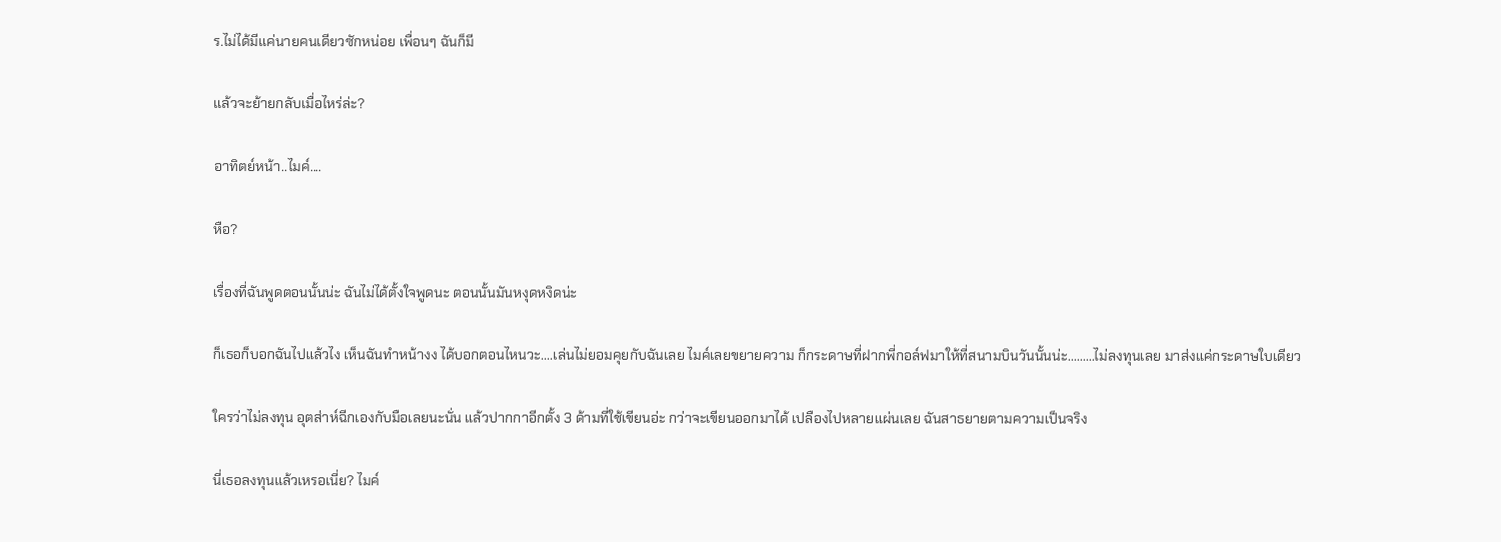ร.ไม่ได้มีแค่นายคนเดียวซักหน่อย เพื่อนๆ ฉันก็มี

แล้วจะย้ายกลับเมื่อไหร่ล่ะ?

อาทิตย์หน้า..ไมค์....

หือ?

เรื่องที่ฉันพูดตอนนั้นน่ะ ฉันไม่ได้ตั้งใจพูดนะ ตอนนั้นมันหงุดหงิดน่ะ

ก็เธอก็บอกฉันไปแล้วไง เห็นฉันทำหน้างง ได้บอกตอนไหนวะ....เล่นไม่ยอมคุยกับฉันเลย ไมค์เลยขยายความ ก็กระดาษที่ฝากพี่กอล์ฟมาให้ที่สนามบินวันนั้นน่ะ.........ไม่ลงทุนเลย มาส่งแค่กระดาษใบเดียว

ใครว่าไม่ลงทุน อุตส่าห์ฉีกเองกับมือเลยนะนั่น แล้วปากกาอีกตั้ง 3 ด้ามที่ใช้เขียนอ่ะ กว่าจะเขียนออกมาได้ เปลืองไปหลายแผ่นเลย ฉันสาธยายตามความเป็นจริง

นี่เธอลงทุนแล้วเหรอเนี่ย? ไมค์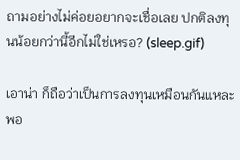ถามอย่างไม่ค่อยอยากจะเชื่อเลย ปกติลงทุนน้อยกว่านี้อีกไม่ใช่เหรอ? (sleep.gif)

เอาน่า ก็ถือว่าเป็นการลงทุนเหมือนกันแหละ พอ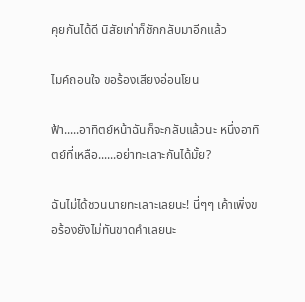คุยกันได้ดี นิสัยเก่าก็ชักกลับมาอีกแล้ว

ไมค์ถอนใจ ขอร้องเสียงอ่อนโยน

ฟ้า.....อาทิตย์หน้าฉันก็จะกลับแล้วนะ หนึ่งอาทิตย์ที่เหลือ......อย่าทะเลาะกันได้มั้ย?

ฉันไม่ได้ชวนนายทะเลาะเลยนะ! นี่ๆๆ เค้าเพิ่งขอร้องยังไม่ทันขาดคำเลยนะ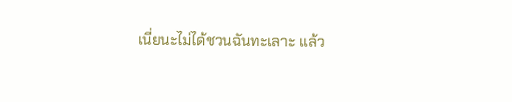เนี่ยนะไม่ได้ชวนฉันทะเลาะ แล้ว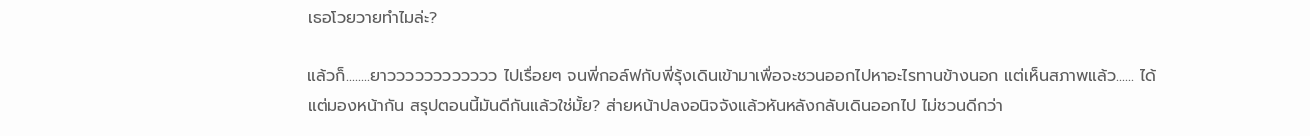เธอโวยวายทำไมล่ะ?

แล้วก็........ยาวววววววววววว ไปเรื่อยๆ จนพี่กอล์ฟกับพี่รุ้งเดินเข้ามาเพื่อจะชวนออกไปหาอะไรทานข้างนอก แต่เห็นสภาพแล้ว...... ได้แต่มองหน้ากัน สรุปตอนนี้มันดีกันแล้วใช่มั้ย? ส่ายหน้าปลงอนิจจังแล้วหันหลังกลับเดินออกไป ไม่ชวนดีกว่า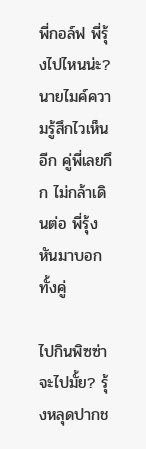พี่กอล์ฟ พี่รุ้งไปไหนน่ะ? นายไมค์ความรู้สึกไวเห็นอีก คู่พี่เลยกึก ไม่กล้าเดินต่อ พี่รุ้งหันมาบอกทั้งคู่

ไปกินพิซซ่า จะไปมั้ย? รุ้งหลุดปากช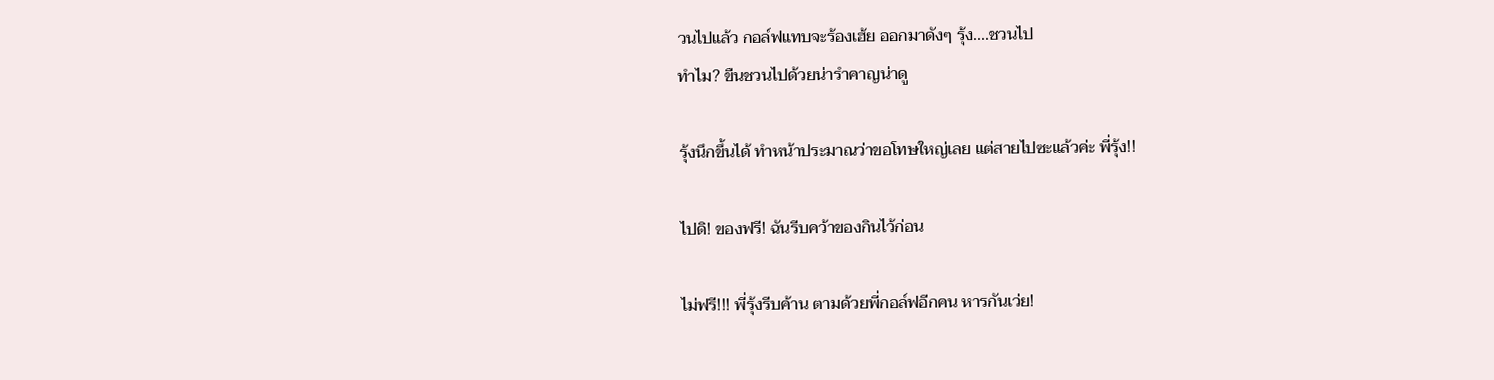วนไปแล้ว กอล์ฟแทบจะร้องเฮ้ย ออกมาดังๆ รุ้ง....ชวนไป
ทำไม? ขืนชวนไปด้วยน่ารำคาญน่าดู

รุ้งนึกขึ้นได้ ทำหน้าประมาณว่าขอโทษใหญ่เลย แต่สายไปซะแล้วค่ะ พี่รุ้ง!!

ไปดิ! ของฟรี! ฉันรีบคว้าของกินไว้ก่อน

ไม่ฟรี!!! พี่รุ้งรีบค้าน ตามด้วยพี่กอล์ฟอีกคน หารกันเว่ย!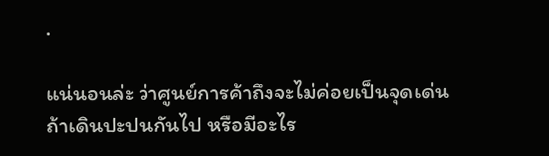.

แน่นอนล่ะ ว่าศูนย์การค้าถึงจะไม่ค่อยเป็นจุดเด่นถ้าเดินปะปนกันไป หรือมีอะไร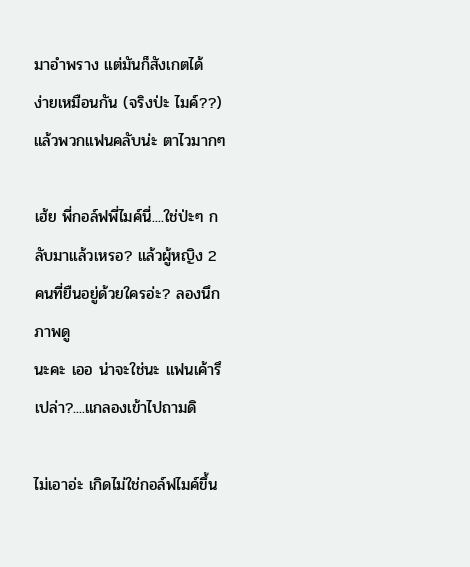มาอำพราง แต่มันก็สังเกตได้
ง่ายเหมือนกัน (จริงป่ะ ไมค์??) แล้วพวกแฟนคลับน่ะ ตาไวมากๆ

เฮ้ย พี่กอล์ฟพี่ไมค์นี่....ใช่ป่ะๆ กลับมาแล้วเหรอ? แล้วผู้หญิง 2 คนที่ยืนอยู่ด้วยใครอ่ะ? ลองนึกภาพดู
นะคะ เออ น่าจะใช่นะ แฟนเค้ารึเปล่า?....แกลองเข้าไปถามดิ

ไม่เอาอ่ะ เกิดไม่ใช่กอล์ฟไมค์ขึ้น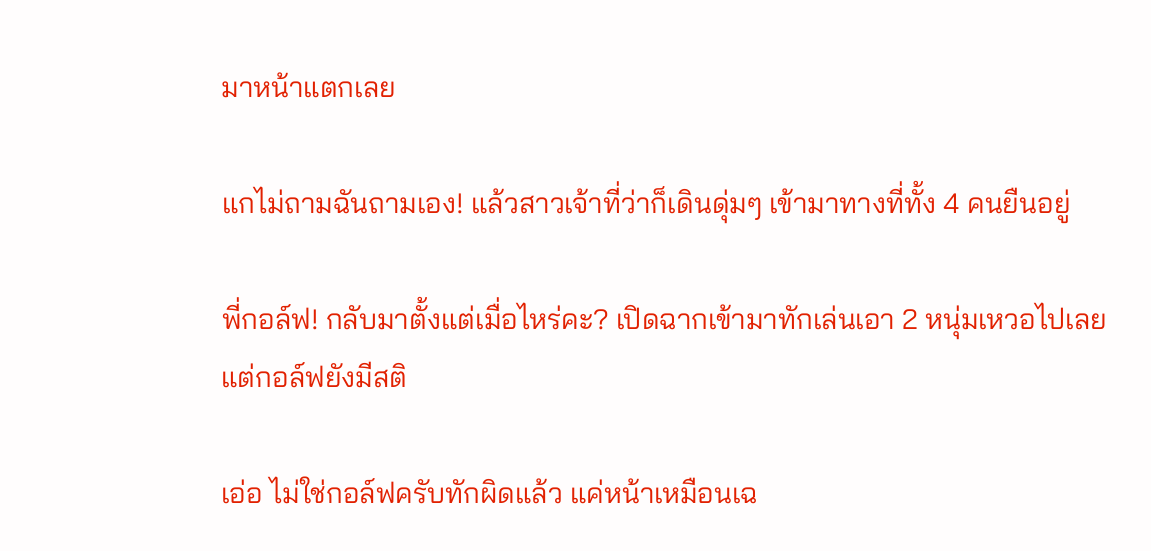มาหน้าแตกเลย

แกไม่ถามฉันถามเอง! แล้วสาวเจ้าที่ว่าก็เดินดุ่มๆ เข้ามาทางที่ทั้ง 4 คนยืนอยู่

พี่กอล์ฟ! กลับมาตั้งแต่เมื่อไหร่คะ? เปิดฉากเข้ามาทักเล่นเอา 2 หนุ่มเหวอไปเลย แต่กอล์ฟยังมีสติ

เอ่อ ไม่ใช่กอล์ฟครับทักผิดแล้ว แค่หน้าเหมือนเฉ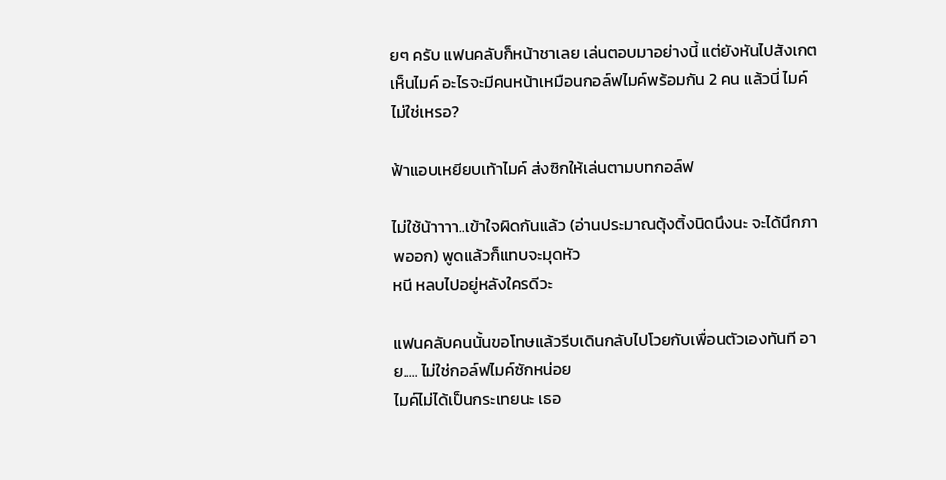ยๆ ครับ แฟนคลับก็หน้าชาเลย เล่นตอบมาอย่างนี้ แต่ยังหันไปสังเกตเห็นไมค์ อะไรจะมีคนหน้าเหมือนกอล์ฟไมค์พร้อมกัน 2 คน แล้วนี่ ไมค์ไม่ใช่เหรอ?

ฟ้าแอบเหยียบเท้าไมค์ ส่งซิกให้เล่นตามบทกอล์ฟ

ไม่ใช้น้าาาา..เข้าใจผิดกันแล้ว (อ่านประมาณตุ้งติ้งนิดนึงนะ จะได้นึกภาพออก) พูดแล้วก็แทบจะมุดหัว
หนี หลบไปอยู่หลังใครดีวะ

แฟนคลับคนนั้นขอโทษแล้วรีบเดินกลับไปโวยกับเพื่อนตัวเองทันที อาย..... ไม่ใช่กอล์ฟไมค์ซักหน่อย
ไมค์ไม่ได้เป็นกระเทยนะ เธอ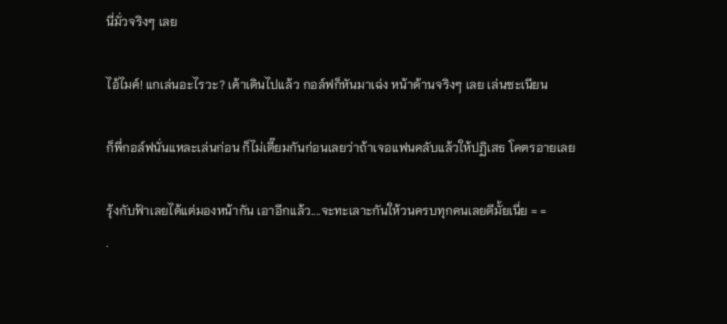นี่มั่วจริงๆ เลย

ไอ้ไมค์! แกเล่นอะไรวะ? เค้าเดินไปแล้ว กอล์ฟก็หันมาเฉ่ง หน้าด้านจริงๆ เลย เล่นซะเนียน

ก็พี่กอล์ฟนั่นแหละเล่นก่อน ก็ไม่เตี๊ยมกันก่อนเลยว่าถ้าเจอแฟนคลับแล้วให้ปฏิเสธ โคตรอายเลย

รุ้งกับฟ้าเลยได้แต่มองหน้ากัน เอาอีกแล้ว....จะทะเลาะกันให้วนครบทุกคนเลยดีมั้ยเนี่ย = =
.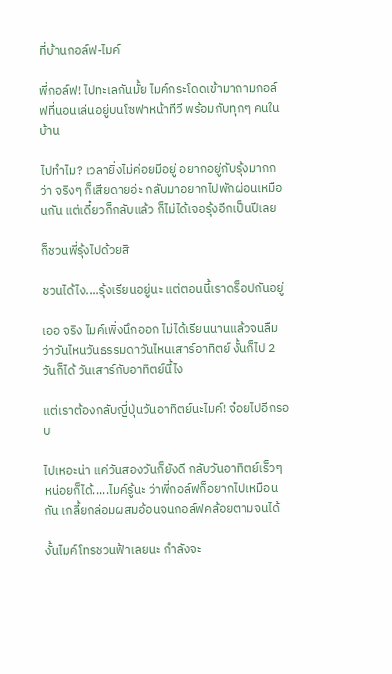ที่บ้านกอล์ฟ-ไมค์

พี่กอล์ฟ! ไปทะเลกันมั้ย ไมค์กระโดดเข้ามาถามกอล์ฟที่นอนเล่นอยู่บนโซฟาหน้าทีวี พร้อมกับทุกๆ คนใน
บ้าน

ไปทำไม? เวลายิ่งไม่ค่อยมีอยู่ อยากอยู่กับรุ้งมากกว่า จริงๆ ก็เสียดายอ่ะ กลับมาอยากไปพักผ่อนเหมือนกัน แต่เดี๋ยวก็กลับแล้ว ก็ไม่ได้เจอรุ้งอีกเป็นปีเลย

ก็ชวนพี่รุ้งไปด้วยสิ

ชวนได้ไง....รุ้งเรียนอยู่นะ แต่ตอนนี้เราดร็อปกันอยู่

เออ จริง ไมค์เพิ่งนึกออก ไม่ได้เรียนนานแล้วจนลืมว่าวันไหนวันธรรมดาวันไหนเสาร์อาทิตย์ งั้นก็ไป 2
วันก็ได้ วันเสาร์กับอาทิตย์นี้ไง

แต่เราต้องกลับญี่ปุ่นวันอาทิตย์นะไมค์! จ๋อยไปอีกรอบ

ไปเหอะน่า แค่วันสองวันก็ยังดี กลับวันอาทิตย์เร็วๆ หน่อยก็ได้.....ไมค์รู้นะ ว่าพี่กอล์ฟก็อยากไปเหมือนกัน เกลี้ยกล่อมผสมอ้อนจนกอล์ฟคล้อยตามจนได้

งั้นไมค์โทรชวนฟ้าเลยนะ กำลังจะ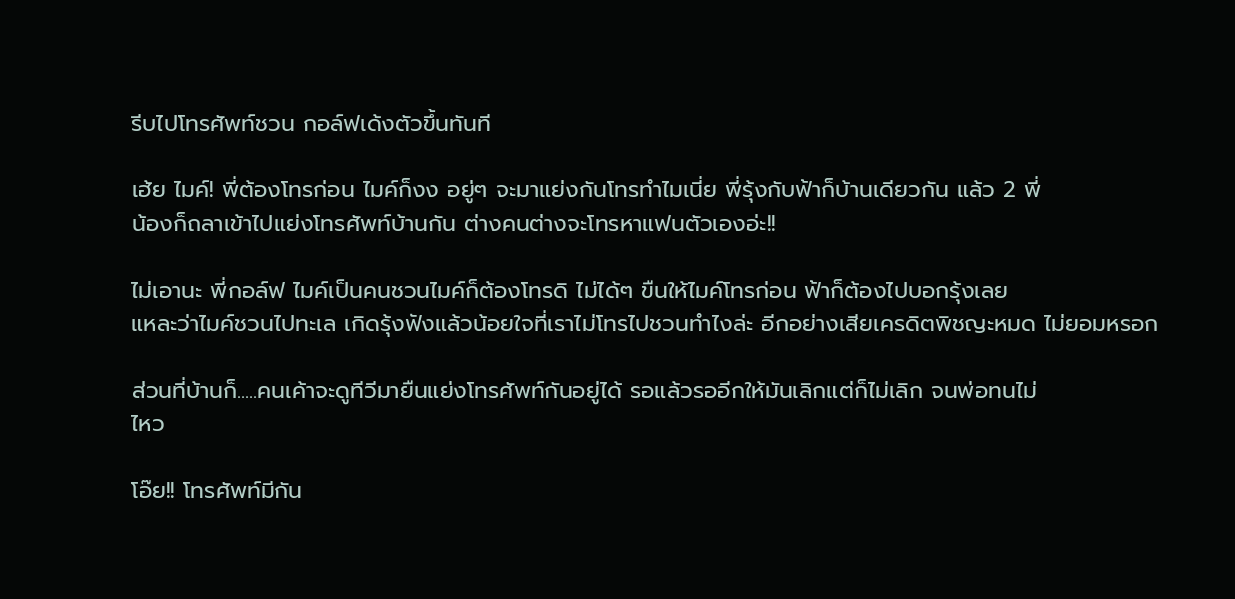รีบไปโทรศัพท์ชวน กอล์ฟเด้งตัวขึ้นทันที

เฮ้ย ไมค์! พี่ต้องโทรก่อน ไมค์ก็งง อยู่ๆ จะมาแย่งกันโทรทำไมเนี่ย พี่รุ้งกับฟ้าก็บ้านเดียวกัน แล้ว 2 พี่
น้องก็ถลาเข้าไปแย่งโทรศัพท์บ้านกัน ต่างคนต่างจะโทรหาแฟนตัวเองอ่ะ!!

ไม่เอานะ พี่กอล์ฟ ไมค์เป็นคนชวนไมค์ก็ต้องโทรดิ ไม่ได้ๆ ขืนให้ไมค์โทรก่อน ฟ้าก็ต้องไปบอกรุ้งเลย
แหละว่าไมค์ชวนไปทะเล เกิดรุ้งฟังแล้วน้อยใจที่เราไม่โทรไปชวนทำไงล่ะ อีกอย่างเสียเครดิตพิชญะหมด ไม่ยอมหรอก

ส่วนที่บ้านก็.....คนเค้าจะดูทีวีมายืนแย่งโทรศัพท์กันอยู่ได้ รอแล้วรออีกให้มันเลิกแต่ก็ไม่เลิก จนพ่อทนไม่
ไหว

โอ๊ย!! โทรศัพท์มีกัน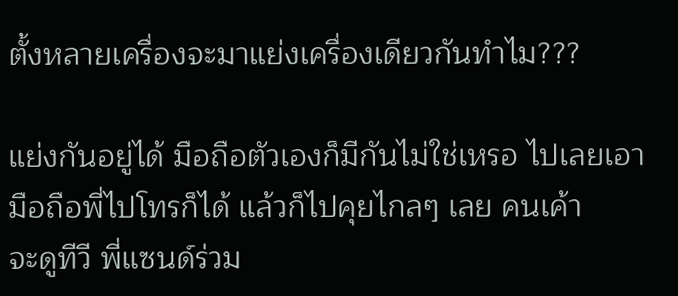ตั้งหลายเครื่องจะมาแย่งเครื่องเดียวกันทำไม???

แย่งกันอยู่ได้ มือถือตัวเองก็มีกันไม่ใช่เหรอ ไปเลยเอามือถือพี่ไปโทรก็ได้ แล้วก็ไปคุยไกลๆ เลย คนเค้า
จะดูทีวี พี่แซนด์ร่วม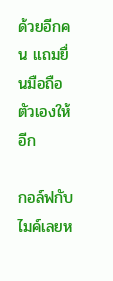ด้วยอีกคน แถมยื่นมือถือตัวเองให้อีก

กอล์ฟกับไมค์เลยห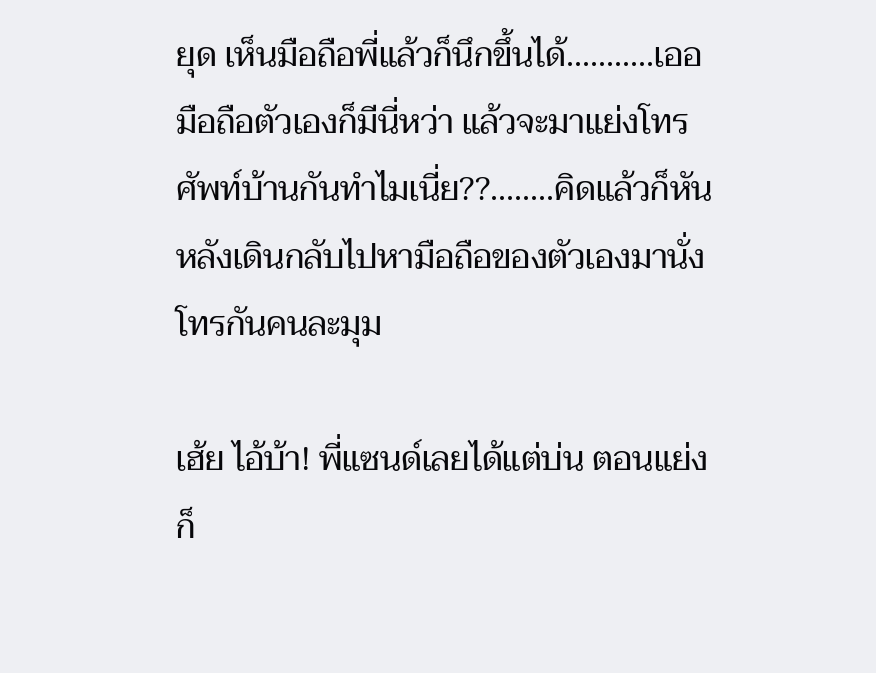ยุด เห็นมือถือพี่แล้วก็นึกขึ้นได้...........เออ มือถือตัวเองก็มีนี่หว่า แล้วจะมาแย่งโทรศัพท์บ้านกันทำไมเนี่ย??........คิดแล้วก็หันหลังเดินกลับไปหามือถือของตัวเองมานั่งโทรกันคนละมุม

เฮ้ย ไอ้บ้า! พี่แซนด์เลยได้แต่บ่น ตอนแย่งก็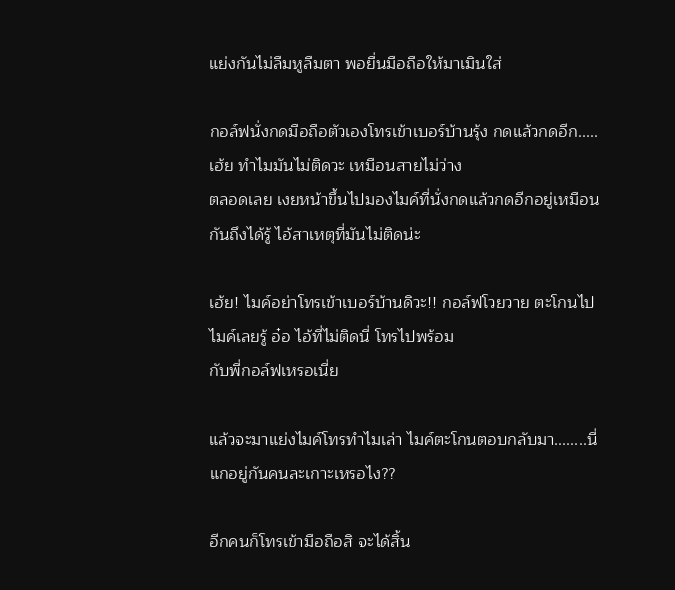แย่งกันไม่ลืมหูลืมตา พอยื่นมือถือให้มาเมินใส่

กอล์ฟนั่งกดมือถือตัวเองโทรเข้าเบอร์บ้านรุ้ง กดแล้วกดอีก.....เฮ้ย ทำไมมันไม่ติดวะ เหมือนสายไม่ว่าง
ตลอดเลย เงยหน้าขึ้นไปมองไมค์ที่นั่งกดแล้วกดอีกอยู่เหมือนกันถึงได้รู้ ไอ้สาเหตุที่มันไม่ติดน่ะ

เฮ้ย! ไมค์อย่าโทรเข้าเบอร์บ้านดิวะ!! กอล์ฟโวยวาย ตะโกนไป ไมค์เลยรู้ อ๋อ ไอ้ที่ไม่ติดนี่ โทรไปพร้อม
กับพี่กอล์ฟเหรอเนี่ย

แล้วจะมาแย่งไมค์โทรทำไมเล่า ไมค์ตะโกนตอบกลับมา........นี่แกอยู่กันคนละเกาะเหรอไง??

อีกคนก็โทรเข้ามือถือสิ จะได้สิ้น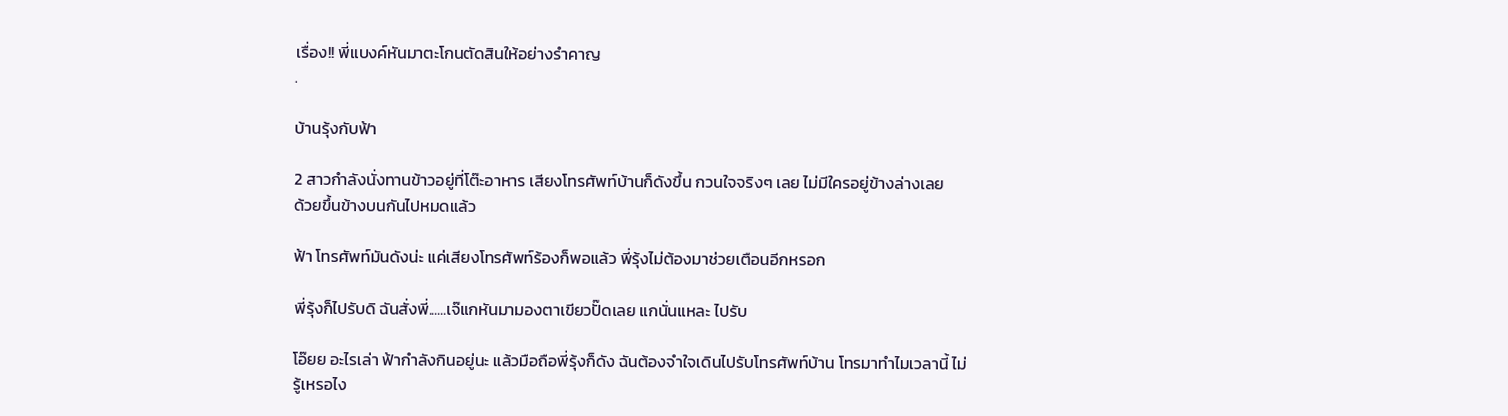เรื่อง!! พี่แบงค์หันมาตะโกนตัดสินให้อย่างรำคาญ
.

บ้านรุ้งกับฟ้า

2 สาวกำลังนั่งทานข้าวอยู่ที่โต๊ะอาหาร เสียงโทรศัพท์บ้านก็ดังขึ้น กวนใจจริงๆ เลย ไม่มีใครอยู่ข้างล่างเลย
ด้วยขึ้นข้างบนกันไปหมดแล้ว

ฟ้า โทรศัพท์มันดังน่ะ แค่เสียงโทรศัพท์ร้องก็พอแล้ว พี่รุ้งไม่ต้องมาช่วยเตือนอีกหรอก

พี่รุ้งก็ไปรับดิ ฉันสั่งพี่......เจ๊แกหันมามองตาเขียวปั๊ดเลย แกนั่นแหละ ไปรับ

โอ๊ยย อะไรเล่า ฟ้ากำลังกินอยู่นะ แล้วมือถือพี่รุ้งก็ดัง ฉันต้องจำใจเดินไปรับโทรศัพท์บ้าน โทรมาทำไมเวลานี้ ไม่รู้เหรอไง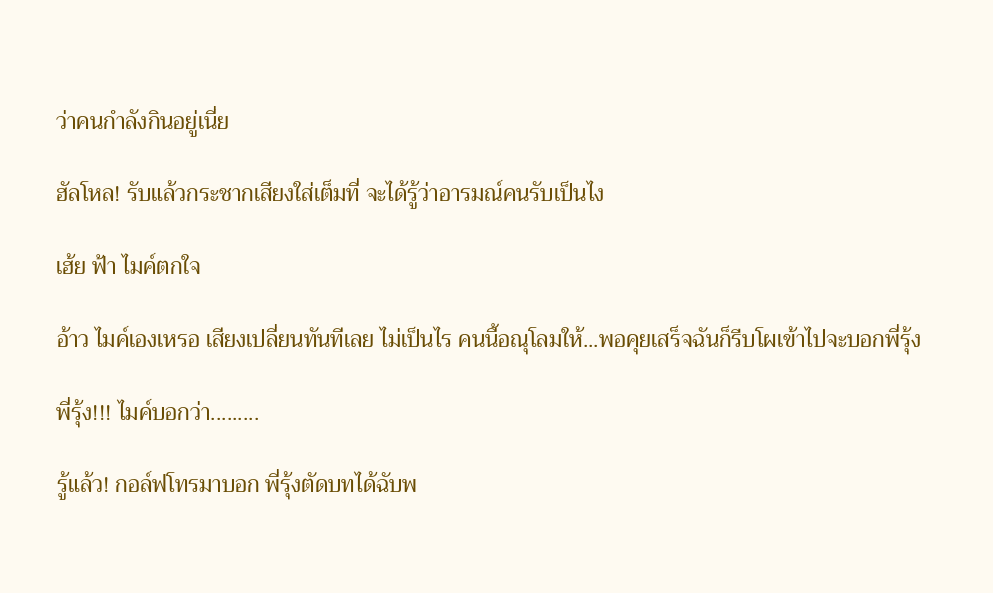ว่าคนกำลังกินอยู่เนี่ย

ฮัลโหล! รับแล้วกระชากเสียงใส่เต็มที่ จะได้รู้ว่าอารมณ์คนรับเป็นไง

เฮ้ย ฟ้า ไมค์ตกใจ

อ้าว ไมค์เองเหรอ เสียงเปลี่ยนทันทีเลย ไม่เป็นไร คนนี้อณุโลมให้...พอคุยเสร็จฉันก็รีบโผเข้าไปจะบอกพี่รุ้ง

พี่รุ้ง!!! ไมค์บอกว่า.........

รู้แล้ว! กอล์ฟโทรมาบอก พี่รุ้งตัดบทได้ฉับพ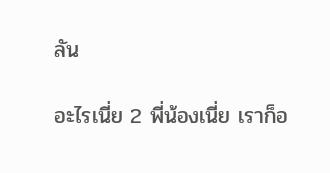ลัน

อะไรเนี่ย 2 พี่น้องเนี่ย เราก็อ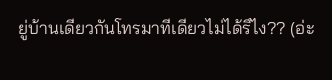ยู่บ้านเดียวกันโทรมาทีเดียวไม่ได้รึไง?? (อ่ะ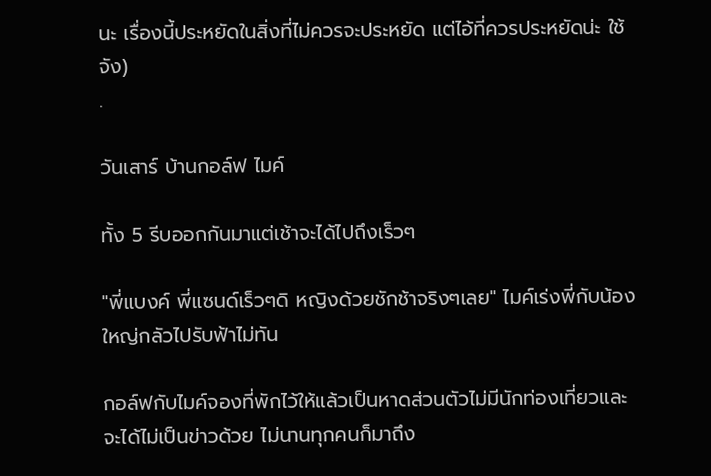นะ เรื่องนี้ประหยัดในสิ่งที่ไม่ควรจะประหยัด แต่ไอ้ที่ควรประหยัดน่ะ ใช้จัง)
.

วันเสาร์ บ้านกอล์ฟ ไมค์

ทั้ง 5 รีบออกกันมาแต่เช้าจะได้ไปถึงเร็วๆ

"พี่แบงค์ พี่แซนด์เร็วๆดิ หญิงด้วยชักช้าจริงๆเลย" ไมค์เร่งพี่กับน้องใหญ่กลัวไปรับฟ้าไม่ทัน

กอล์ฟกับไมค์จองที่พักไว้ให้แล้วเป็นหาดส่วนตัวไม่มีนักท่องเที่ยวและจะได้ไม่เป็นข่าวด้วย ไม่นานทุกคนก็มาถึง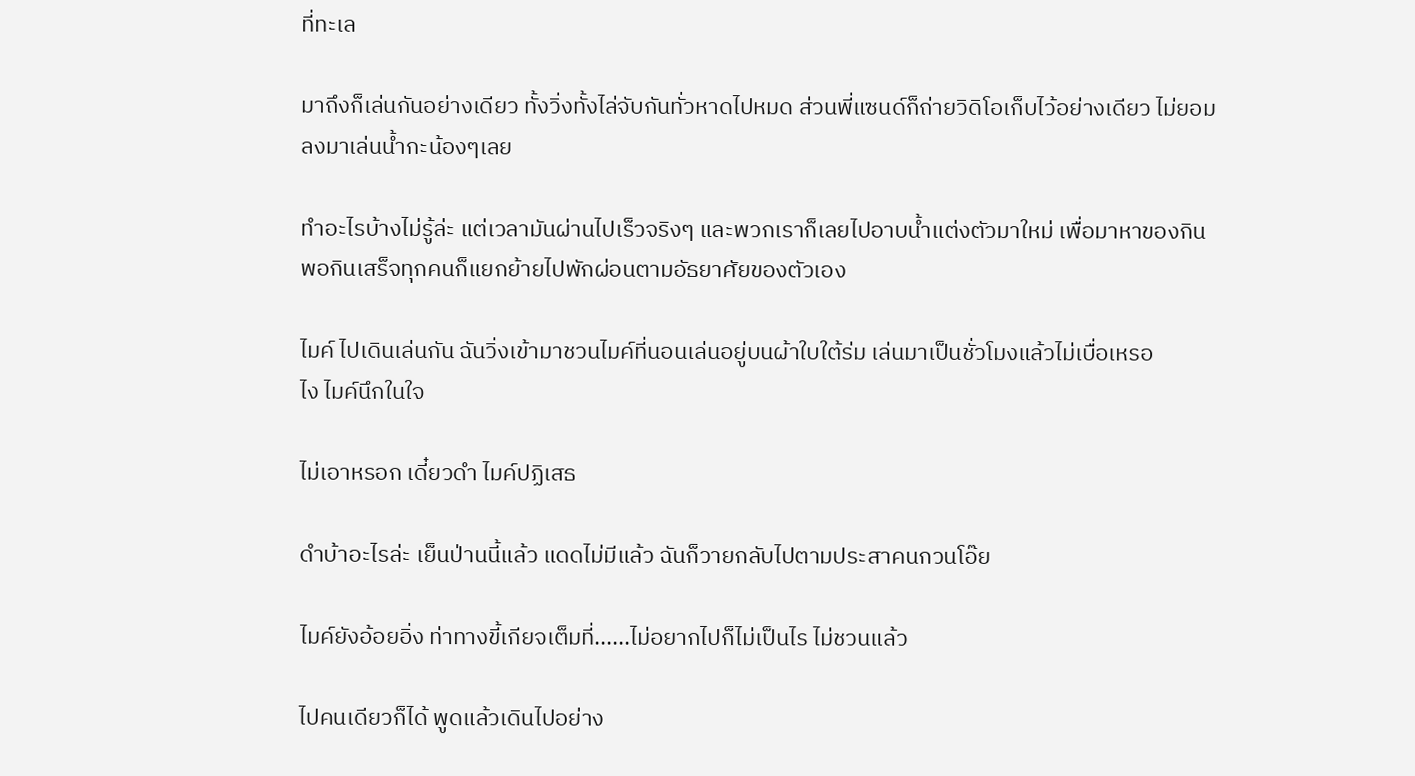ที่ทะเล

มาถึงก็เล่นกันอย่างเดียว ทั้งวิ่งทั้งไล่จับกันทั่วหาดไปหมด ส่วนพี่แซนด์ก็ถ่ายวิดิโอเก็บไว้อย่างเดียว ไม่ยอม
ลงมาเล่นน้ำกะน้องๆเลย

ทำอะไรบ้างไม่รู้ล่ะ แต่เวลามันผ่านไปเร็วจริงๆ และพวกเราก็เลยไปอาบน้ำแต่งตัวมาใหม่ เพื่อมาหาของกิน
พอกินเสร็จทุกคนก็แยกย้ายไปพักผ่อนตามอัธยาศัยของตัวเอง

ไมค์ ไปเดินเล่นกัน ฉันวิ่งเข้ามาชวนไมค์ที่นอนเล่นอยู่บนผ้าใบใต้ร่ม เล่นมาเป็นชั่วโมงแล้วไม่เบื่อเหรอ
ไง ไมค์นึกในใจ

ไม่เอาหรอก เดี๋ยวดำ ไมค์ปฏิเสธ

ดำบ้าอะไรล่ะ เย็นป่านนี้แล้ว แดดไม่มีแล้ว ฉันก็วายกลับไปตามประสาคนกวนโอ๊ย

ไมค์ยังอ้อยอิ่ง ท่าทางขี้เกียจเต็มที่......ไม่อยากไปก็ไม่เป็นไร ไม่ชวนแล้ว

ไปคนเดียวก็ได้ พูดแล้วเดินไปอย่าง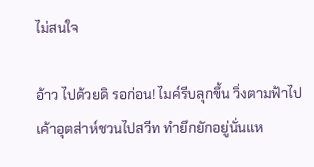ไม่สนใจ

อ้าว ไปด้วยดิ รอก่อน! ไมค์รีบลุกขึ้น วิ่งตามฟ้าไป เค้าอุตส่าห์ชวนไปสวีท ทำยึกยักอยู่นั่นแห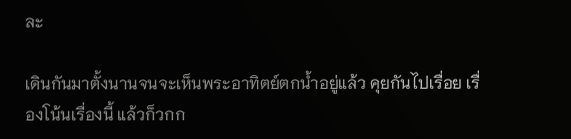ละ

เดินกันมาตั้งนานจนจะเห็นพระอาทิตย์ตกน้ำอยู่แล้ว คุยกันไปเรื่อย เรื่องโน้นเรื่องนี้ แล้วก็วกก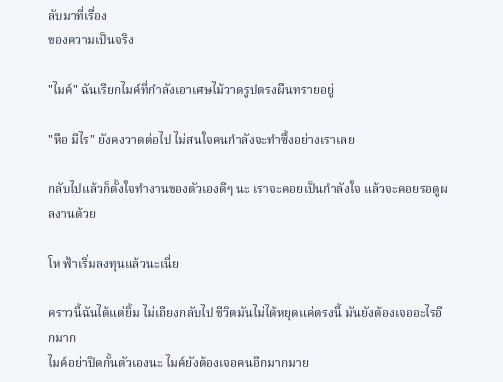ลับมาที่เรื่อง
ของความเป็นจริง

"ไมค์" ฉันเรียกไมค์ที่กำลังเอาเศษไม้วาดรูปตรงผืนทรายอยู่

"หือ มีไร" ยังคงวาดต่อไป ไม่สนใจคนกำลังจะทำซึ้งอย่างเราเลย

กลับไปแล้วก็ตั้งใจทำงานของตัวเองดีๆ นะ เราจะคอยเป็นกำลังใจ แล้วจะคอยรอดูผลงานด้วย

โห ฟ้าเริ่มลงทุนแล้วนะเนี่ย

คราวนี้ฉันได้แต่ยิ้ม ไม่เถียงกลับไป ชีวิตมันไม่ได้หยุดแค่ตรงนี้ มันยังต้องเจออะไรอีกมาก
ไมค์อย่าปิดกั้นตัวเองนะ ไมค์ยังต้องเจอคนอีกมากมาย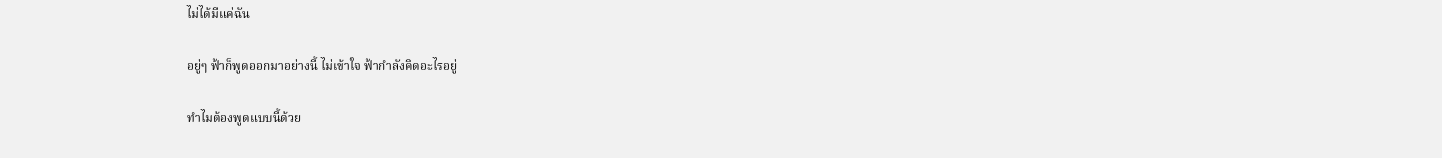ไม่ได้มีแค่ฉัน

อยู่ๆ ฟ้าก็พูดออกมาอย่างนี้ ไม่เข้าใจ ฟ้ากำลังคิดอะไรอยู่

ทำไมต้องพูดแบบนี้ด้วย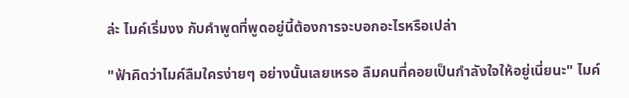ล่ะ ไมค์เริ่มงง กับคำพูดที่พูดอยู่นี้ต้องการจะบอกอะไรหรือเปล่า

"ฟ้าคิดว่าไมค์ลืมใครง่ายๆ อย่างนั้นเลยเหรอ ลืมคนที่คอยเป็นกำลังใจให้อยู่เนี่ยนะ" ไมค์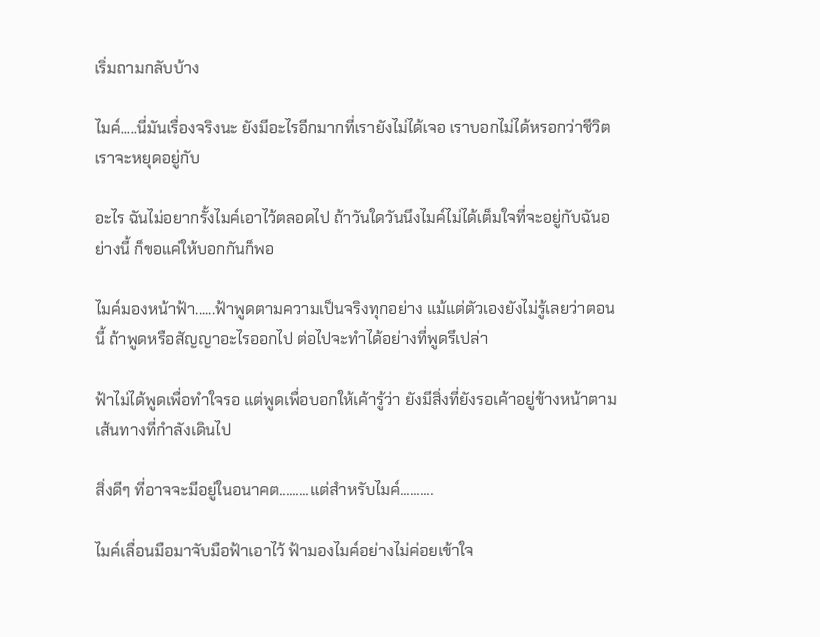เริ่มถามกลับบ้าง

ไมค์.....นี่มันเรื่องจริงนะ ยังมีอะไรอีกมากที่เรายังไม่ได้เจอ เราบอกไม่ได้หรอกว่าชีวิตเราจะหยุดอยู่กับ

อะไร ฉันไม่อยากรั้งไมค์เอาไว้ตลอดไป ถ้าวันใดวันนึงไมค์ไม่ได้เต็มใจที่จะอยู่กับฉันอย่างนี้ ก็ขอแค่ให้บอกกันก็พอ

ไมค์มองหน้าฟ้า......ฟ้าพูดตามความเป็นจริงทุกอย่าง แม้แต่ตัวเองยังไม่รู้เลยว่าตอนนี้ ถ้าพูดหรือสัญญาอะไรออกไป ต่อไปจะทำได้อย่างที่พูดรึเปล่า

ฟ้าไม่ได้พูดเพื่อทำใจรอ แต่พูดเพื่อบอกให้เค้ารู้ว่า ยังมีสิ่งที่ยังรอเค้าอยู่ข้างหน้าตามเส้นทางที่กำลังเดินไป

สิ่งดีๆ ที่อาจจะมีอยู่ในอนาคต.........แต่สำหรับไมค์..........

ไมค์เลื่อนมือมาจับมือฟ้าเอาไว้ ฟ้ามองไมค์อย่างไม่ค่อยเข้าใจ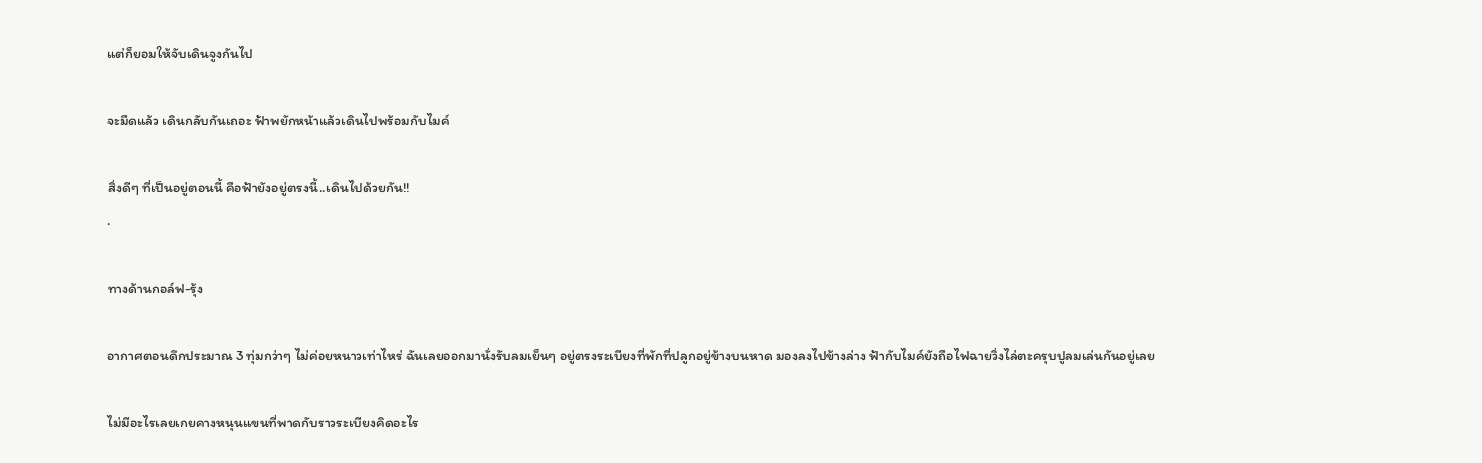แต่ก็ยอมให้จับเดินจูงกันไป

จะมืดแล้ว เดินกลับกันเถอะ ฟ้าพยักหน้าแล้วเดินไปพร้อมกับไมค์

สิ่งดีๆ ที่เป็นอยู่ตอนนี้ คือฟ้ายังอยู่ตรงนี้..เดินไปด้วยกัน!!
.

ทางด้านกอล์ฟ-รุ้ง

อากาศตอนดึกประมาณ 3 ทุ่มกว่าๆ ไม่ค่อยหนาวเท่าไหร่ ฉันเลยออกมานั่งรับลมเย็นๆ อยู่ตรงระเบียงที่พักที่ปลูกอยู่ข้างบนหาด มองลงไปข้างล่าง ฟ้ากับไมค์ยังถือไฟฉายวิ่งไล่ตะครุบปูลมเล่นกันอยู่เลย

ไม่มีอะไรเลยเกยคางหนุนแขนที่พาดกับราวระเบียงคิดอะไร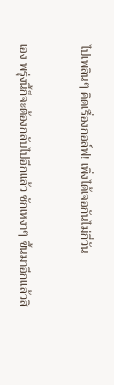ไปเพลินๆ คิดเรื่องกอล์ฟ! เพิ่งได้เจอกันไม่กี่วัน

เอง พรุ่งนี้ก็จะต้องกลับไปอีกแล้ว ชักเหงาๆ ขึ้นมาอีกแล้วสิ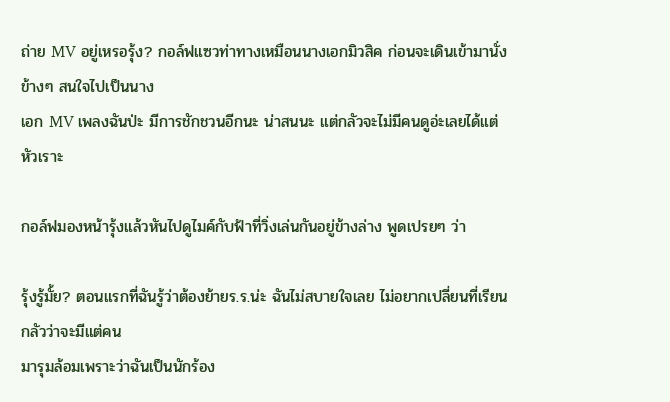ถ่าย MV อยู่เหรอรุ้ง? กอล์ฟแซวท่าทางเหมือนนางเอกมิวสิค ก่อนจะเดินเข้ามานั่งข้างๆ สนใจไปเป็นนาง
เอก MV เพลงฉันป่ะ มีการชักชวนอีกนะ น่าสนนะ แต่กลัวจะไม่มีคนดูอ่ะเลยได้แต่หัวเราะ

กอล์ฟมองหน้ารุ้งแล้วหันไปดูไมค์กับฟ้าที่วิ่งเล่นกันอยู่ข้างล่าง พูดเปรยๆ ว่า

รุ้งรู้มั้ย? ตอนแรกที่ฉันรู้ว่าต้องย้ายร.ร.น่ะ ฉันไม่สบายใจเลย ไม่อยากเปลี่ยนที่เรียน กลัวว่าจะมีแต่คน
มารุมล้อมเพราะว่าฉันเป็นนักร้อง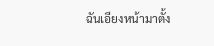ฉันเอียงหน้ามาตั้ง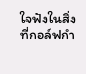ใจฟังในสิ่งที่กอล์ฟกำ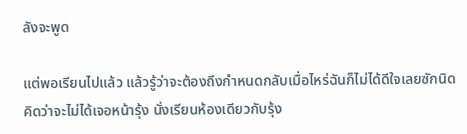ลังจะพูด

แต่พอเรียนไปแล้ว แล้วรู้ว่าจะต้องถึงกำหนดกลับเมื่อไหร่ฉันก็ไม่ได้ดีใจเลยซักนิด คิดว่าจะไม่ได้เจอหน้ารุ้ง นั่งเรียนห้องเดียวกับรุ้ง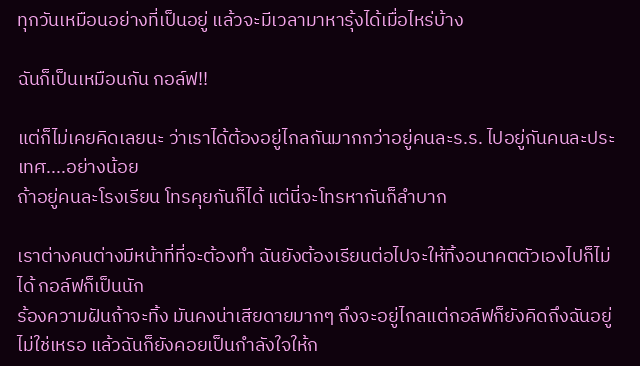ทุกวันเหมือนอย่างที่เป็นอยู่ แล้วจะมีเวลามาหารุ้งได้เมื่อไหร่บ้าง

ฉันก็เป็นเหมือนกัน กอล์ฟ!!

แต่ก็ไม่เคยคิดเลยนะ ว่าเราได้ต้องอยู่ไกลกันมากกว่าอยู่คนละร.ร. ไปอยู่กันคนละประเทศ....อย่างน้อย
ถ้าอยู่คนละโรงเรียน โทรคุยกันก็ได้ แต่นี่จะโทรหากันก็ลำบาก

เราต่างคนต่างมีหน้าที่ที่จะต้องทำ ฉันยังต้องเรียนต่อไปจะให้ทิ้งอนาคตตัวเองไปก็ไม่ได้ กอล์ฟก็เป็นนัก
ร้องความฝันถ้าจะทิ้ง มันคงน่าเสียดายมากๆ ถึงจะอยู่ไกลแต่กอล์ฟก็ยังคิดถึงฉันอยู่ไม่ใช่เหรอ แล้วฉันก็ยังคอยเป็นกำลังใจให้ก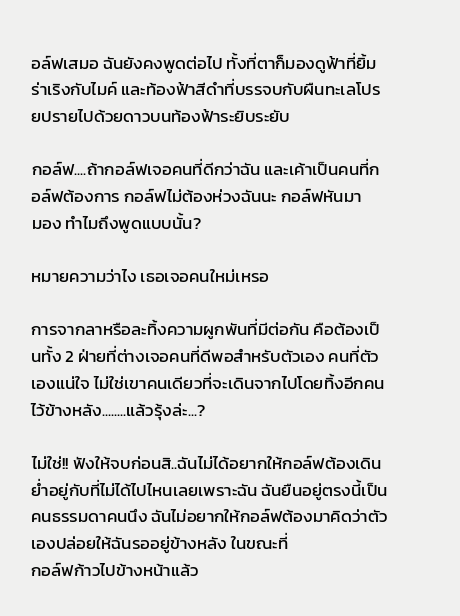อล์ฟเสมอ ฉันยังคงพูดต่อไป ทั้งที่ตาก็มองดูฟ้าที่ยิ้มร่าเริงกับไมค์ และท้องฟ้าสีดำที่บรรจบกับผืนทะเลโปรยปรายไปด้วยดาวบนท้องฟ้าระยิบระยับ

กอล์ฟ....ถ้ากอล์ฟเจอคนที่ดีกว่าฉัน และเค้าเป็นคนที่กอล์ฟต้องการ กอล์ฟไม่ต้องห่วงฉันนะ กอล์ฟหันมา
มอง ทำไมถึงพูดแบบนั้น?

หมายความว่าไง เธอเจอคนใหม่เหรอ

การจากลาหรือละทิ้งความผูกพันที่มีต่อกัน คือต้องเป็นทั้ง 2 ฝ่ายที่ต่างเจอคนที่ดีพอสำหรับตัวเอง คนที่ตัว
เองแน่ใจ ไม่ใช่เขาคนเดียวที่จะเดินจากไปโดยทิ้งอีกคนไว้ข้างหลัง........แล้วรุ้งล่ะ...?

ไม่ใช่!! ฟังให้จบก่อนสิ..ฉันไม่ได้อยากให้กอล์ฟต้องเดินย่ำอยู่กับที่ไม่ได้ไปไหนเลยเพราะฉัน ฉันยืนอยู่ตรงนี้เป็นคนธรรมดาคนนึง ฉันไม่อยากให้กอล์ฟต้องมาคิดว่าตัวเองปล่อยให้ฉันรออยู่ข้างหลัง ในขณะที่
กอล์ฟก้าวไปข้างหน้าแล้ว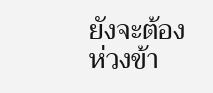ยังจะต้องห่วงข้า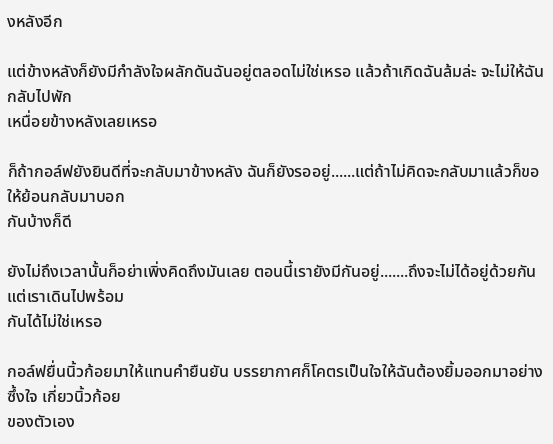งหลังอีก

แต่ข้างหลังก็ยังมีกำลังใจผลักดันฉันอยู่ตลอดไม่ใช่เหรอ แล้วถ้าเกิดฉันล้มล่ะ จะไม่ให้ฉันกลับไปพัก
เหนื่อยข้างหลังเลยเหรอ

ก็ถ้ากอล์ฟยังยินดีที่จะกลับมาข้างหลัง ฉันก็ยังรออยู่......แต่ถ้าไม่คิดจะกลับมาแล้วก็ขอให้ย้อนกลับมาบอก
กันบ้างก็ดี

ยังไม่ถึงเวลานั้นก็อย่าเพิ่งคิดถึงมันเลย ตอนนี้เรายังมีกันอยู่.......ถึงจะไม่ได้อยู่ด้วยกันแต่เราเดินไปพร้อม
กันได้ไม่ใช่เหรอ

กอล์ฟยื่นนิ้วก้อยมาให้แทนคำยืนยัน บรรยากาศก็โคตรเป็นใจให้ฉันต้องยิ้มออกมาอย่างซึ้งใจ เกี่ยวนิ้วก้อย
ของตัวเอง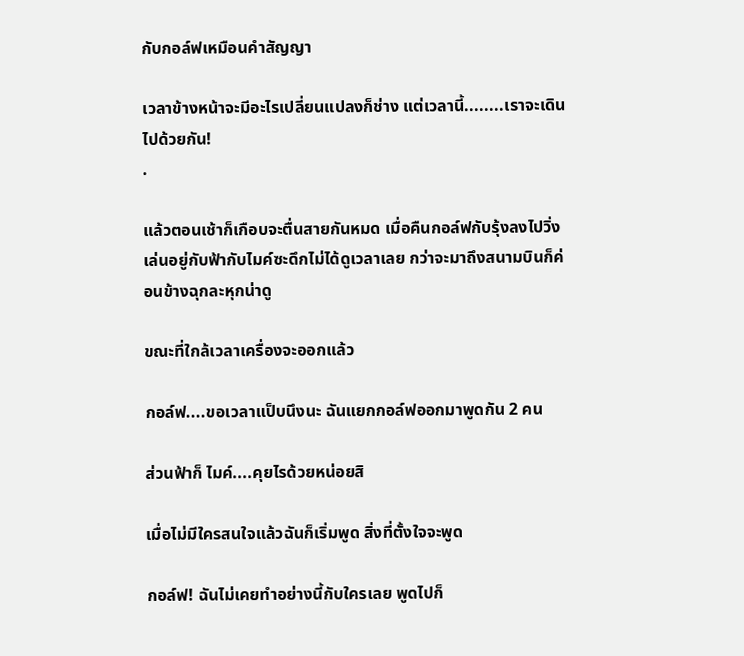กับกอล์ฟเหมือนคำสัญญา

เวลาข้างหน้าจะมีอะไรเปลี่ยนแปลงก็ช่าง แต่เวลานี้........เราจะเดินไปด้วยกัน!
.

แล้วตอนเช้าก็เกือบจะตื่นสายกันหมด เมื่อคืนกอล์ฟกับรุ้งลงไปวิ่งเล่นอยู่กับฟ้ากับไมค์ซะดึกไม่ได้ดูเวลาเลย กว่าจะมาถึงสนามบินก็ค่อนข้างฉุกละหุกน่าดู

ขณะที่ใกล้เวลาเครื่องจะออกแล้ว

กอล์ฟ....ขอเวลาแป็บนึงนะ ฉันแยกกอล์ฟออกมาพูดกัน 2 คน

ส่วนฟ้าก็ ไมค์....คุยไรด้วยหน่อยสิ

เมื่อไม่มีใครสนใจแล้วฉันก็เริ่มพูด สิ่งที่ตั้งใจจะพูด

กอล์ฟ! ฉันไม่เคยทำอย่างนี้กับใครเลย พูดไปก็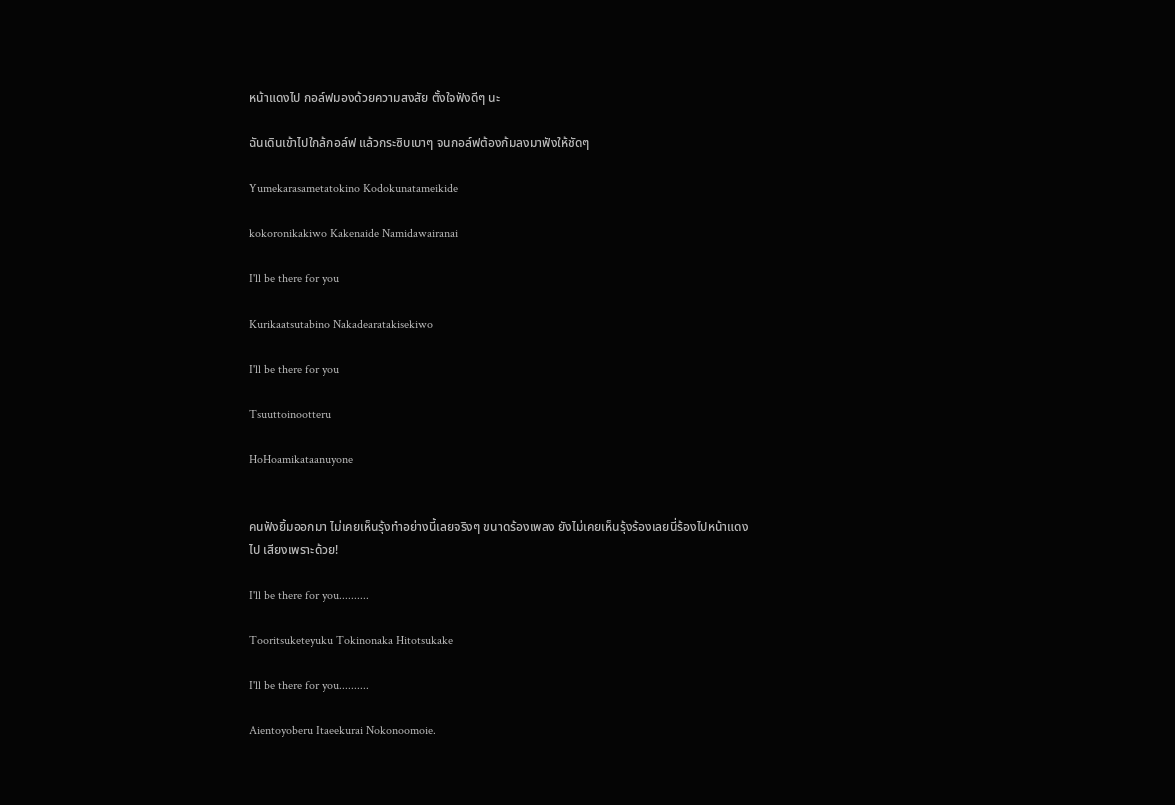หน้าแดงไป กอล์ฟมองด้วยความสงสัย ตั้งใจฟังดีๆ นะ

ฉันเดินเข้าไปใกล้กอล์ฟ แล้วกระซิบเบาๆ จนกอล์ฟต้องก้มลงมาฟังให้ชัดๆ

Yumekarasametatokino Kodokunatameikide

kokoronikakiwo Kakenaide Namidawairanai

I'll be there for you

Kurikaatsutabino Nakadearatakisekiwo

I'll be there for you

Tsuuttoinootteru

HoHoamikataanuyone


คนฟังยิ้มออกมา ไม่เคยเห็นรุ้งทำอย่างนี้เลยจริงๆ ขนาดร้องเพลง ยังไม่เคยเห็นรุ้งร้องเลยนี่ร้องไปหน้าแดง
ไป เสียงเพราะด้วย!

I'll be there for you..........

Tooritsuketeyuku Tokinonaka Hitotsukake

I'll be there for you..........

Aientoyoberu Itaeekurai Nokonoomoie.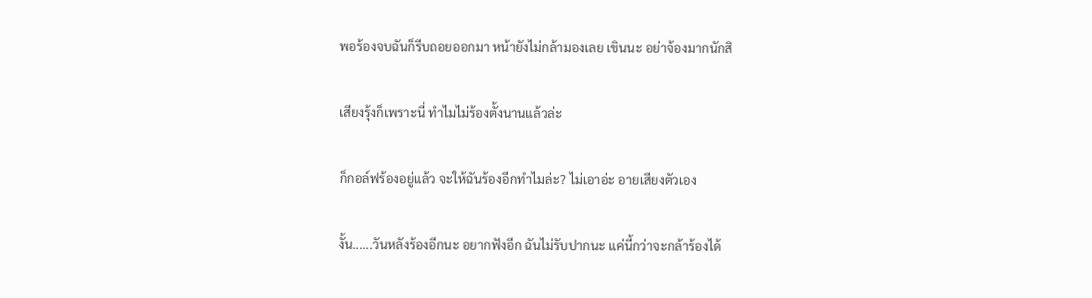พอร้องจบฉันก็รีบถอยออกมา หน้ายังไม่กล้ามองเลย เขินนะ อย่าจ้องมากนักสิ

เสียงรุ้งก็เพราะนี่ ทำไมไม่ร้องตั้งนานแล้วล่ะ

ก็กอล์ฟร้องอยู่แล้ว จะให้ฉันร้องอีกทำไมล่ะ? ไม่เอาอ่ะ อายเสียงตัวเอง

งั้น......วันหลังร้องอีกนะ อยากฟังอีก ฉันไม่รับปากนะ แค่นี้กว่าจะกล้าร้องได้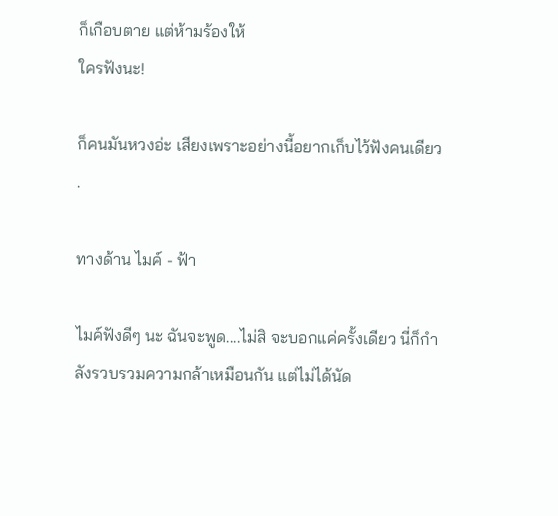ก็เกือบตาย แต่ห้ามร้องให้
ใครฟังนะ!

ก็คนมันหวงอ่ะ เสียงเพราะอย่างนี้อยากเก็บไว้ฟังคนเดียว
.

ทางด้าน ไมค์ - ฟ้า

ไมค์ฟังดีๆ นะ ฉันจะพูด....ไม่สิ จะบอกแค่ครั้งเดียว นี่ก็กำลังรวบรวมความกล้าเหมือนกัน แต่ไม่ได้นัด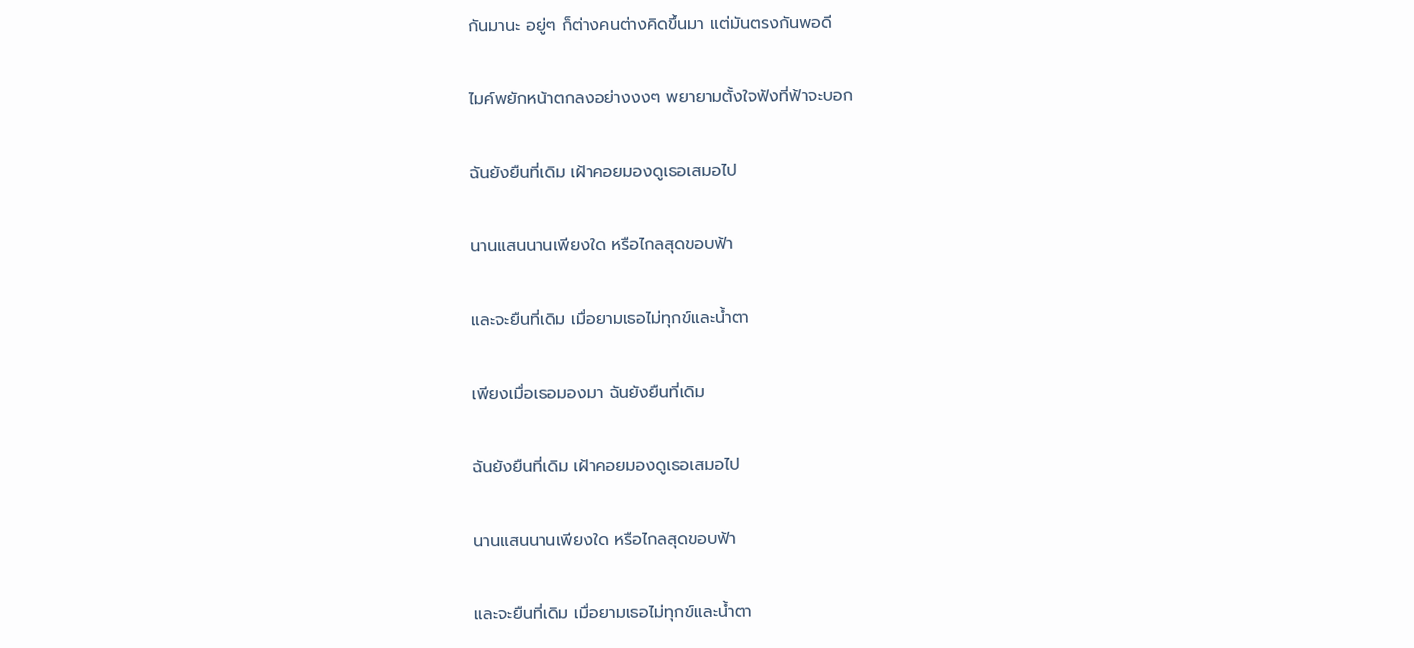กันมานะ อยู่ๆ ก็ต่างคนต่างคิดขึ้นมา แต่มันตรงกันพอดี

ไมค์พยักหน้าตกลงอย่างงงๆ พยายามตั้งใจฟังที่ฟ้าจะบอก

ฉันยังยืนที่เดิม เฝ้าคอยมองดูเธอเสมอไป

นานแสนนานเพียงใด หรือไกลสุดขอบฟ้า

และจะยืนที่เดิม เมื่อยามเธอไม่ทุกข์และน้ำตา

เพียงเมื่อเธอมองมา ฉันยังยืนที่เดิม

ฉันยังยืนที่เดิม เฝ้าคอยมองดูเธอเสมอไป

นานแสนนานเพียงใด หรือไกลสุดขอบฟ้า

และจะยืนที่เดิม เมื่อยามเธอไม่ทุกข์และน้ำตา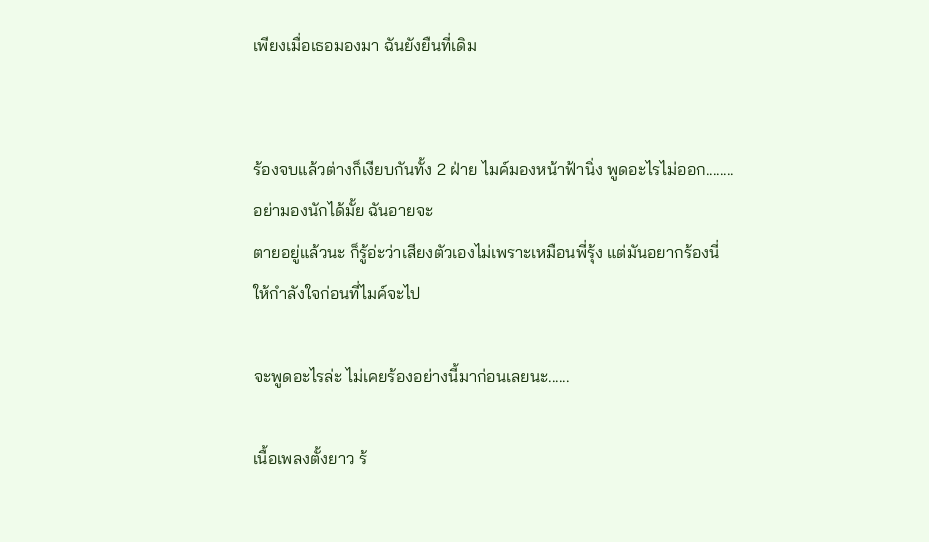เพียงเมื่อเธอมองมา ฉันยังยืนที่เดิม


ร้องจบแล้วต่างก็เงียบกันทั้ง 2 ฝ่าย ไมค์มองหน้าฟ้านิ่ง พูดอะไรไม่ออก........อย่ามองนักได้มั้ย ฉันอายจะ
ตายอยู่แล้วนะ ก็รู้อ่ะว่าเสียงตัวเองไม่เพราะเหมือนพี่รุ้ง แต่มันอยากร้องนี่ ให้กำลังใจก่อนที่ไมค์จะไป

จะพูดอะไรล่ะ ไม่เคยร้องอย่างนี้มาก่อนเลยนะ......

เนื้อเพลงตั้งยาว ร้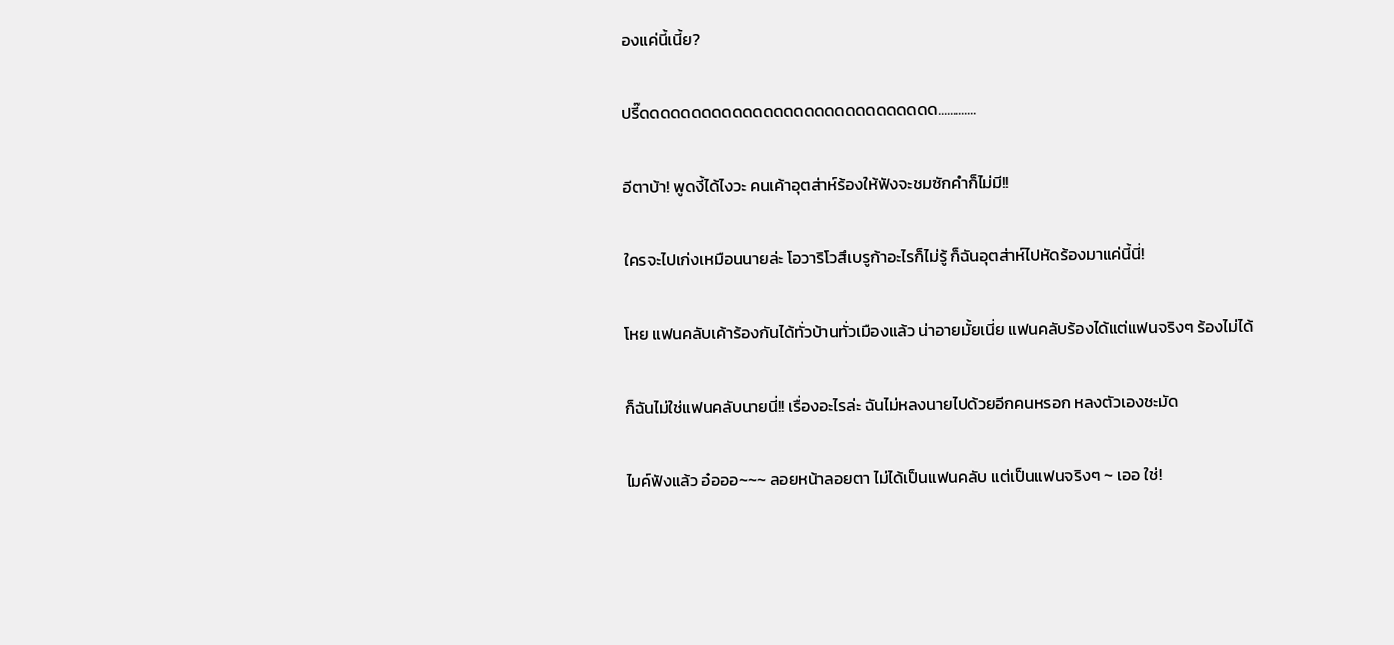องแค่นี้เนี้ย?

ปรี๊ดดดดดดดดดดดดดดดดดดดดดดดดดดดดด.............

อีตาบ้า! พูดงี้ได้ไงวะ คนเค้าอุตส่าห์ร้องให้ฟังจะชมซักคำก็ไม่มี!!

ใครจะไปเก่งเหมือนนายล่ะ โอวาริโวสึเบรูก้าอะไรก็ไม่รู้ ก็ฉันอุตส่าห์ไปหัดร้องมาแค่นี้นี่!

โหย แฟนคลับเค้าร้องกันได้ทั่วบ้านทั่วเมืองแล้ว น่าอายมั้ยเนี่ย แฟนคลับร้องได้แต่แฟนจริงๆ ร้องไม่ได้

ก็ฉันไม่ใช่แฟนคลับนายนี่!! เรื่องอะไรล่ะ ฉันไม่หลงนายไปด้วยอีกคนหรอก หลงตัวเองชะมัด

ไมค์ฟังแล้ว อ๋อออ~~~ ลอยหน้าลอยตา ไม่ได้เป็นแฟนคลับ แต่เป็นแฟนจริงๆ ~ เออ ใช่!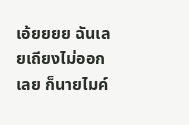เอ้ยยยย ฉันเลยเถียงไม่ออกเลย ก็นายไมค์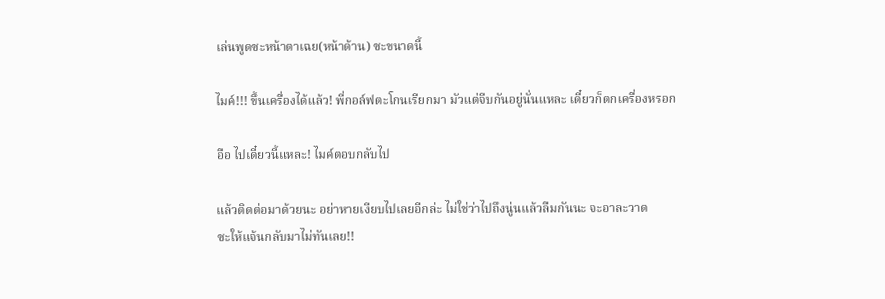เล่นพูดซะหน้าตาเฉย(หน้าด้าน) ซะขนาดนี้

ไมค์!!! ขึ้นเครื่องได้แล้ว! พี่กอล์ฟตะโกนเรียกมา มัวแต่จีบกันอยู่นั่นแหละ เดี๋ยวก็ตกเครื่องหรอก

อือ ไปเดี๋ยวนี้แหละ! ไมค์ตอบกลับไป

แล้วติดต่อมาด้วยนะ อย่าหายเงียบไปเลยอีกล่ะ ไม่ใช่ว่าไปถึงนู่นแล้วลืมกันนะ จะอาละวาด
ซะให้แจ้นกลับมาไม่ทันเลย!!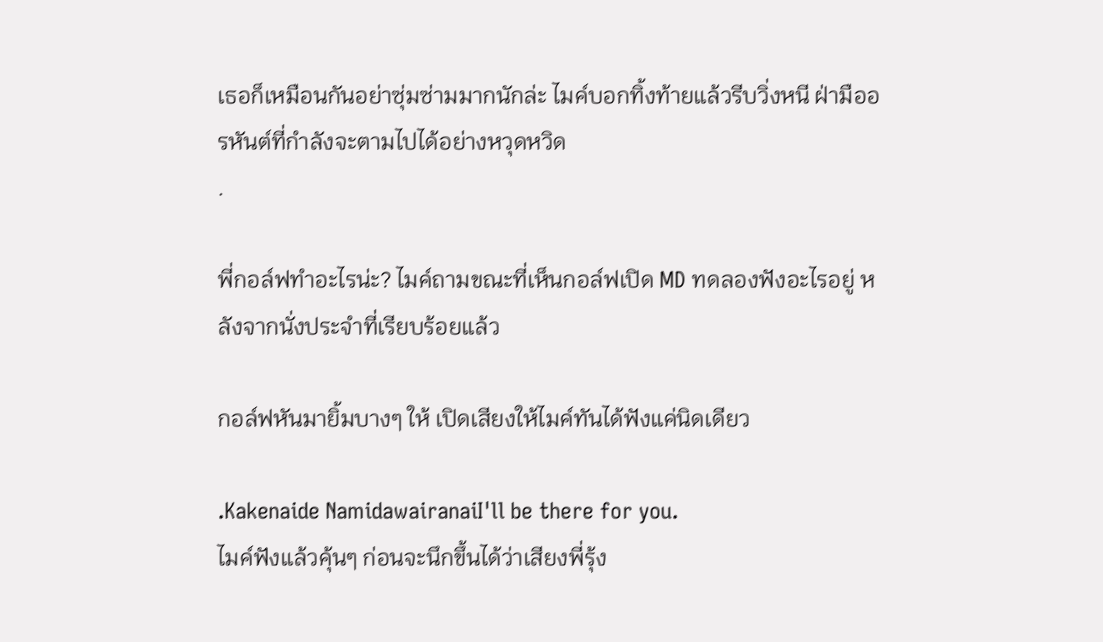เธอก็เหมือนกันอย่าซุ่มซ่ามมากนักล่ะ ไมค์บอกทิ้งท้ายแล้วรีบวิ่งหนี ฝ่ามืออรหันต์ที่กำลังจะตามไปได้อย่างหวุดหวิด
.

พี่กอล์ฟทำอะไรน่ะ? ไมค์ถามขณะที่เห็นกอล์ฟเปิด MD ทดลองฟังอะไรอยู่ หลังจากนั่งประจำที่เรียบร้อยแล้ว

กอล์ฟหันมายิ้มบางๆ ให้ เปิดเสียงให้ไมค์ทันได้ฟังแค่นิดเดียว

.Kakenaide NamidawairanaiI'll be there for you.
ไมค์ฟังแล้วคุ้นๆ ก่อนจะนึกขึ้นได้ว่าเสียงพี่รุ้ง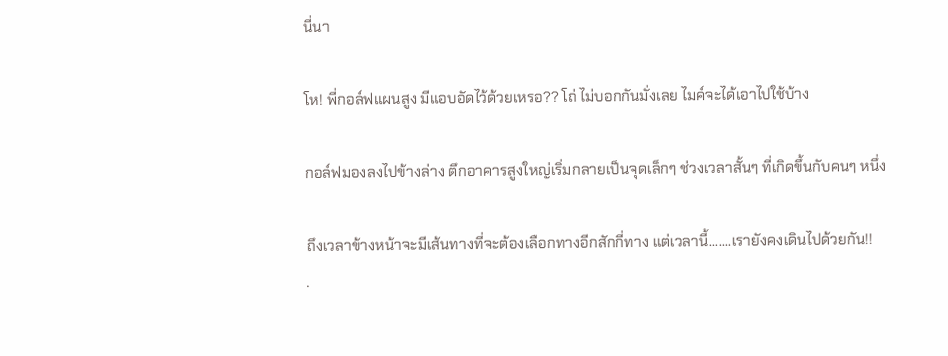นี่นา

โห! พี่กอล์ฟแผนสูง มีแอบอัดไว้ด้วยเหรอ?? โถ่ ไม่บอกกันมั่งเลย ไมค์จะได้เอาไปใช้บ้าง

กอล์ฟมองลงไปข้างล่าง ตึกอาคารสูงใหญ่เริ่มกลายเป็นจุดเล็กๆ ช่วงเวลาสั้นๆ ที่เกิดขึ้นกับคนๆ หนึ่ง

ถึงเวลาข้างหน้าจะมีเส้นทางที่จะต้องเลือกทางอีกสักกี่ทาง แต่เวลานี้.......เรายังคงเดินไปด้วยกัน!!
.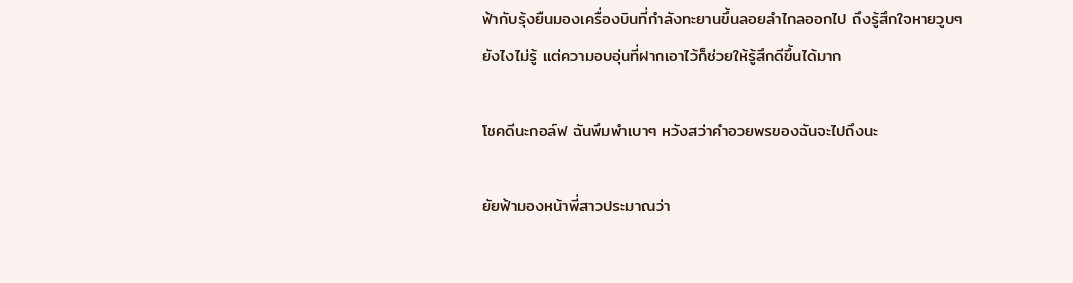ฟ้ากับรุ้งยืนมองเครื่องบินที่กำลังทะยานขึ้นลอยลำไกลออกไป ถึงรู้สึกใจหายวูบๆ ยังไงไม่รู้ แต่ความอบอุ่นที่ฝากเอาไว้ก็ช่วยให้รู้สึกดีขึ้นได้มาก

โชคดีนะกอล์ฟ ฉันพึมพำเบาๆ หวังสว่าคำอวยพรของฉันจะไปถึงนะ

ยัยฟ้ามองหน้าพี่สาวประมาณว่า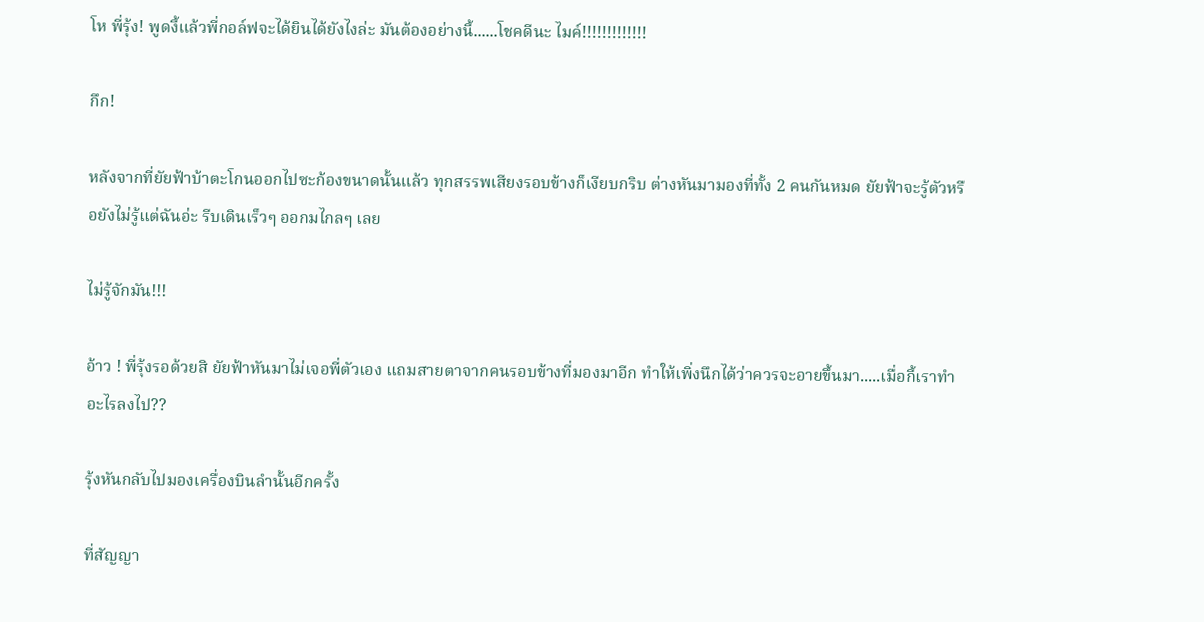โห พี่รุ้ง! พูดงี้แล้วพี่กอล์ฟจะได้ยินได้ยังไงล่ะ มันต้องอย่างนี้......โชคดีนะ ไมค์!!!!!!!!!!!!!

กึก!

หลังจากที่ยัยฟ้าบ้าตะโกนออกไปซะก้องขนาดนั้นแล้ว ทุกสรรพเสียงรอบข้างก็เงียบกริบ ต่างหันมามองที่ทั้ง 2 คนกันหมด ยัยฟ้าจะรู้ตัวหรือยังไม่รู้แต่ฉันอ่ะ รีบเดินเร็วๆ ออกมไกลๆ เลย

ไม่รู้จักมัน!!!

อ้าว ! พี่รุ้งรอด้วยสิ ยัยฟ้าหันมาไม่เจอพี่ตัวเอง แถมสายตาจากคนรอบข้างที่มองมาอีก ทำให้เพิ่งนึกได้ว่าควรจะอายขึ้นมา.....เมื่อกี้เราทำอะไรลงไป??

รุ้งหันกลับไปมองเครื่องบินลำนั้นอีกครั้ง

ที่สัญญา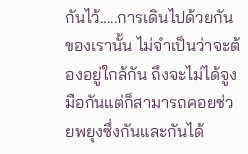กันไว้.....การเดินไปด้วยกันของเรานั้น ไม่จำเป็นว่าจะต้องอยู่ใกล้กัน ถึงจะไม่ได้จูงมือกันแต่ก็สามารถคอยช่วยพยุงซึ่งกันและกันได้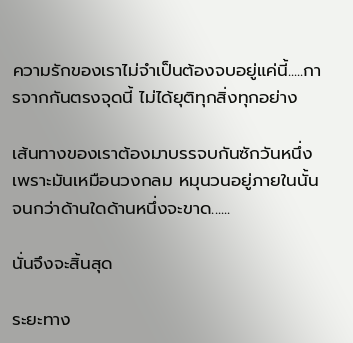ความรักของเราไม่จำเป็นต้องจบอยู่แค่นี้.....การจากกันตรงจุดนี้ ไม่ได้ยุติทุกสิ่งทุกอย่าง

เส้นทางของเราต้องมาบรรจบกันซักวันหนึ่ง เพราะมันเหมือนวงกลม หมุนวนอยู่ภายในนั้น จนกว่าด้านใดด้านหนึ่งจะขาด......

นั่นจึงจะสิ้นสุด

ระยะทาง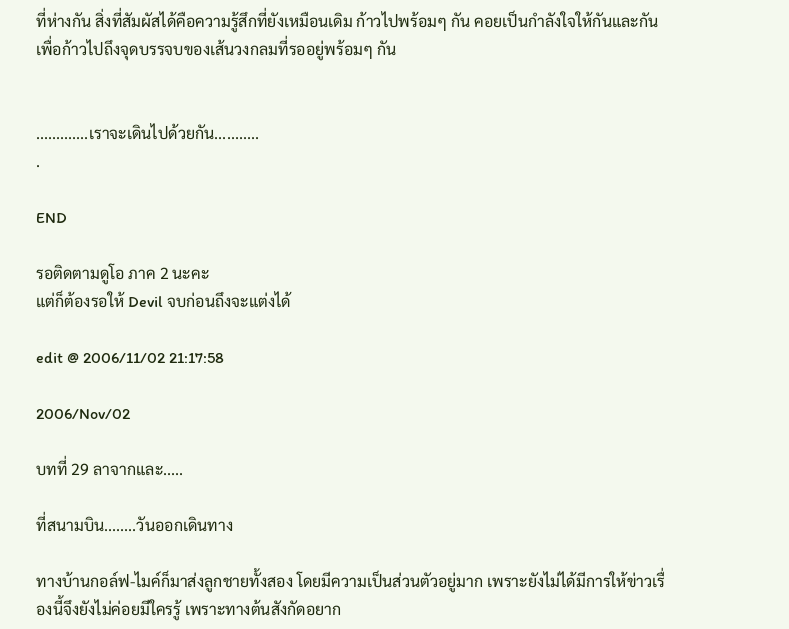ที่ห่างกัน สิ่งที่สัมผัสได้คือความรู้สึกที่ยังเหมือนเดิม ก้าวไปพร้อมๆ กัน คอยเป็นกำลังใจให้กันและกัน เพื่อก้าวไปถึงจุดบรรจบของเส้นวงกลมที่รออยู่พร้อมๆ กัน


.............เราจะเดินไปด้วยกัน...........
.

END

รอติดตามดูโอ ภาค 2 นะคะ
แต่ก็ต้องรอให้ Devil จบก่อนถึงจะแต่งได้

edit @ 2006/11/02 21:17:58

2006/Nov/02

บทที่ 29 ลาจากและ.....

ที่สนามบิน........วันออกเดินทาง

ทางบ้านกอล์ฟ-ไมค์ก็มาส่งลูกชายทั้งสอง โดยมีความเป็นส่วนตัวอยู่มาก เพราะยังไม่ได้มีการให้ข่าวเรื่องนี้จึงยังไม่ค่อยมีใครรู้ เพราะทางต้นสังกัดอยาก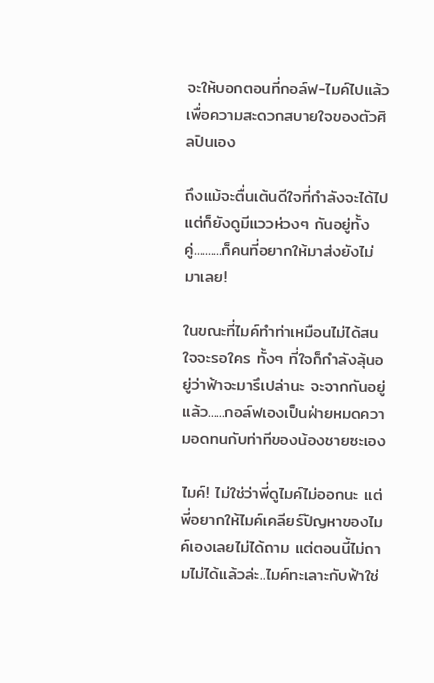จะให้บอกตอนที่กอล์ฟ-ไมค์ไปแล้ว เพื่อความสะดวกสบายใจของตัวศิลปินเอง

ถึงแม้จะตื่นเต้นดีใจที่กำลังจะได้ไป แต่ก็ยังดูมีแววห่วงๆ กันอยู่ทั้งคู่..........ก็คนที่อยากให้มาส่งยังไม่มาเลย!

ในขณะที่ไมค์ทำท่าเหมือนไม่ได้สนใจจะรอใคร ทั้งๆ ที่ใจก็กำลังลุ้นอยู่ว่าฟ้าจะมารึเปล่านะ จะจากกันอยู่แล้ว......กอล์ฟเองเป็นฝ่ายหมดความอดทนกับท่าทีของน้องชายซะเอง

ไมค์! ไม่ใช่ว่าพี่ดูไมค์ไม่ออกนะ แต่พี่อยากให้ไมค์เคลียร์ปัญหาของไมค์เองเลยไม่ได้ถาม แต่ตอนนี้ไม่ถามไม่ได้แล้วล่ะ..ไมค์ทะเลาะกับฟ้าใช่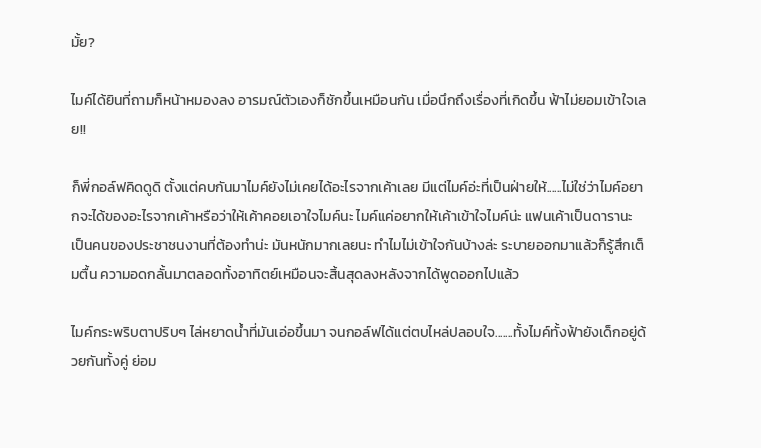มั้ย?

ไมค์ได้ยินที่ถามก็หน้าหมองลง อารมณ์ตัวเองก็ชักขึ้นเหมือนกัน เมื่อนึกถึงเรื่องที่เกิดขึ้น ฟ้าไม่ยอมเข้าใจเลย!!

ก็พี่กอล์ฟคิดดูดิ ตั้งแต่คบกันมาไมค์ยังไม่เคยได้อะไรจากเค้าเลย มีแต่ไมค์อ่ะที่เป็นฝ่ายให้......ไม่ใช่ว่าไมค์อยากจะได้ของอะไรจากเค้าหรือว่าให้เค้าคอยเอาใจไมค์นะ ไมค์แค่อยากให้เค้าเข้าใจไมค์น่ะ แฟนเค้าเป็นดารานะ เป็นคนของประชาชนงานที่ต้องทำน่ะ มันหนักมากเลยนะ ทำไมไม่เข้าใจกันบ้างล่ะ ระบายออกมาแล้วก็รู้สึกเต็มตื้น ความอดกลั้นมาตลอดทั้งอาทิตย์เหมือนจะสิ้นสุดลงหลังจากได้พูดออกไปแล้ว

ไมค์กระพริบตาปริบๆ ไล่หยาดน้ำที่มันเอ่อขึ้นมา จนกอล์ฟได้แต่ตบไหล่ปลอบใจ.......ทั้งไมค์ทั้งฟ้ายังเด็กอยู่ด้วยกันทั้งคู่ ย่อม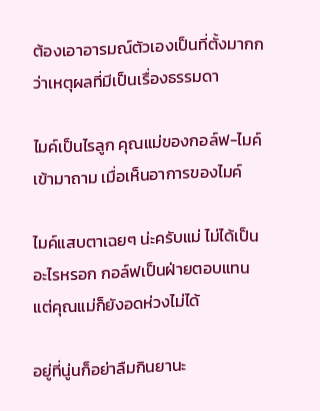ต้องเอาอารมณ์ตัวเองเป็นที่ตั้งมากกว่าเหตุผลที่มีเป็นเรื่องธรรมดา

ไมค์เป็นไรลูก คุณแม่ของกอล์ฟ-ไมค์เข้ามาถาม เมื่อเห็นอาการของไมค์

ไมค์แสบตาเฉยๆ น่ะครับแม่ ไม่ได้เป็นอะไรหรอก กอล์ฟเป็นฝ่ายตอบแทน แต่คุณแม่ก็ยังอดห่วงไม่ได้

อยู่ที่นู่นก็อย่าลืมกินยานะ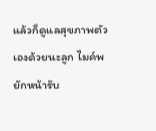แล้วก็ดูแลสุขภาพตัวเองด้วยนะลูก ไมค์พยักหน้ารับ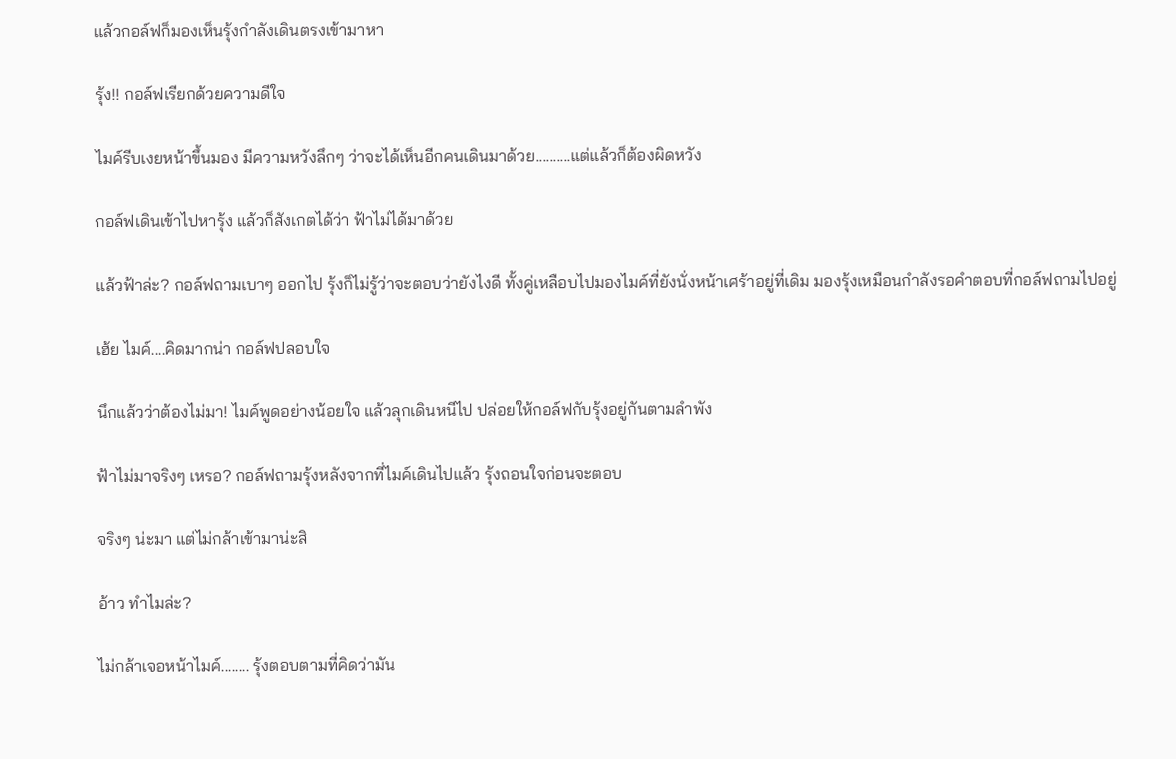แล้วกอล์ฟก็มองเห็นรุ้งกำลังเดินตรงเข้ามาหา

รุ้ง!! กอล์ฟเรียกด้วยความดีใจ

ไมค์รีบเงยหน้าขึ้นมอง มีความหวังลึกๆ ว่าจะได้เห็นอีกคนเดินมาด้วย..........แต่แล้วก็ต้องผิดหวัง

กอล์ฟเดินเข้าไปหารุ้ง แล้วก็สังเกตได้ว่า ฟ้าไม่ได้มาด้วย

แล้วฟ้าล่ะ? กอล์ฟถามเบาๆ ออกไป รุ้งก็ไม่รู้ว่าจะตอบว่ายังไงดี ทั้งคู่เหลือบไปมองไมค์ที่ยังนั่งหน้าเศร้าอยู่ที่เดิม มองรุ้งเหมือนกำลังรอคำตอบที่กอล์ฟถามไปอยู่

เฮ้ย ไมค์....คิดมากน่า กอล์ฟปลอบใจ

นึกแล้วว่าต้องไม่มา! ไมค์พูดอย่างน้อยใจ แล้วลุกเดินหนีไป ปล่อยให้กอล์ฟกับรุ้งอยู่กันตามลำพัง

ฟ้าไม่มาจริงๆ เหรอ? กอล์ฟถามรุ้งหลังจากที่ไมค์เดินไปแล้ว รุ้งถอนใจก่อนจะตอบ

จริงๆ น่ะมา แต่ไม่กล้าเข้ามาน่ะสิ

อ้าว ทำไมล่ะ?

ไม่กล้าเจอหน้าไมค์........ รุ้งตอบตามที่คิดว่ามัน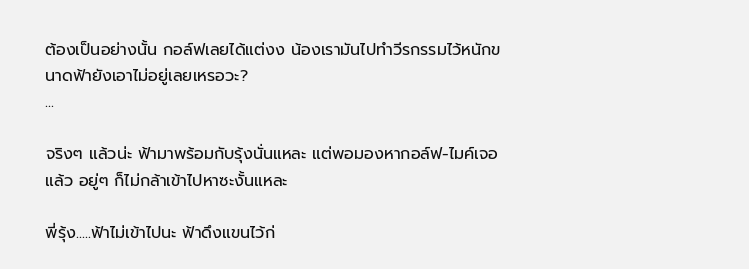ต้องเป็นอย่างนั้น กอล์ฟเลยได้แต่งง น้องเรามันไปทำวีรกรรมไว้หนักขนาดฟ้ายังเอาไม่อยู่เลยเหรอวะ?
...

จริงๆ แล้วน่ะ ฟ้ามาพร้อมกับรุ้งนั่นแหละ แต่พอมองหากอล์ฟ-ไมค์เจอแล้ว อยู่ๆ ก็ไม่กล้าเข้าไปหาซะงั้นแหละ

พี่รุ้ง.....ฟ้าไม่เข้าไปนะ ฟ้าดึงแขนไว้ก่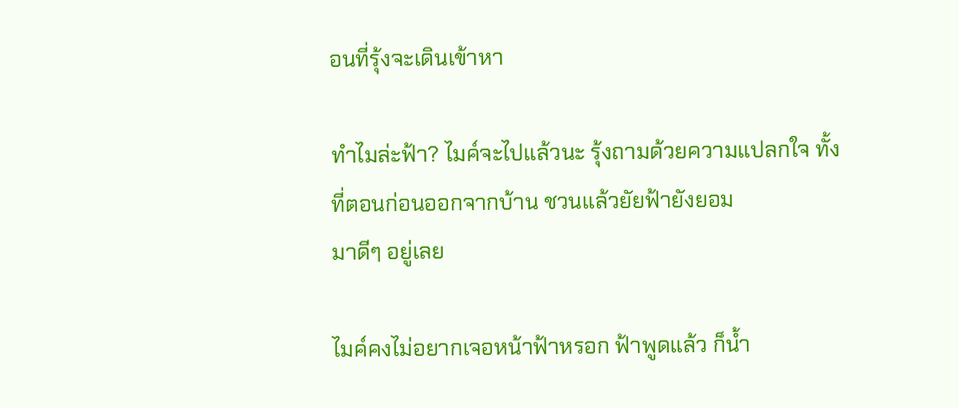อนที่รุ้งจะเดินเข้าหา

ทำไมล่ะฟ้า? ไมค์จะไปแล้วนะ รุ้งถามด้วยความแปลกใจ ทั้งที่ตอนก่อนออกจากบ้าน ชวนแล้วยัยฟ้ายังยอม
มาดีๆ อยู่เลย

ไมค์คงไม่อยากเจอหน้าฟ้าหรอก ฟ้าพูดแล้ว ก็น้ำ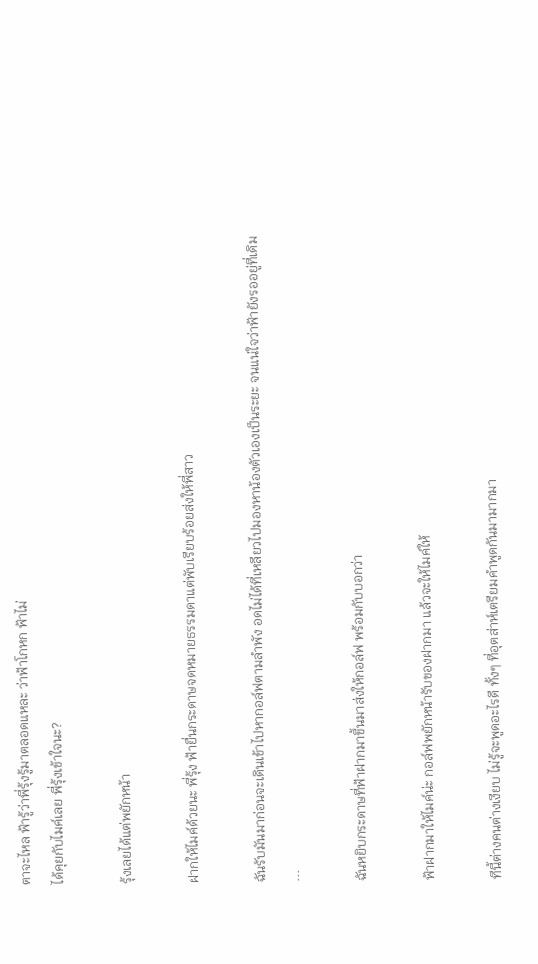ตาจะไหล ฟ้ารู้ว่าพี่รุ้งรู้มาตลอดแหละ ว่าฟ้าโกหก ฟ้าไม่
ได้คุยกับไมค์เลย พี่รุ้งเข้าใจนะ?

รุ้งเลยได้แต่พยักหน้า

ฝากให้ไมค์ด้วยนะ พี่รุ้ง ฟ้ายื่นกระดาษจดหมายธรรมดาแต่พับเรียบร้อยส่งให้พี่สาว

ฉันรับมันมาก่อนจะเดินเข้าไปหากอล์ฟตามลำพัง อดไม่ได้ที่เหลียวไปมองหาน้องตัวเองเป็นระยะ จนแน่ใจว่าฟ้ายังรออยู่ที่เดิม
...

ฉันหยิบกระดาษที่ฟ้าฝากมาขึ้นมาส่งให้กอล์ฟ พร้อมกับบอกว่า

ฟ้าฝากมาให้ไมค์น่ะ กอล์ฟพยักหน้ารับของฝากมา แล้วจะให้ไมค์ให้

ทีนี้ต่างคนต่างเงียบ ไม่รู้จะพูดอะไรดี ทั้งๆ ที่อุตส่าห์เตรียมคำพูดกันมามากมา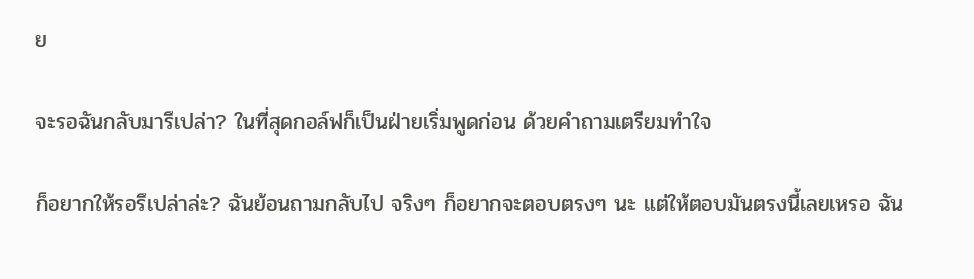ย

จะรอฉันกลับมารึเปล่า? ในที่สุดกอล์ฟก็เป็นฝ่ายเริ่มพูดก่อน ด้วยคำถามเตรียมทำใจ

ก็อยากให้รอรึเปล่าล่ะ? ฉันย้อนถามกลับไป จริงๆ ก็อยากจะตอบตรงๆ นะ แต่ให้ตอบมันตรงนี้เลยเหรอ ฉัน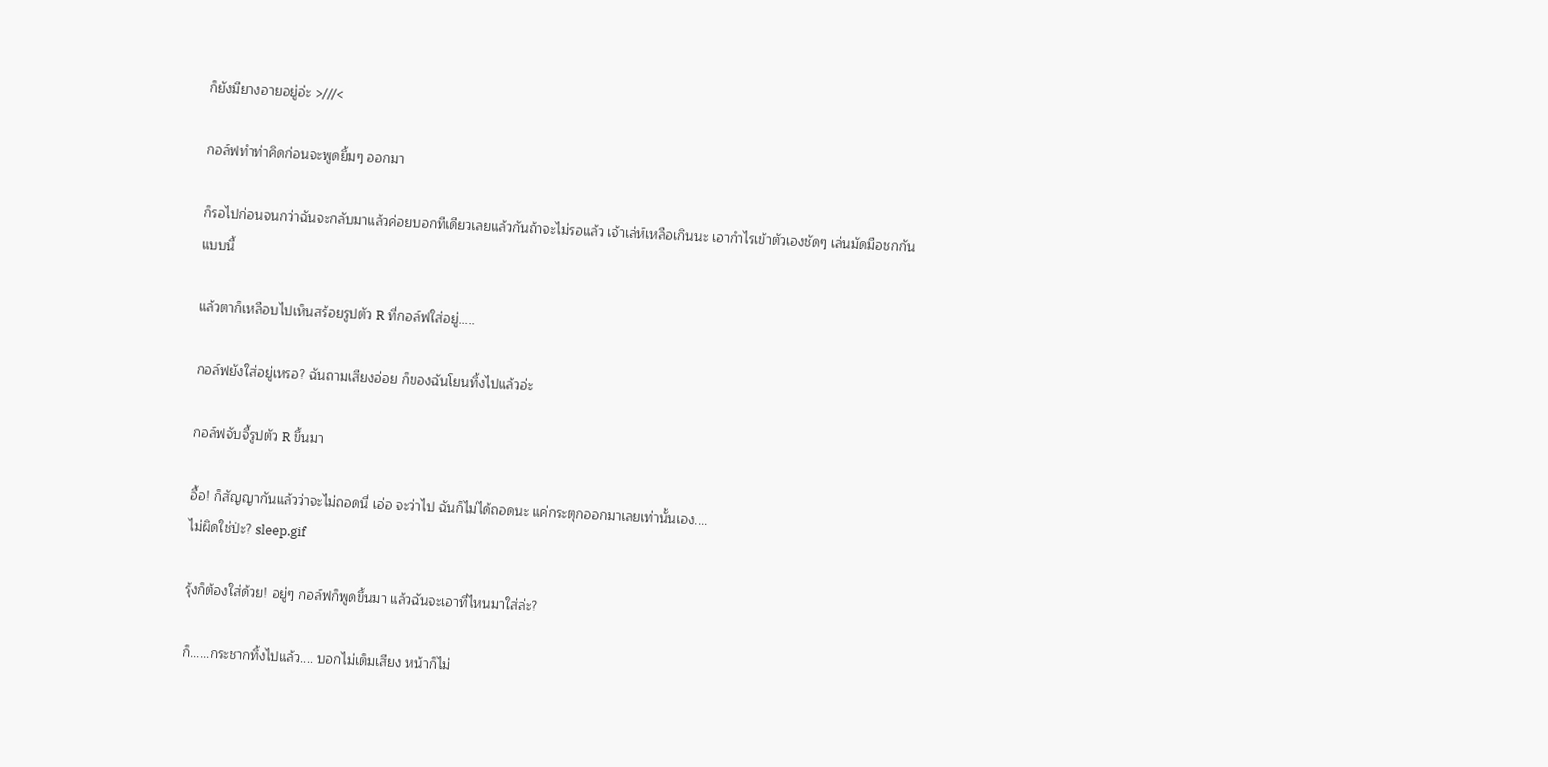ก็ยังมียางอายอยู่อ่ะ >///<

กอล์ฟทำท่าคิดก่อนจะพูดยิ้มๆ ออกมา

ก็รอไปก่อนจนกว่าฉันจะกลับมาแล้วค่อยบอกทีเดียวเลยแล้วกันถ้าจะไม่รอแล้ว เจ้าเล่ห์เหลือเกินนะ เอากำไรเข้าตัวเองชัดๆ เล่นมัดมือชกกันแบบนี้

แล้วตาก็เหลือบไปเห็นสร้อยรูปตัว R ที่กอล์ฟใส่อยู่.....

กอล์ฟยังใส่อยู่เหรอ? ฉันถามเสียงอ่อย ก็ของฉันโยนทิ้งไปแล้วอ่ะ

กอล์ฟจับจี้รูปตัว R ขึ้นมา

อื้อ! ก็สัญญากันแล้วว่าจะไม่ถอดนี่ เอ่อ จะว่าไป ฉันก็ไม่ได้ถอดนะ แค่กระตุกออกมาเลยเท่านั้นเอง....
ไม่ผิดใช่ป่ะ? sleep.gif

รุ้งก็ต้องใส่ด้วย! อยู่ๆ กอล์ฟก็พูดขึ้นมา แล้วฉันจะเอาที่ไหนมาใส่ล่ะ?

ก็......กระชากทิ้งไปแล้ว.... บอกไม่เต็มเสียง หน้าก็ไม่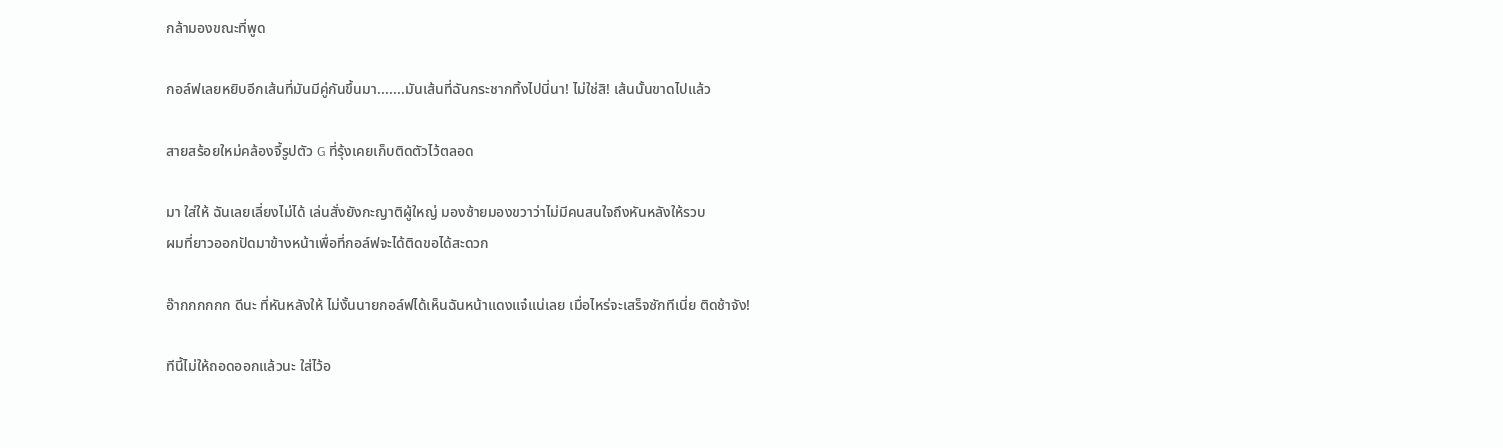กล้ามองขณะที่พูด

กอล์ฟเลยหยิบอีกเส้นที่มันมีคู่กันขึ้นมา.......มันเส้นที่ฉันกระชากทิ้งไปนี่นา! ไม่ใช่สิ! เส้นนั้นขาดไปแล้ว

สายสร้อยใหม่คล้องจี้รูปตัว G ที่รุ้งเคยเก็บติดตัวไว้ตลอด

มา ใส่ให้ ฉันเลยเลี่ยงไม่ได้ เล่นสั่งยังกะญาติผู้ใหญ่ มองซ้ายมองขวาว่าไม่มีคนสนใจถึงหันหลังให้รวบ
ผมที่ยาวออกปัดมาข้างหน้าเพื่อที่กอล์ฟจะได้ติดขอได้สะดวก

อ๊ากกกกกก ดีนะ ที่หันหลังให้ ไม่งั้นนายกอล์ฟได้เห็นฉันหน้าแดงแจ๋แน่เลย เมื่อไหร่จะเสร็จซักทีเนี่ย ติดช้าจัง!

ทีนี้ไม่ให้ถอดออกแล้วนะ ใส่ไว้อ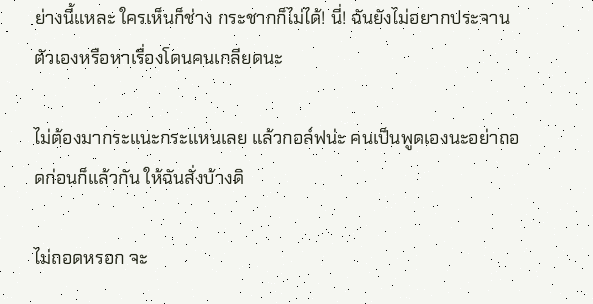ย่างนี้แหละ ใครเห็นก็ช่าง กระชากก็ไม่ได้! นี่! ฉันยังไม่อยากประจาน
ตัวเองหรือหาเรื่องโดนคนเกลียดนะ

ไม่ต้องมากระแนะกระแหนเลย แล้วกอล์ฟน่ะ คนเป็นพูดเองนะอย่าถอดก่อนก็แล้วกัน ให้ฉันสั่งบ้างดิ

ไม่ถอดหรอก จะ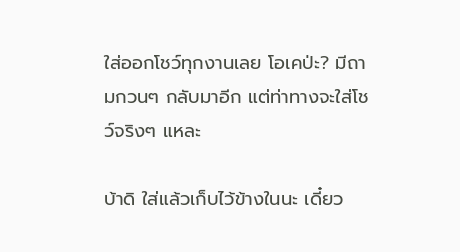ใส่ออกโชว์ทุกงานเลย โอเคป่ะ? มีถามกวนๆ กลับมาอีก แต่ท่าทางจะใส่โชว์จริงๆ แหละ

บ้าดิ ใส่แล้วเก็บไว้ข้างในนะ เดี๋ยว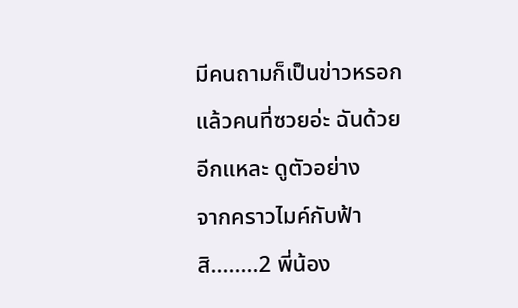มีคนถามก็เป็นข่าวหรอก แล้วคนที่ซวยอ่ะ ฉันด้วยอีกแหละ ดูตัวอย่าง
จากคราวไมค์กับฟ้าสิ........2 พี่น้อง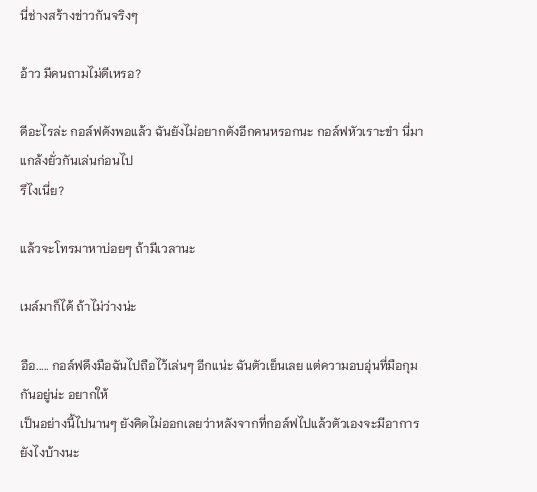นี่ช่างสร้างข่าวกันจริงๆ

อ้าว มีคนถามไม่ดีเหรอ?

ดีอะไรล่ะ กอล์ฟดังพอแล้ว ฉันยังไม่อยากดังอีกคนหรอกนะ กอล์ฟหัวเราะขำ นี่มาแกล้งยั่วกันเล่นก่อนไป
รึไงเนี่ย?

แล้วจะโทรมาหาบ่อยๆ ถ้ามีเวลานะ

เมล์มาก็ได้ ถ้าไม่ว่างน่ะ

อือ..... กอล์ฟดึงมือฉันไปถือไว้เล่นๆ อีกแน่ะ ฉันตัวเย็นเลย แต่ความอบอุ่นที่มือกุมกันอยู่น่ะ อยากให้
เป็นอย่างนี้ไปนานๆ ยังคิดไม่ออกเลยว่าหลังจากที่กอล์ฟไปแล้วตัวเองจะมีอาการยังไงบ้างนะ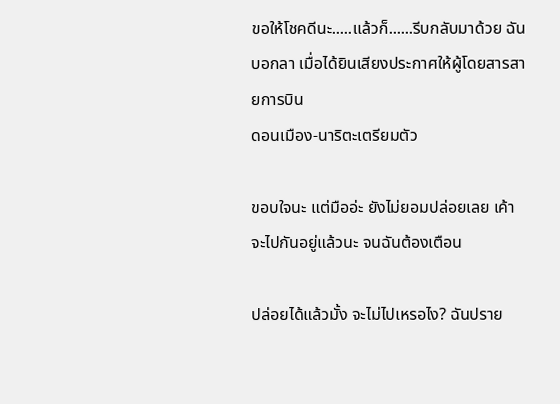ขอให้โชคดีนะ.....แล้วก็......รีบกลับมาด้วย ฉันบอกลา เมื่อได้ยินเสียงประกาศให้ผู้โดยสารสายการบิน
ดอนเมือง-นาริตะเตรียมตัว

ขอบใจนะ แต่มืออ่ะ ยังไม่ยอมปล่อยเลย เค้าจะไปกันอยู่แล้วนะ จนฉันต้องเตือน

ปล่อยได้แล้วมั้ง จะไม่ไปเหรอไง? ฉันปราย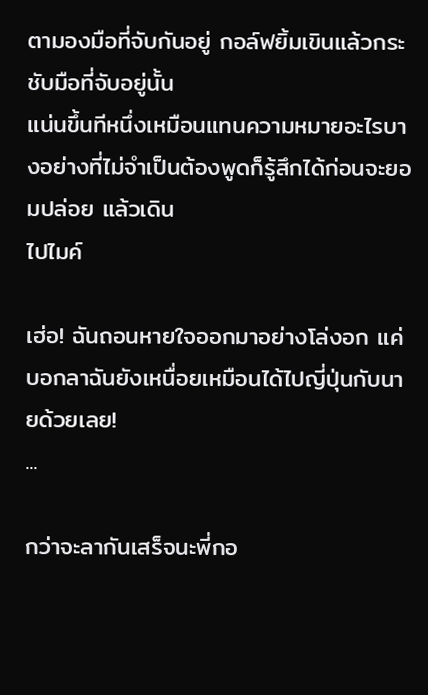ตามองมือที่จับกันอยู่ กอล์ฟยิ้มเขินแล้วกระชับมือที่จับอยู่นั้น
แน่นขึ้นทีหนึ่งเหมือนแทนความหมายอะไรบางอย่างที่ไม่จำเป็นต้องพูดก็รู้สึกได้ก่อนจะยอมปล่อย แล้วเดิน
ไปไมค์

เฮ่อ! ฉันถอนหายใจออกมาอย่างโล่งอก แค่บอกลาฉันยังเหนื่อยเหมือนได้ไปญี่ปุ่นกับนายด้วยเลย!
...

กว่าจะลากันเสร็จนะพี่กอ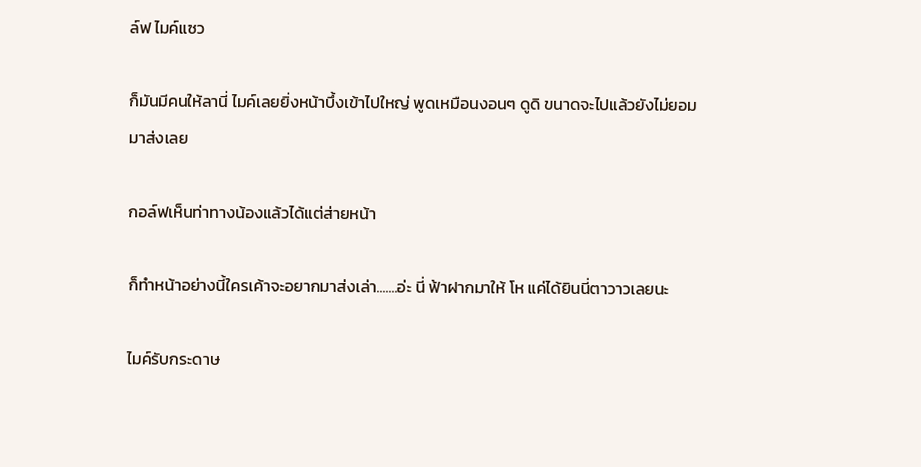ล์ฟ ไมค์แซว

ก็มันมีคนให้ลานี่ ไมค์เลยยิ่งหน้าบึ้งเข้าไปใหญ่ พูดเหมือนงอนๆ ดูดิ ขนาดจะไปแล้วยังไม่ยอมมาส่งเลย

กอล์ฟเห็นท่าทางน้องแล้วได้แต่ส่ายหน้า

ก็ทำหน้าอย่างนี้ใครเค้าจะอยากมาส่งเล่า.......อ่ะ นี่ ฟ้าฝากมาให้ โห แค่ได้ยินนี่ตาวาวเลยนะ

ไมค์รับกระดาษ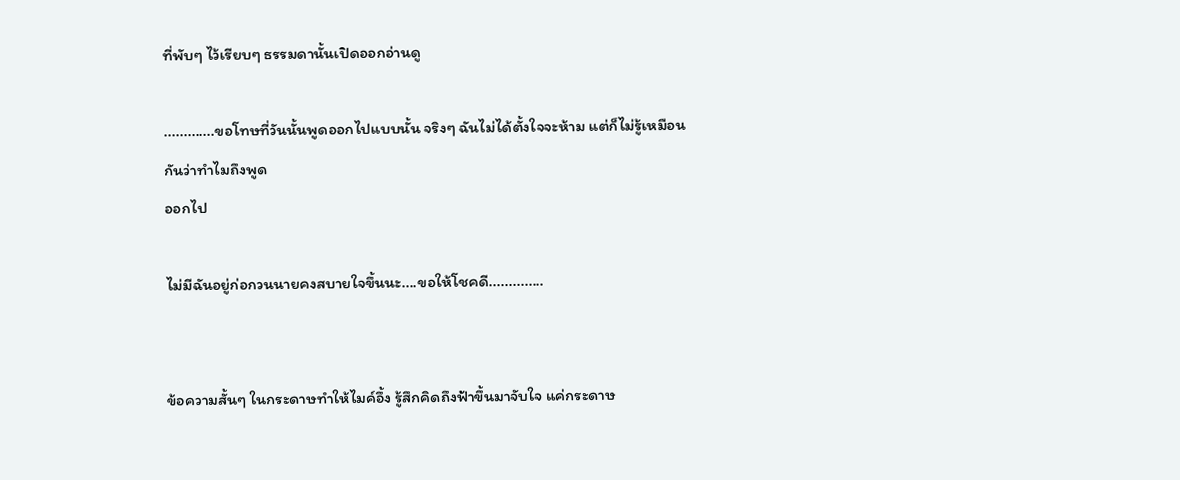ที่พับๆ ไว้เรียบๆ ธรรมดานั้นเปิดออกอ่านดู

.............ขอโทษที่วันนั้นพูดออกไปแบบนั้น จริงๆ ฉันไม่ได้ตั้งใจจะห้าม แต่ก็ไม่รู้เหมือนกันว่าทำไมถึงพูด
ออกไป

ไม่มีฉันอยู่ก่อกวนนายคงสบายใจขึ้นนะ....ขอให้โชคดี..............


ข้อความสั้นๆ ในกระดาษทำให้ไมค์อึ้ง รู้สึกคิดถึงฟ้าขึ้นมาจับใจ แค่กระดาษ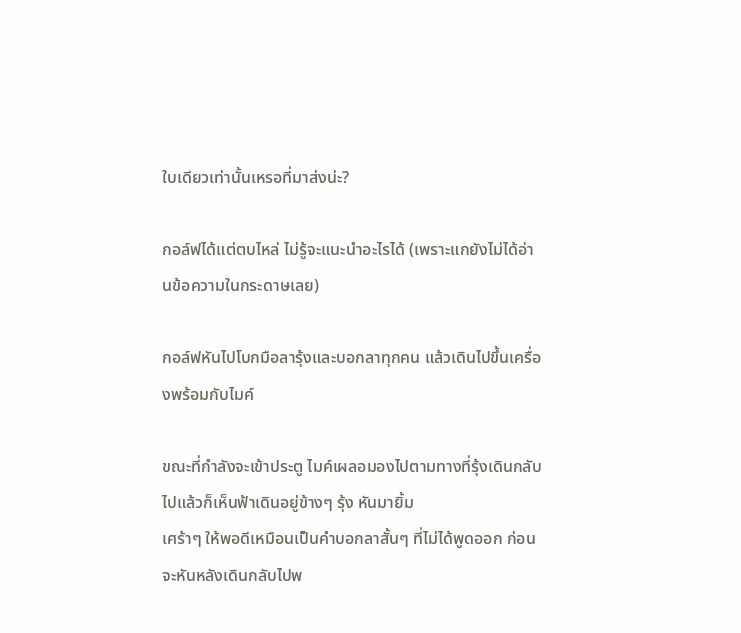ใบเดียวเท่านั้นเหรอที่มาส่งน่ะ?

กอล์ฟได้แต่ตบไหล่ ไม่รู้จะแนะนำอะไรได้ (เพราะแกยังไม่ได้อ่านข้อความในกระดาษเลย)

กอล์ฟหันไปโบกมือลารุ้งและบอกลาทุกคน แล้วเดินไปขึ้นเครื่องพร้อมกับไมค์

ขณะที่กำลังจะเข้าประตู ไมค์เผลอมองไปตามทางที่รุ้งเดินกลับไปแล้วก็เห็นฟ้าเดินอยู่ข้างๆ รุ้ง หันมายิ้ม
เศร้าๆ ให้พอดีเหมือนเป็นคำบอกลาสั้นๆ ที่ไม่ได้พูดออก ก่อนจะหันหลังเดินกลับไปพ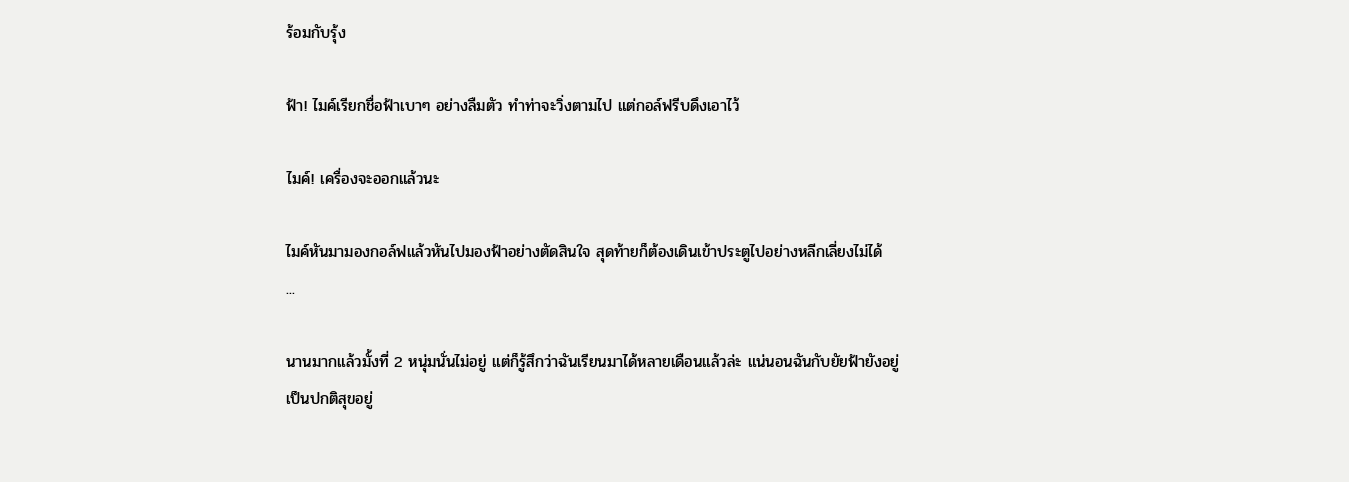ร้อมกับรุ้ง

ฟ้า! ไมค์เรียกชื่อฟ้าเบาๆ อย่างลืมตัว ทำท่าจะวิ่งตามไป แต่กอล์ฟรีบดึงเอาไว้

ไมค์! เครื่องจะออกแล้วนะ

ไมค์หันมามองกอล์ฟแล้วหันไปมองฟ้าอย่างตัดสินใจ สุดท้ายก็ต้องเดินเข้าประตูไปอย่างหลีกเลี่ยงไม่ได้
...

นานมากแล้วมั้งที่ 2 หนุ่มนั่นไม่อยู่ แต่ก็รู้สึกว่าฉันเรียนมาได้หลายเดือนแล้วล่ะ แน่นอนฉันกับยัยฟ้ายังอยู่
เป็นปกติสุขอยู่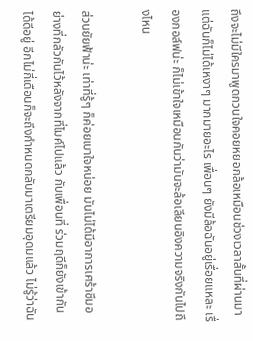ถึงจะไม่มีใครมาพูดกวนใจคอยหยอกล้อเหมือนช่วงเวลาสั้นที่ผ่านมา แต่ฉันก็ไม่ได้เหงาๆ มากมายอะไร เพื่อนๆ ยังมีล้อฉันอยู่เรื่อยแหละ เรื่องกอล์ฟน่ะ ก็ไม่เข้าใจเหมือนกันว่ามันจะล้อเลียนอิงความจริงกันไปถึงไหน

ส่วนยัยฟ้าน่ะ เท่าที่รู้ๆ ก็ค่อยเบาใจหน่อย มันไม่ได้มีอาการเศร้าซึมอย่างที่กลัวกันไว้หลังจากที่ไมค์ไปแล้ว กับเพื่อนที่ ร่วมฤดีก็ยังเข้ากันได้ดีอยู่ อีกไม่กี่เดือนก็จะถึงกำหนดกลับมาเตรียมอุดมแล้ว ไม่รู้ว่าฉัน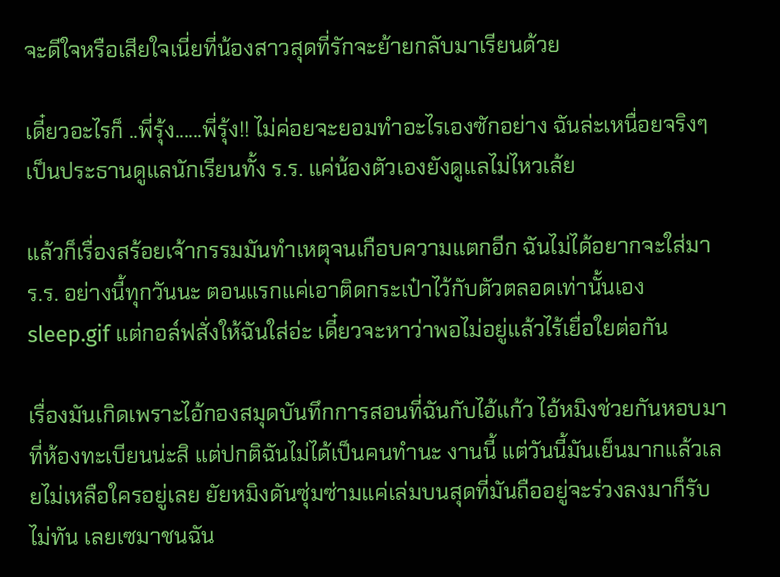จะดีใจหรือเสียใจเนี่ยที่น้องสาวสุดที่รักจะย้ายกลับมาเรียนด้วย

เดี๋ยวอะไรก็ ..พี่รุ้ง......พี่รุ้ง!! ไม่ค่อยจะยอมทำอะไรเองซักอย่าง ฉันล่ะเหนื่อยจริงๆ เป็นประธานดูแลนักเรียนทั้ง ร.ร. แค่น้องตัวเองยังดูแลไม่ไหวเล้ย

แล้วก็เรื่องสร้อยเจ้ากรรมมันทำเหตุจนเกือบความแตกอีก ฉันไม่ได้อยากจะใส่มา ร.ร. อย่างนี้ทุกวันนะ ตอนแรกแค่เอาติดกระเป๋าไว้กับตัวตลอดเท่านั้นเอง sleep.gif แต่กอล์ฟสั่งให้ฉันใส่อ่ะ เดี๋ยวจะหาว่าพอไม่อยู่แล้วไร้เยื่อใยต่อกัน

เรื่องมันเกิดเพราะไอ้กองสมุดบันทึกการสอนที่ฉันกับไอ้แก้ว ไอ้หมิงช่วยกันหอบมาที่ห้องทะเบียนน่ะสิ แต่ปกติฉันไม่ได้เป็นคนทำนะ งานนี้ แต่วันนี้มันเย็นมากแล้วเลยไม่เหลือใครอยู่เลย ยัยหมิงดันซุ่มซ่ามแค่เล่มบนสุดที่มันถืออยู่จะร่วงลงมาก็รับไม่ทัน เลยเซมาชนฉัน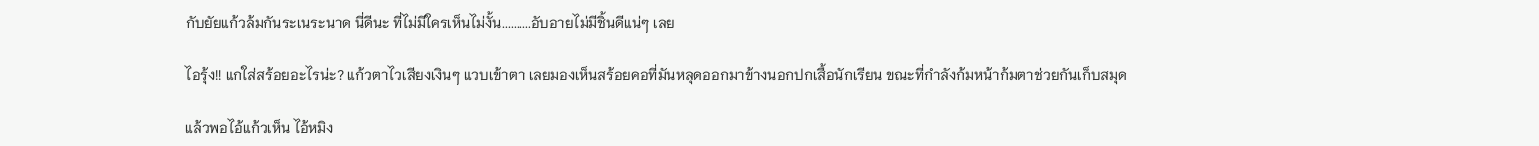กับยัยแก้วล้มกันระเนระนาด นี่ดีนะ ที่ไม่มีใครเห็นไม่งั้น..........อับอายไม่มีชิ้นดีแน่ๆ เลย

ไอรุ้ง!! แกใส่สร้อยอะไรน่ะ? แก้วตาไวเสียงเงินๆ แวบเข้าตา เลยมองเห็นสร้อยคอที่มันหลุดออกมาข้างนอกปกเสื้อนักเรียน ขณะที่กำลังก้มหน้าก้มตาช่วยกันเก็บสมุด

แล้วพอไอ้แก้วเห็น ไอ้หมิง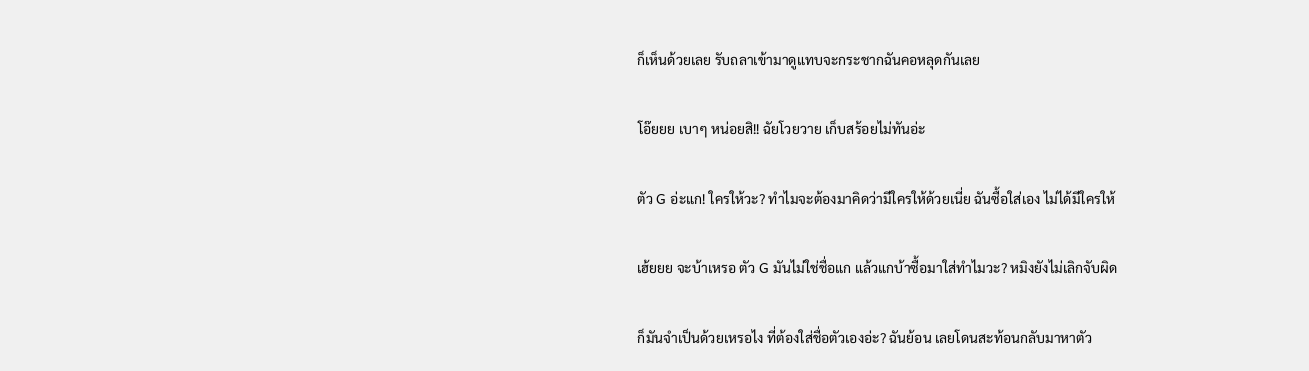ก็เห็นด้วยเลย รับถลาเข้ามาดูแทบจะกระชากฉันคอหลุดกันเลย

โอ๊ยยย เบาๆ หน่อยสิ!! ฉัยโวยวาย เก็บสร้อยไม่ทันอ่ะ

ตัว G อ่ะแก! ใครให้วะ? ทำไมจะต้องมาคิดว่ามีใครให้ด้วยเนี่ย ฉันซื้อใส่เอง ไม่ได้มีใครให้

เฮ้ยยย จะบ้าเหรอ ตัว G มันไม่ใช่ชื่อแก แล้วแกบ้าซื้อมาใส่ทำไมวะ? หมิงยังไม่เลิกจับผิด

ก็มันจำเป็นด้วยเหรอไง ที่ต้องใส่ชื่อตัวเองอ่ะ? ฉันย้อน เลยโดนสะท้อนกลับมาหาตัว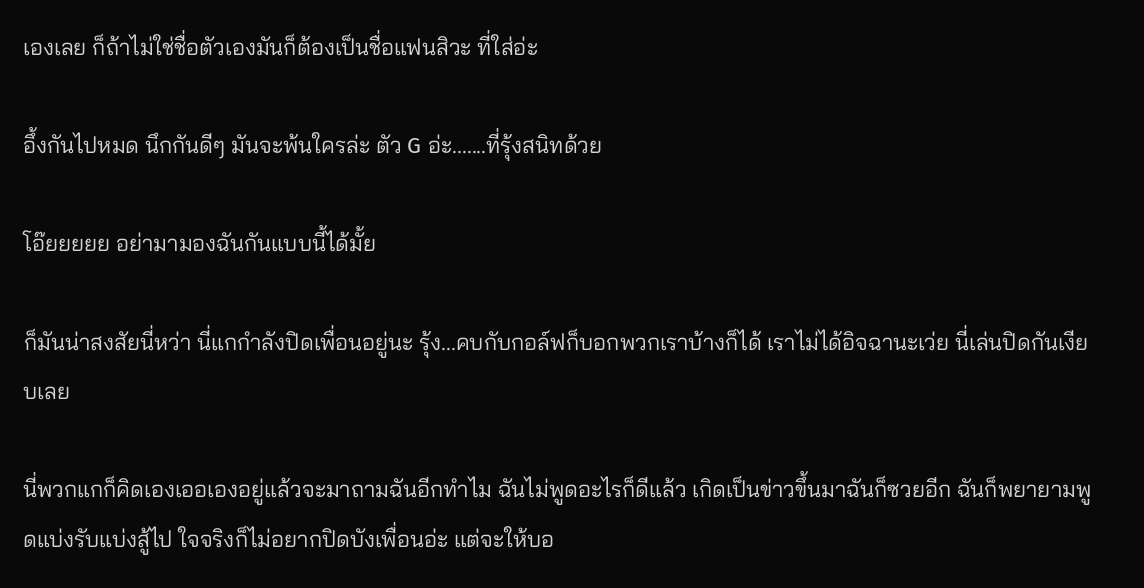เองเลย ก็ถ้าไม่ใช่ชื่อตัวเองมันก็ต้องเป็นชื่อแฟนสิวะ ที่ใส่อ่ะ

อึ้งกันไปหมด นึกกันดีๆ มันจะพ้นใครล่ะ ตัว G อ่ะ.......ที่รุ้งสนิทด้วย

โอ๊ยยยยย อย่ามามองฉันกันแบบนี้ได้มั้ย

ก็มันน่าสงสัยนี่หว่า นี่แกกำลังปิดเพื่อนอยู่นะ รุ้ง...คบกับกอล์ฟก็บอกพวกเราบ้างก็ได้ เราไม่ได้อิจฉานะเว่ย นี่เล่นปิดกันเงียบเลย

นี่พวกแกก็คิดเองเออเองอยู่แล้วจะมาถามฉันอีกทำไม ฉันไม่พูดอะไรก็ดีแล้ว เกิดเป็นข่าวขึ้นมาฉันก็ซวยอีก ฉันก็พยายามพูดแบ่งรับแบ่งสู้ไป ใจจริงก็ไม่อยากปิดบังเพื่อนอ่ะ แต่จะให้บอ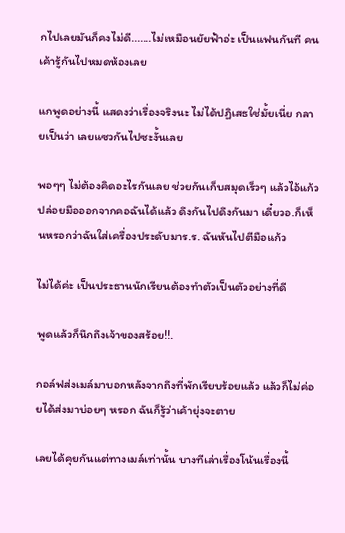กไปเลยมันก็คงไม่ดี.......ไม่เหมือนยัยฟ้าอ่ะ เป็นแฟนกันที คนเค้ารู้กันไปหมดห้องเลย

แกพูดอย่างนี้ แสดงว่าเรื่องจริงนะ ไม่ได้ปฏิเสธใช่มั้ยเนี่ย กลายเป็นว่า เลยแซวกันไปซะงั้นเลย

พอๆๆ ไม่ต้องคิดอะไรกันเลย ช่วยกันเก็บสมุดเร็วๆ แล้วไอ้แก้วปล่อยมือออกจากคอฉันได้แล้ว ดึงกันไปดึงกันมา เดี๋ยวอ.ก็เห็นหรอกว่าฉันใส่เครื่องประดับมาร.ร. ฉันหันไปตีมือแก้ว

ไม่ได้ค่ะ เป็นประธานนักเรียนต้องทำตัวเป็นตัวอย่างที่ดี

พูดแล้วก็นึกถึงเจ้าของสร้อย!!.

กอล์ฟส่งเมล์มาบอกหลังจากถึงที่พักเรียบร้อยแล้ว แล้วก็ไม่ค่อยได้ส่งมาบ่อยๆ หรอก ฉันก็รู้ว่าเค้ายุ่งจะตาย

เลยได้คุยกันแต่ทางเมล์เท่านั้น บางทีเล่าเรื่องโน้นเรื่องนี้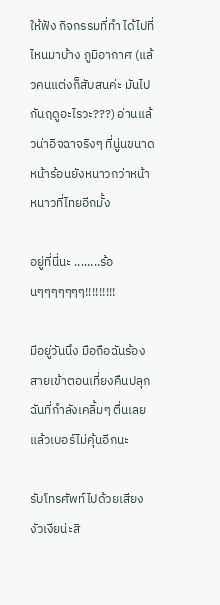ให้ฟัง กิจกรรมที่ทำ ได้ไปที่ไหนมาบ้าง ภูมิอากาศ (แล้วคนแต่งก็สับสนค่ะ มันไปกันฤดูอะไรวะ???) อ่านแล้วน่าอิจฉาจริงๆ ที่นู่นขนาดหน้าร้อนยังหนาวกว่าหน้าหนาวที่ไทยอีกมั้ง

อยู่ที่นี่นะ ........ร้อนๆๆๆๆๆๆๆ!!!!!!!!!

มีอยู่วันนึง มือถือฉันร้องสายเข้าตอนเที่ยงคืนปลุกฉันที่กำลังเคลิ้มๆ ตื่นเลย แล้วเบอร์ไม่คุ้นอีกนะ

รับโทรศัพท์ไปด้วยเสียงงัวเงียน่ะสิ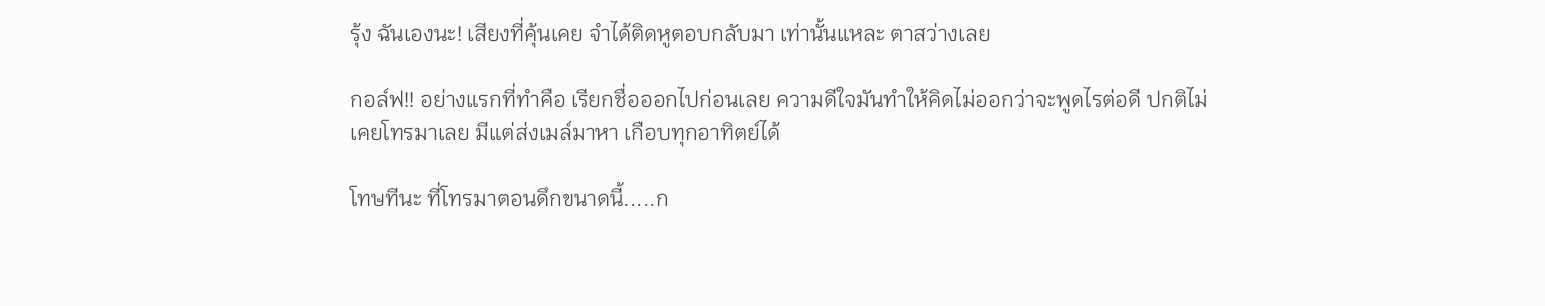รุ้ง ฉันเองนะ! เสียงที่คุ้นเคย จำได้ติดหูตอบกลับมา เท่านั้นแหละ ตาสว่างเลย

กอล์ฟ!! อย่างแรกที่ทำคือ เรียกชื่อออกไปก่อนเลย ความดีใจมันทำให้คิดไม่ออกว่าจะพูดไรต่อดี ปกติไม่
เคยโทรมาเลย มีแต่ส่งเมล์มาหา เกือบทุกอาทิตย์ได้

โทษทีนะ ที่โทรมาตอนดึกขนาดนี้.....ก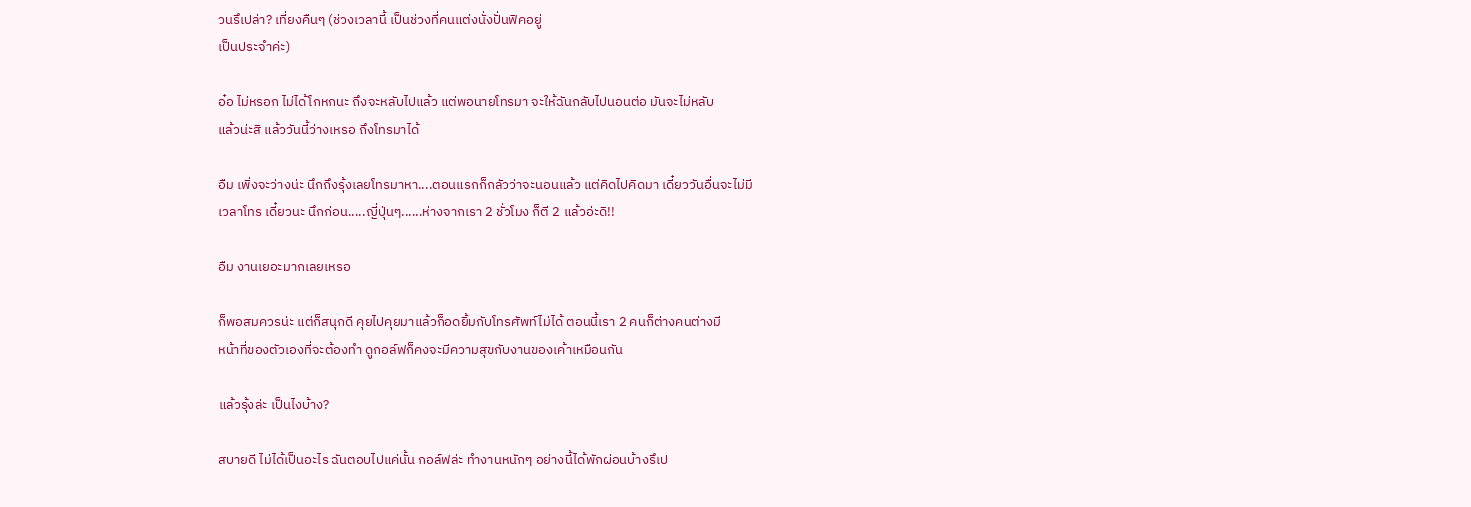วนรึเปล่า? เที่ยงคืนๆ (ช่วงเวลานี้ เป็นช่วงที่คนแต่งนั่งปั่นฟิคอยู่
เป็นประจำค่ะ)

อ๋อ ไม่หรอก ไม่ได้โกหกนะ ถึงจะหลับไปแล้ว แต่พอนายโทรมา จะให้ฉันกลับไปนอนต่อ มันจะไม่หลับ
แล้วน่ะสิ แล้ววันนี้ว่างเหรอ ถึงโทรมาได้

อืม เพิ่งจะว่างน่ะ นึกถึงรุ้งเลยโทรมาหา....ตอนแรกก็กลัวว่าจะนอนแล้ว แต่คิดไปคิดมา เดี๋ยววันอื่นจะไม่มี
เวลาโทร เดี๋ยวนะ นึกก่อน.....ญี่ปุ่นๆ......ห่างจากเรา 2 ชั่วโมง ก็ตี 2 แล้วอ่ะดิ!!

อืม งานเยอะมากเลยเหรอ

ก็พอสมควรน่ะ แต่ก็สนุกดี คุยไปคุยมาแล้วก็อดยิ้มกับโทรศัพท์ไม่ได้ ตอนนี้เรา 2 คนก็ต่างคนต่างมี
หน้าที่ของตัวเองที่จะต้องทำ ดูกอล์ฟก็คงจะมีความสุขกับงานของเค้าเหมือนกัน

แล้วรุ้งล่ะ เป็นไงบ้าง?

สบายดี ไม่ได้เป็นอะไร ฉันตอบไปแค่นั้น กอล์ฟล่ะ ทำงานหนักๆ อย่างนี้ได้พักผ่อนบ้างรึเป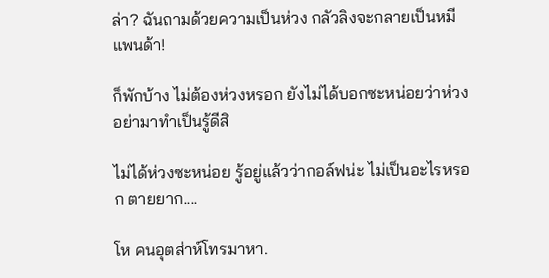ล่า? ฉันถามด้วยความเป็นห่วง กลัวลิงจะกลายเป็นหมีแพนด้า!

ก็พักบ้าง ไม่ต้องห่วงหรอก ยังไม่ได้บอกซะหน่อยว่าห่วง อย่ามาทำเป็นรู้ดีสิ

ไม่ได้ห่วงซะหน่อย รู้อยู่แล้วว่ากอล์ฟน่ะ ไม่เป็นอะไรหรอก ตายยาก....

โห คนอุตส่าห์โทรมาหา.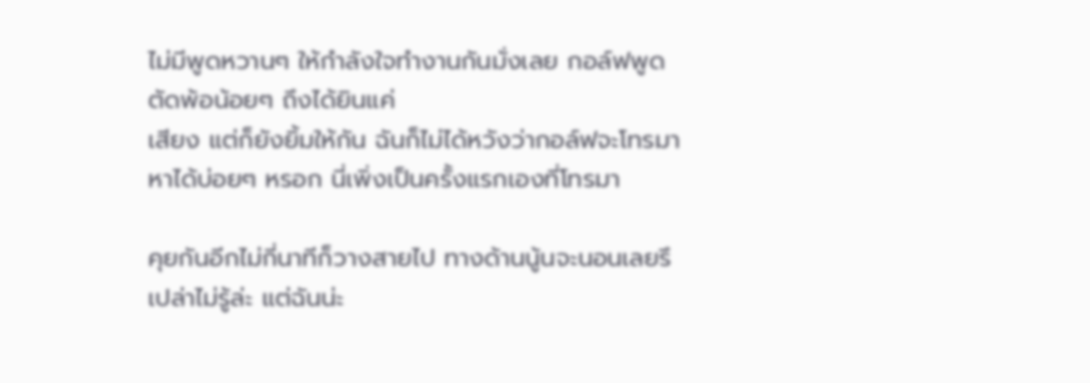ไม่มีพูดหวานๆ ให้กำลังใจทำงานกันมั่งเลย กอล์ฟพูดตัดพ้อน้อยๆ ถึงได้ยินแค่
เสียง แต่ก็ยังยิ้มให้กัน ฉันก็ไม่ได้หวังว่ากอล์ฟจะโทรมาหาได้บ่อยๆ หรอก นี่เพิ่งเป็นครั้งแรกเองที่โทรมา

คุยกันอีกไม่กี่นาทีก็วางสายไป ทางด้านนู้นจะนอนเลยรึเปล่าไม่รู้ล่ะ แต่ฉันน่ะ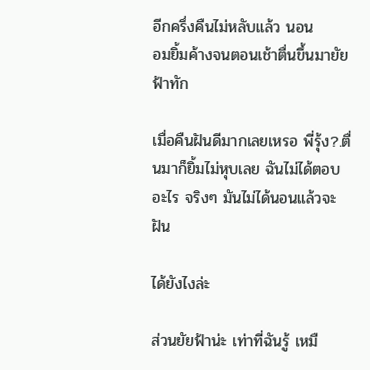อีกครึ่งคืนไม่หลับแล้ว นอน
อมยิ้มค้างจนตอนเช้าตื่นขึ้นมายัยฟ้าทัก

เมื่อคืนฝันดีมากเลยเหรอ พี่รุ้ง?.ตื่นมาก็ยิ้มไม่หุบเลย ฉันไม่ได้ตอบอะไร จริงๆ มันไม่ได้นอนแล้วจะฝัน

ได้ยังไงล่ะ

ส่วนยัยฟ้าน่ะ เท่าที่ฉันรู้ เหมื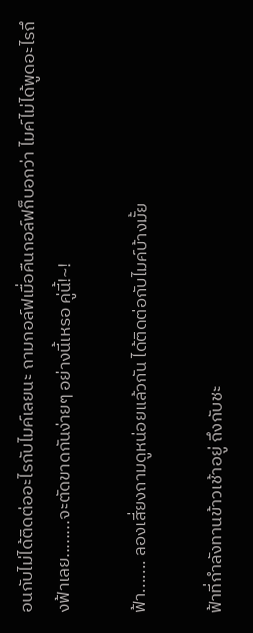อนกับไม่ได้ติดต่ออะไรกับไมค์เลยนะ ถามกอล์ฟเมื่อคืนกอล์ฟก็บอกว่า ไมค์ไม่ได้พูดอะไรถึงฟ้าเลย........จะตัดขาดกันง่ายๆ อย่างนี้เหรอ คู่นี้!~!

ฟ้า....... ลองเสี่ยงถามดูหน่อยแล้วกัน ได้ติดต่อกับไมค์บ้างมั้ย

ฟ้าที่กำลังทานข้าวเช้าอยู่ ถึงกับชะ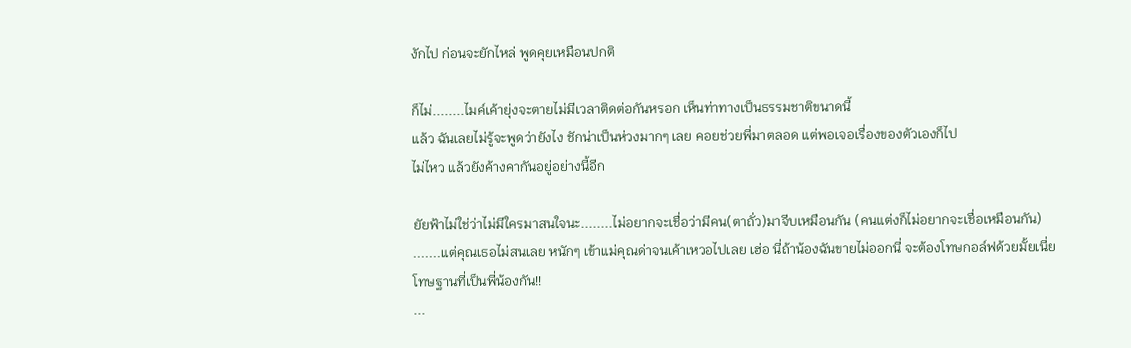งักไป ก่อนจะยักไหล่ พูดคุยเหมือนปกติ

ก็ไม่........ไมค์เค้ายุ่งจะตายไม่มีเวลาติดต่อกันหรอก เห็นท่าทางเป็นธรรมชาติขนาดนี้
แล้ว ฉันเลยไม่รู้จะพูดว่ายังไง ชักน่าเป็นห่วงมากๆ เลย คอยช่วยพี่มาตลอด แต่พอเจอเรื่องของตัวเองก็ไป
ไม่ไหว แล้วยังค้างคากันอยู่อย่างนี้อีก

ยัยฟ้าไม่ใช่ว่าไม่มีใครมาสนใจนะ........ไม่อยากจะเชื่อว่ามีคน(ตาถั่ว)มาจีบเหมือนกัน (คนแต่งก็ไม่อยากจะเชื่อเหมือนกัน) .......แต่คุณเธอไม่สนเลย หนักๆ เข้าแม่คุณด่าจนเค้าเหวอไปเลย เฮ่อ นี่ถ้าน้องฉันขายไม่ออกนี่ จะต้องโทษกอล์ฟด้วยมั้ยเนี่ย โทษฐานที่เป็นพี่น้องกัน!!
...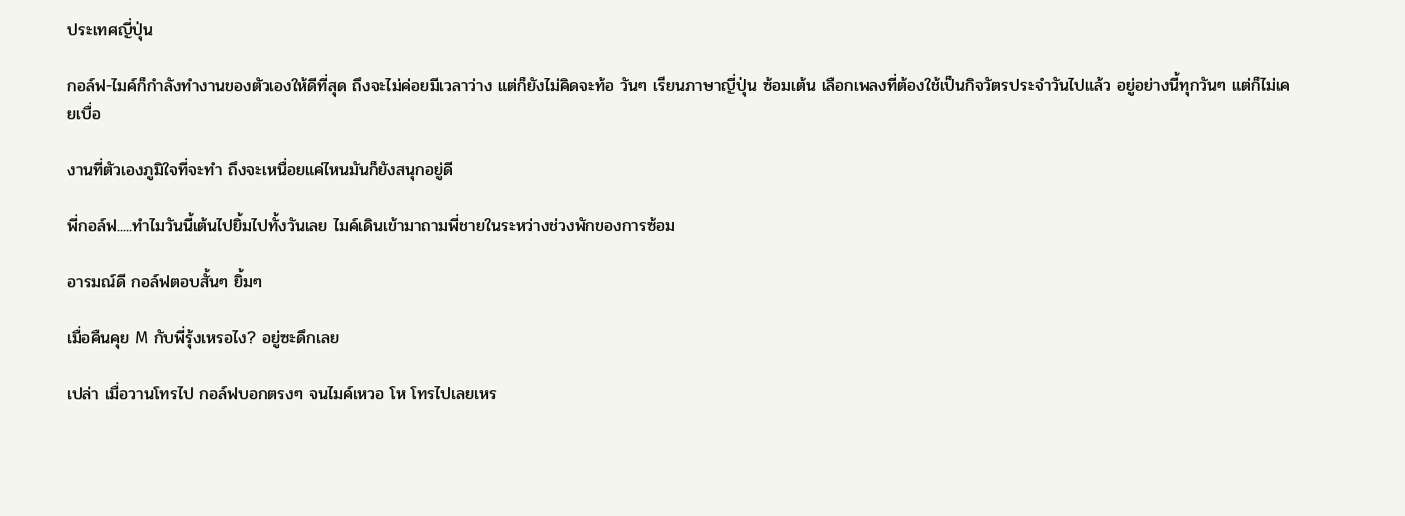ประเทศญี่ปุ่น

กอล์ฟ-ไมค์ก็กำลังทำงานของตัวเองให้ดีที่สุด ถึงจะไม่ค่อยมีเวลาว่าง แต่ก็ยังไม่คิดจะท้อ วันๆ เรียนภาษาญี่ปุ่น ซ้อมเต้น เลือกเพลงที่ต้องใช้เป็นกิจวัตรประจำวันไปแล้ว อยู่อย่างนี้ทุกวันๆ แต่ก็ไม่เคยเบื่อ

งานที่ตัวเองภูมิใจที่จะทำ ถึงจะเหนื่อยแค่ไหนมันก็ยังสนุกอยู่ดี

พี่กอล์ฟ.....ทำไมวันนี้เต้นไปยิ้มไปทั้งวันเลย ไมค์เดินเข้ามาถามพี่ชายในระหว่างช่วงพักของการซ้อม

อารมณ์ดี กอล์ฟตอบสั้นๆ ยิ้มๆ

เมื่อคืนคุย M กับพี่รุ้งเหรอไง? อยู่ซะดึกเลย

เปล่า เมื่อวานโทรไป กอล์ฟบอกตรงๆ จนไมค์เหวอ โห โทรไปเลยเหร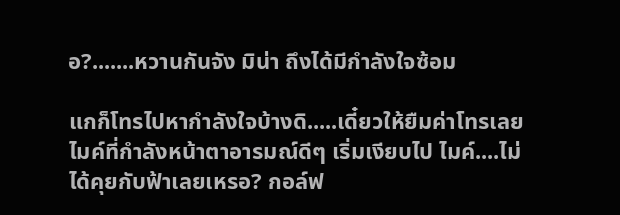อ?.......หวานกันจัง มิน่า ถึงได้มีกำลังใจซ้อม

แกก็โทรไปหากำลังใจบ้างดิ.....เดี๋ยวให้ยืมค่าโทรเลย ไมค์ที่กำลังหน้าตาอารมณ์ดีๆ เริ่มเงียบไป ไมค์....ไม่ได้คุยกับฟ้าเลยเหรอ? กอล์ฟ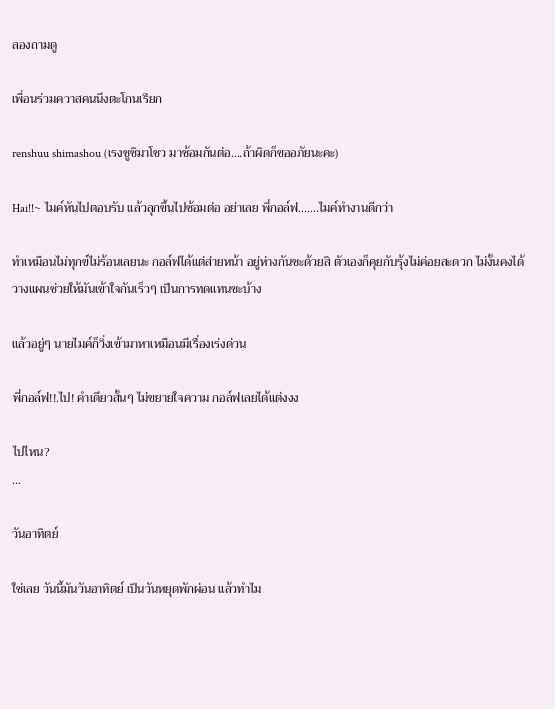ลองถามดู

เพื่อนร่วมควาสคนนึงตะโกนเรียก

renshuu shimashou (เรงชูชิมาโชว มาซ้อมกันต่อ....ถ้าผิดก็ขออภัยนะคะ)

Hai!!~ ไมค์หันไปตอบรับ แล้วลุกขึ้นไปซ้อมต่อ อย่าเลย พี่กอล์ฟ.......ไมค์ทำงานดีกว่า

ทำเหมือนไม่ทุกข์ไม่ร้อนเลยนะ กอล์ฟได้แต่ส่ายหน้า อยู่ห่างกันซะด้วยสิ ตัวเองก็คุยกับรุ้งไม่ค่อยสะดวก ไม่งั้นคงได้วางแผนช่วยให้มันเข้าใจกันเร็วๆ เป็นการทดแทนซะบ้าง

แล้วอยู่ๆ นายไมค์ก็วิ่งเข้ามาหาเหมือนมีเรื่องเร่งด่วน

พี่กอล์ฟ!!.ไป! คำเดียวสั้นๆ ไม่ขยายใจความ กอล์ฟเลยได้แต่งงง

ไปไหน?
...

วันอาทิตย์

ใช่เลย วันนี้มันวันอาทิตย์ เป็นวันหยุดพักผ่อน แล้วทำไม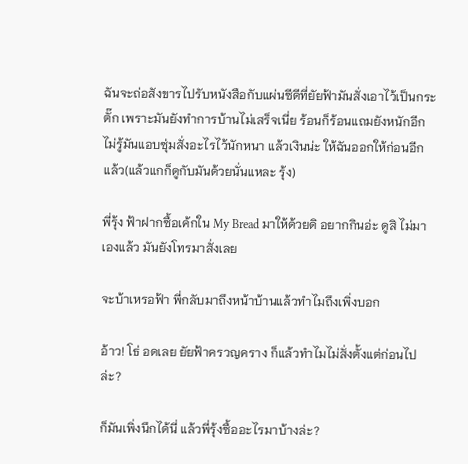ฉันจะถ่อสังขารไปรับหนังสือกับแผ่นซีดีที่ยัยฟ้ามันสั่งเอาไว้เป็นกระตั๊ก เพราะมันยังทำการบ้านไม่เสร็จเนี่ย ร้อนก็ร้อนแถมยังหนักอีกไม่รู้มันแอบซุ่มสั่งอะไรไว้นักหนา แล้วเงินน่ะ ให้ฉันออกให้ก่อนอีกแล้ว(แล้วแกก็ดูกับมันด้วยนั่นแหละ รุ้ง)

พี่รุ้ง ฟ้าฝากซื้อเค้กใน My Bread มาให้ด้วยดิ อยากกินอ่ะ ดูสิ ไม่มาเองแล้ว มันยังโทรมาสั่งเลย

จะบ้าเหรอฟ้า พี่กลับมาถึงหน้าบ้านแล้วทำไมถึงเพิ่งบอก

อ้าว! โธ่ อดเลย ยัยฟ้าครวญคราง ก็แล้วทำไมไม่สั่งตั้งแต่ก่อนไปล่ะ?

ก็มันเพิ่งนึกได้นี่ แล้วพี่รุ้งซื้ออะไรมาบ้างล่ะ?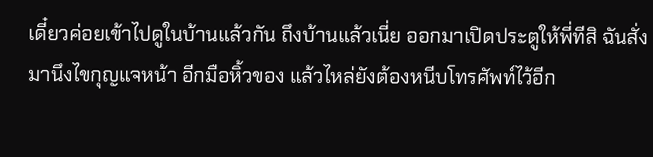เดี๋ยวค่อยเข้าไปดูในบ้านแล้วกัน ถึงบ้านแล้วเนี่ย ออกมาเปิดประตูให้พี่ทีสิ ฉันสั่ง มานึงไขกุญแจหน้า อีกมือหิ้วของ แล้วไหล่ยังต้องหนีบโทรศัพท์ไว้อีก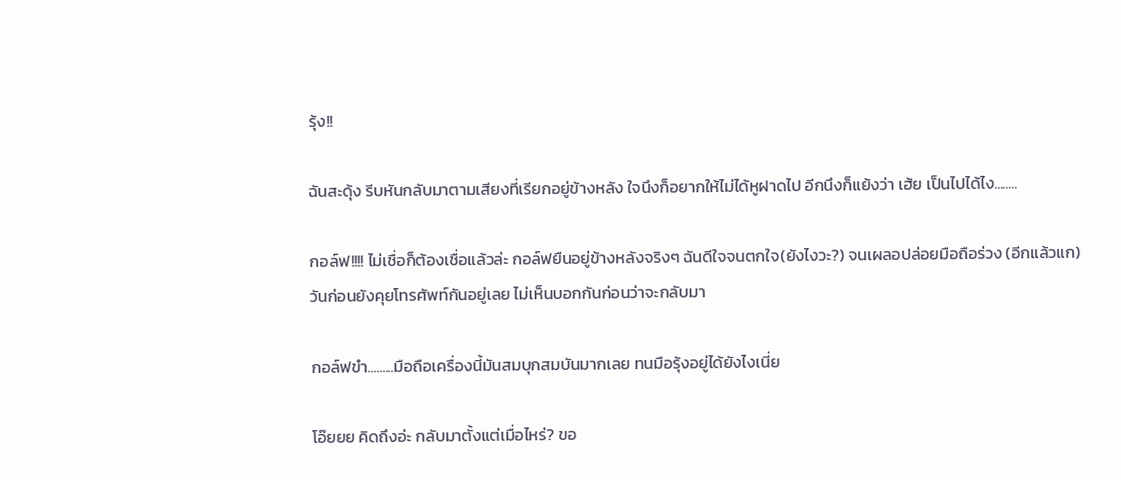รุ้ง!!

ฉันสะดุ้ง รีบหันกลับมาตามเสียงที่เรียกอยู่ข้างหลัง ใจนึงก็อยากให้ไม่ได้หูฝาดไป อีกนึงก็แย้งว่า เฮ้ย เป็นไปได้ไง........

กอล์ฟ!!!! ไม่เชื่อก็ต้องเชื่อแล้วล่ะ กอล์ฟยืนอยู่ข้างหลังจริงๆ ฉันดีใจจนตกใจ(ยังไงวะ?) จนเผลอปล่อยมือถือร่วง (อีกแล้วแก) วันก่อนยังคุยโทรศัพท์กันอยู่เลย ไม่เห็นบอกกันก่อนว่าจะกลับมา

กอล์ฟขำ.........มือถือเครื่องนี้มันสมบุกสมบันมากเลย ทนมือรุ้งอยู่ได้ยังไงเนี่ย

โอ๊ยยย คิดถึงอ่ะ กลับมาตั้งแต่เมื่อไหร่? ขอ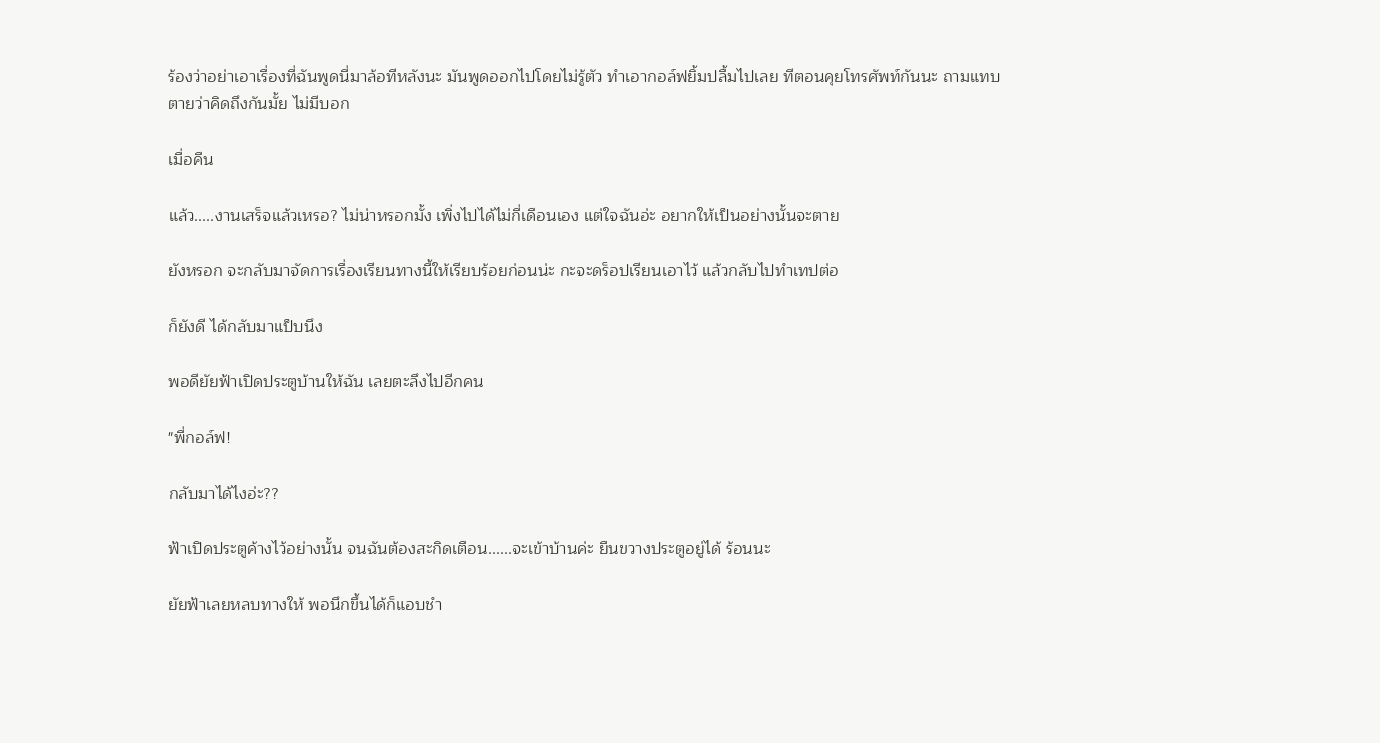ร้องว่าอย่าเอาเรื่องที่ฉันพูดนี่มาล้อทีหลังนะ มันพูดออกไปโดยไม่รู้ตัว ทำเอากอล์ฟยิ้มปลื้มไปเลย ทีตอนคุยโทรศัพท์กันนะ ถามแทบตายว่าคิดถึงกันมั้ย ไม่มีบอก

เมื่อคืน

แล้ว.....งานเสร็จแล้วเหรอ? ไม่น่าหรอกมั้ง เพิ่งไปได้ไม่กี่เดือนเอง แต่ใจฉันอ่ะ อยากให้เป็นอย่างนั้นจะตาย

ยังหรอก จะกลับมาจัดการเรื่องเรียนทางนี้ให้เรียบร้อยก่อนน่ะ กะจะดร็อปเรียนเอาไว้ แล้วกลับไปทำเทปต่อ

ก็ยังดี ได้กลับมาแป็บนึง

พอดียัยฟ้าเปิดประตูบ้านให้ฉัน เลยตะลึงไปอีกคน

"พี่กอล์ฟ!

กลับมาได้ไงอ่ะ??

ฟ้าเปิดประตูค้างไว้อย่างนั้น จนฉันต้องสะกิดเตือน......จะเข้าบ้านค่ะ ยืนขวางประตูอยู่ได้ ร้อนนะ

ยัยฟ้าเลยหลบทางให้ พอนึกขึ้นได้ก็แอบชำ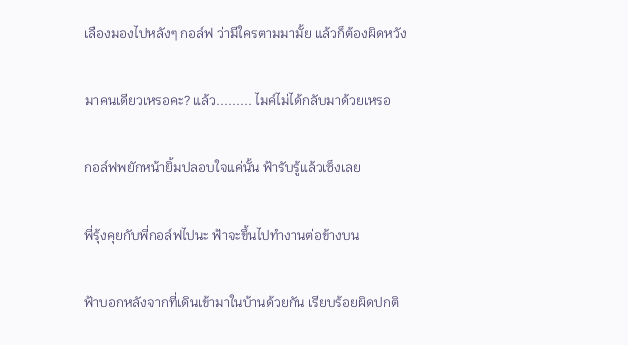เลืองมองไปหลังๆ กอล์ฟ ว่ามีใครตามมามั้ย แล้วก็ต้องผิดหวัง

มาคนเดียวเหรอคะ? แล้ว......... ไมค์ไม่ได้กลับมาด้วยเหรอ

กอล์ฟพยักหน้ายิ้มปลอบใจแค่นั้น ฟ้ารับรู้แล้วเซ็งเลย

พี่รุ้งคุยกับพี่กอล์ฟไปนะ ฟ้าจะขึ้นไปทำงานต่อข้างบน

ฟ้าบอกหลังจากที่เดินเข้ามาในบ้านด้วยกัน เรียบร้อยผิดปกติ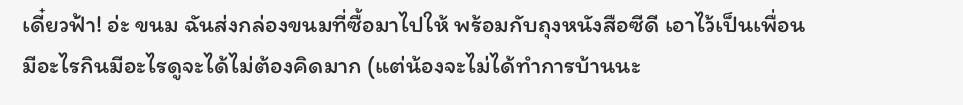เดี๋ยวฟ้า! อ่ะ ขนม ฉันส่งกล่องขนมที่ซื้อมาไปให้ พร้อมกับถุงหนังสือซีดี เอาไว้เป็นเพื่อนมีอะไรกินมีอะไรดูจะได้ไม่ต้องคิดมาก (แต่น้องจะไม่ได้ทำการบ้านนะ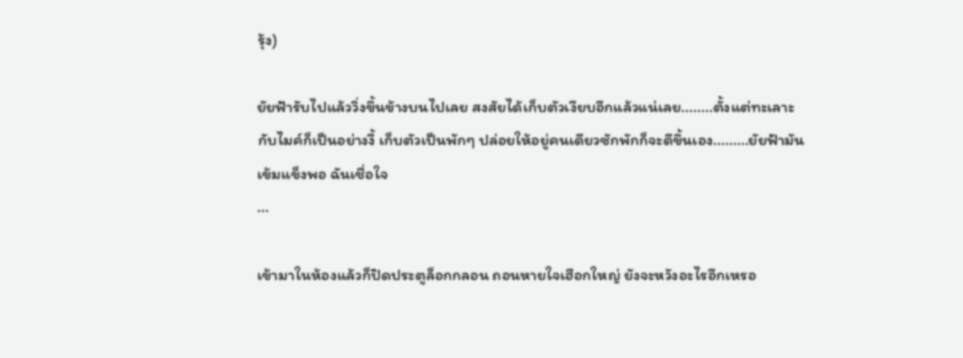รุ้ง)

ยัยฟ้ารับไปแล้ววิ่งขึ้นข้างบนไปเลย สงสัยได้เก็บตัวเงียบอีกแล้วแน่เลย........ตั้งแต่ทะเลาะกับไมค์ก็เป็นอย่างงี้ เก็บตัวเป็นพักๆ ปล่อยให้อยู่คนเดียวซักพักก็จะดีขึ้นเอง.........ยัยฟ้ามันเข้มแข็งพอ ฉันเชื่อใจ
...

เข้ามาในห้องแล้วก็ปิดประตูล็อกกลอน ถอนหายใจเฮือกใหญ่ ยังจะหวังอะไรอีกเหรอ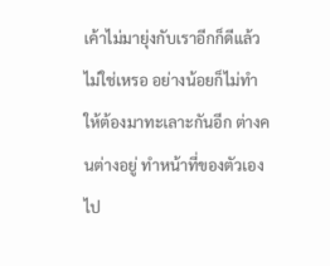เค้าไม่มายุ่งกับเราอีกก็ดีแล้วไม่ใช่เหรอ อย่างน้อยก็ไม่ทำให้ต้องมาทะเลาะกันอีก ต่างคนต่างอยู่ ทำหน้าที่ของตัวเองไป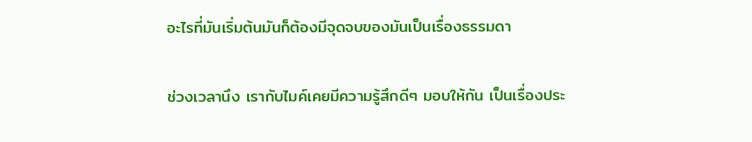อะไรที่มันเริ่มต้นมันก็ต้องมีจุดจบของมันเป็นเรื่องธรรมดา

ช่วงเวลานึง เรากับไมค์เคยมีความรู้สึกดีๆ มอบให้กัน เป็นเรื่องประ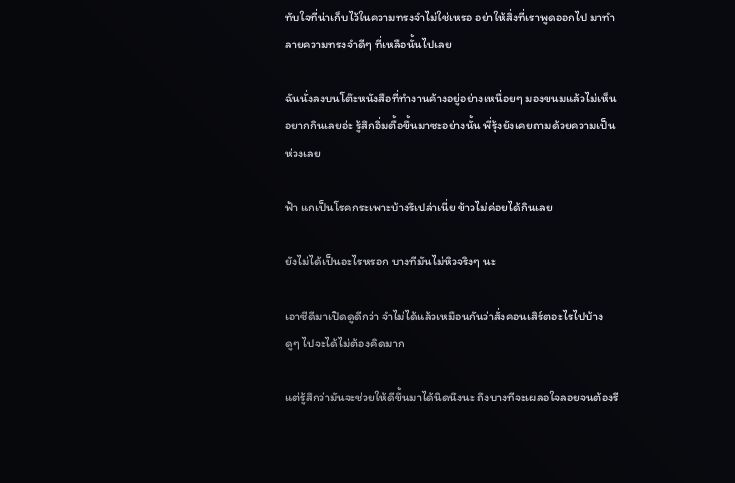ทับใจที่น่าเก็บไว้ในความทรงจำไม่ใช่เหรอ อย่าให้สิ่งที่เราพูดออกไป มาทำลายความทรงจำดีๆ ที่เหลือนั้นไปเลย

ฉันนั่งลงบนโต๊ะหนังสือที่ทำงานค้างอยู่อย่างเหนื่อยๆ มองขนมแล้วไม่เห็นอยากกินเลยอ่ะ รู้สึกอิ่มตื้อขึ้นมาซะอย่างนั้น พี่รุ้งยังเคยถามด้วยความเป็นห่วงเลย

ฟ้า แกเป็นโรคกระเพาะบ้างรึเปล่าเนี่ย ข้าวไม่ค่อยได้กินเลย

ยังไม่ได้เป็นอะไรหรอก บางทีมันไม่หิวจริงๆ นะ

เอาซีดีมาเปิดดูดีกว่า จำไม่ได้แล้วเหมือนกันว่าสั่งคอนเสิร์ตอะไรไปบ้าง ดูๆ ไปจะได้ไม่ต้องคิดมาก

แต่รู้สึกว่ามันจะช่วยให้ดีขึ้นมาได้นิดนึงนะ ถึงบางทีจะเผลอใจลอยจนต้องรี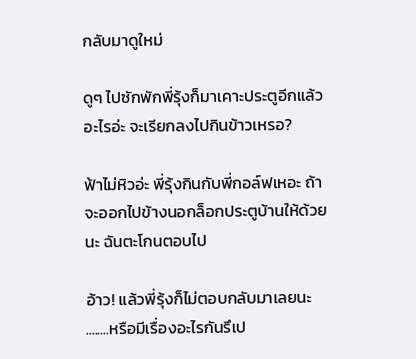กลับมาดูใหม่

ดูๆ ไปซักพักพี่รุ้งก็มาเคาะประตูอีกแล้ว อะไรอ่ะ จะเรียกลงไปกินข้าวเหรอ?

ฟ้าไม่หิวอ่ะ พี่รุ้งกินกับพี่กอล์ฟเหอะ ถ้าจะออกไปข้างนอกล็อกประตูบ้านให้ด้วยนะ ฉันตะโกนตอบไป

อ้าว! แล้วพี่รุ้งก็ไม่ตอบกลับมาเลยนะ ........หรือมีเรื่องอะไรกันรึเป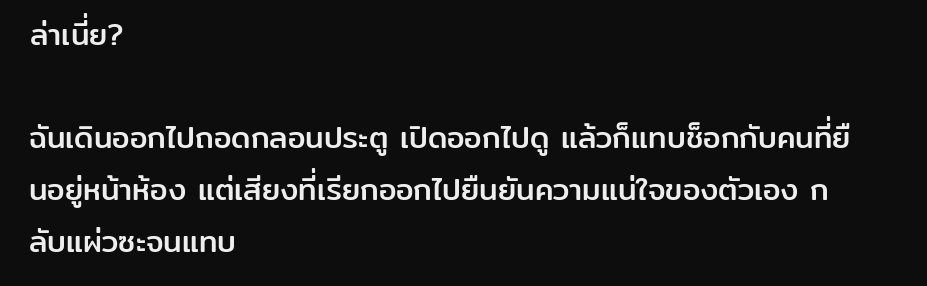ล่าเนี่ย?

ฉันเดินออกไปถอดกลอนประตู เปิดออกไปดู แล้วก็แทบช็อกกับคนที่ยืนอยู่หน้าห้อง แต่เสียงที่เรียกออกไปยืนยันความแน่ใจของตัวเอง กลับแผ่วซะจนแทบ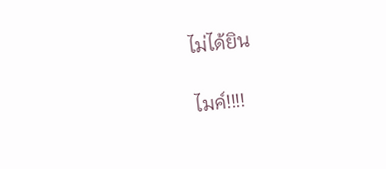ไม่ได้ยิน

ไมค์!!!!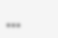...